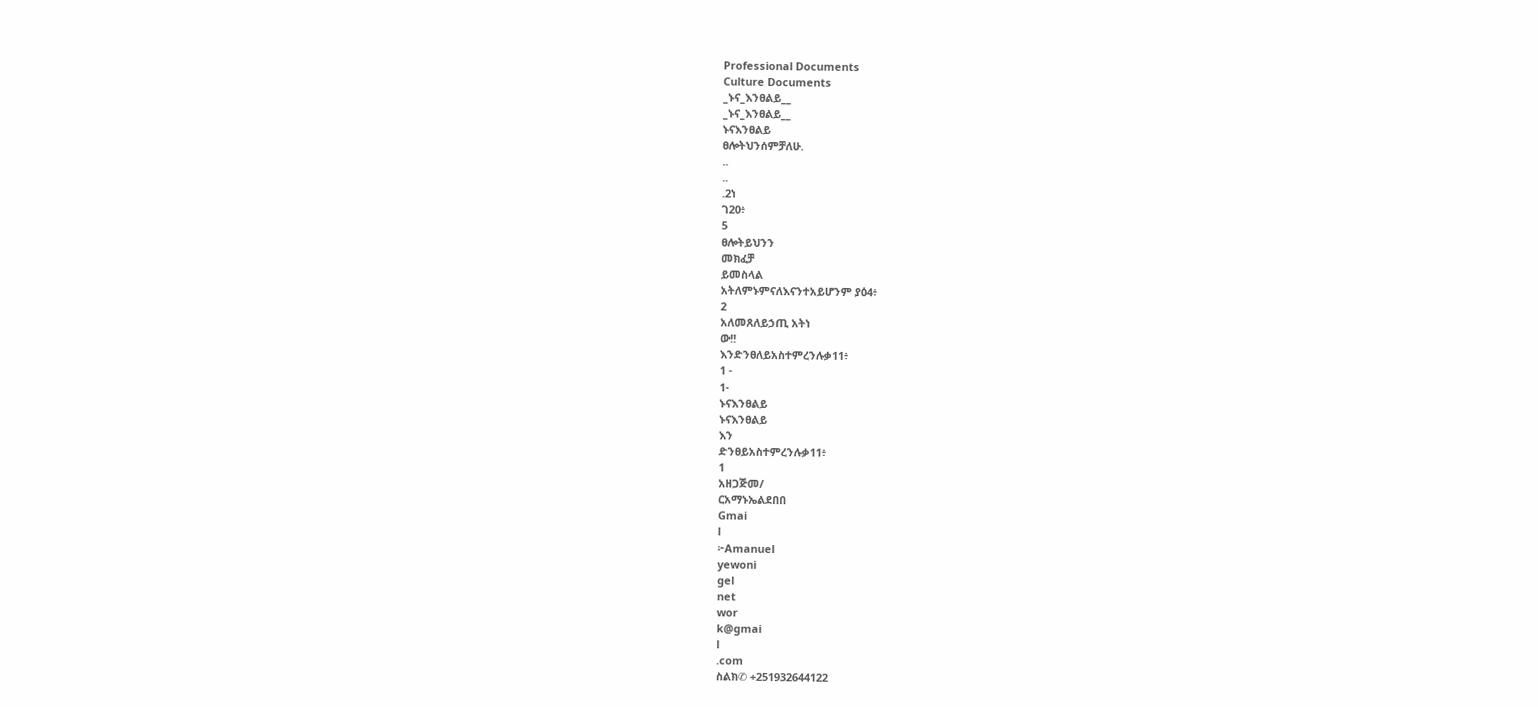Professional Documents
Culture Documents
_ኑና_እንፀልይ__
_ኑና_እንፀልይ__
ኑናእንፀልይ
ፀሎትህንሰምቻለሁ.
..
..
.2ነ
ገ20፥
5
ፀሎትይህንን
መክፈቻ
ይመስላል
አትለምኑምናለእናንተአይሆንም ያዕ4፥
2
አለመጸለይኃጢ አትነ
ው!!
እንድንፀለይአስተምረንሉቃ11፥
1 -
1-
ኑናእንፀልይ
ኑናእንፀልይ
እን
ድንፀይአስተምረንሉቃ11፥
1
አዘጋጅመ/
ርአማኑኤልደበበ
Gmai
l
፦Amanuel
yewoni
gel
net
wor
k@gmai
l
.com
ስልክ✆ +251932644122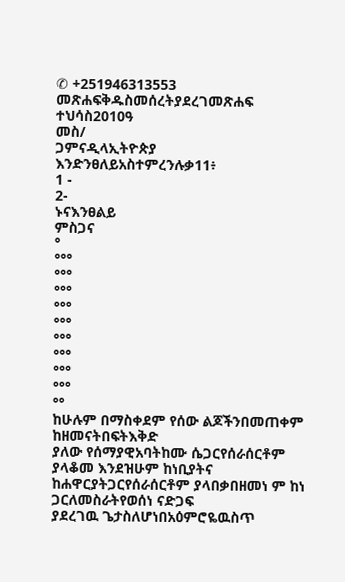✆ +251946313553
መጽሐፍቅዱስመሰረትያደረገመጽሐፍ
ተህሳስ2010ዓ
መስ/
ጋምናዲላኢትዮጵያ
እንድንፀለይአስተምረንሉቃ11፥
1 -
2-
ኑናእንፀልይ
ምስጋና
°
°°°
°°°
°°°
°°°
°°°
°°°
°°°
°°°
°°°
°°
ከሁሉም በማስቀደም የሰው ልጆችንበመጠቀም ከዘመናትበፍትእቅድ
ያለው የሰማያዊአባትከሙ ሴጋርየሰራሰርቶም ያላቆመ እንደዝሁም ከነቢያትና
ከሐዋርያትጋርየሰራሰርቶም ያላበቃበዘመነ ም ከነ
ጋርለመስራትየወሰነ ናድጋፍ
ያደረገዉ ጌታስለሆነበአዕምሮዬዉስጥ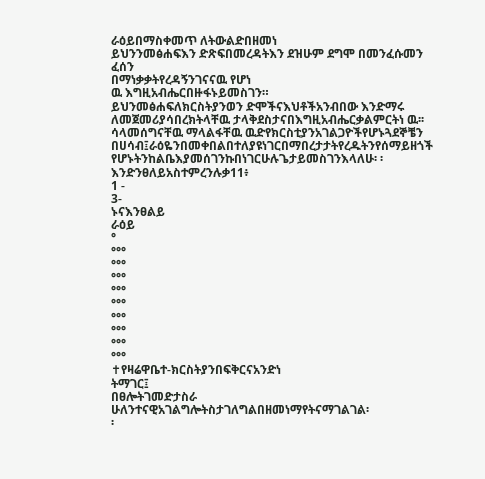ራዕይበማስቀመጥ ለትውልድበዘመነ
ይህንንመፅሐፍእን ድጽፍበመረዳትእን ደዝሁም ደግሞ በመንፈሱመን ፈሰን
በማነቃቃትየረዳኝንገናናዉ የሆነ
ዉ እግዚአብሔርበዙፋኑይመስገን።
ይህንመፅሐፍለክርስትያንወን ድሞችናእህቶችአንብበው እንድማሩ
ለመጀመሪያሳበረክትላቸዉ ታላቅደስታናበእግዚአብሔርቃልምርትነ ዉ፡፡
ሳላመሰግናቸዉ ማላልፋቸዉ ዉድየክርስቲያንአገልጋዮችየሆኑጓደኞቼን
በሀሳብ፤ራዕዬንበመቀበልበተለያዩነገርበማበረታታትየረዱትንየሰማይዘጎች
የሆኑትንከልቤእያመሰገንኩበነገርሁሉጌታይመስገንእላለሁ፡ ፡
እንድንፀለይአስተምረንሉቃ11፥
1 -
3-
ኑናእንፀልይ
ራዕይ
°
°°°
°°°
°°°
°°°
°°°
°°°
°°°
°°°
°°°
✝የዛሬዋቤተ-ክርስትያንበፍቅርናአንድነ
ትማገር፤
በፀሎትገመድታስራ
ሁለንተናዊአገልግሎትስታገለግልበዘመነማየትናማገልገል፡
፡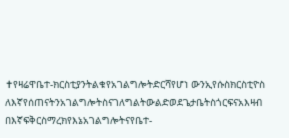✝የዛሬዋቤተ-ክርስቲያንትልቁየአገልግሎትድርሻየሆነ ውንኢየሱስክርስቲዮስ
ለእኛየሰጠናትንአገልግሎትስናገለግልትውልድወደጌታቤትስጎርፍናአእዛብ
በእኛፍቅርስማረክየእኔአገልግሎትናየቤተ-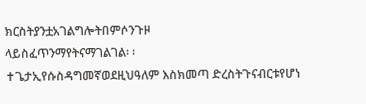ክርስትያንቷአገልግሎትበምሶንጉዞ
ላይስፈጥንማየትናማገልገል፡ ፡
✝ጌታኢየሱስዳግመኛወደዚህዓለም እስክመጣ ድረስትጉናብርቱየሆነ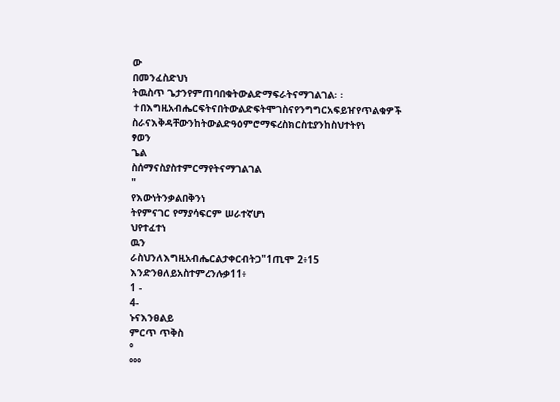ው
በመንፈስድህነ
ትዉስጥ ጌታንየምጠባበቁትውልድማፍራትናማገልገል፡ ፡
✝በእግዚአብሔርፍትናበትውልድፍትሞገስናየንግግርአፍይዠየጥልቁዎች
ስራናእቅዳቸውንከትውልድዓዕምሮማፍረስክርስቲያንከስህተትየነ
ፃወን
ጌል
ስሰማናስያስተምርማየትናማገልገል
"
የእውነትንቃልበቅንነ
ትየምናገር የማያሳፍርም ሠራተኛሆነ
ህየተፈተነ
ዉን
ራስህንለእግዚአብሔርልታቀርብትጋ"1ጢሞ 2፥15
እንድንፀለይአስተምረንሉቃ11፥
1 -
4-
ኑናእንፀልይ
ምርጥ ጥቅስ
°
°°°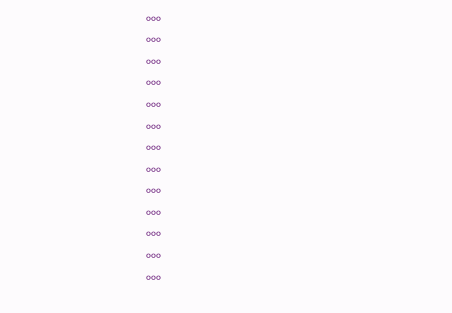°°°
°°°
°°°
°°°
°°°
°°°
°°°
°°°
°°°
°°°
°°°
°°°
°°°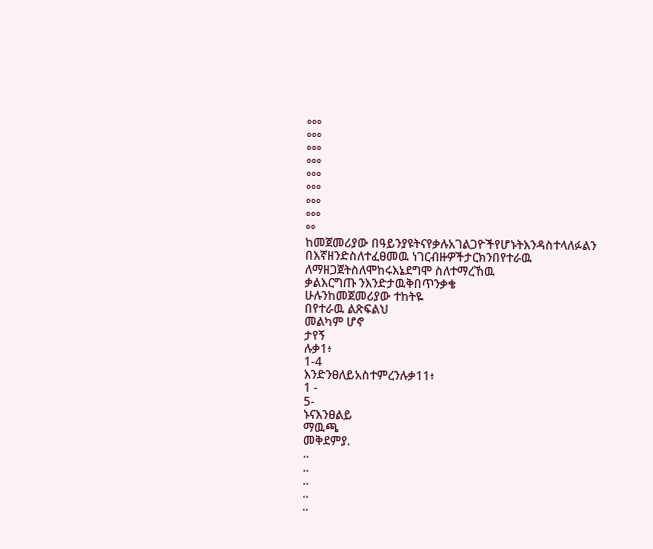°°°
°°°
°°°
°°°
°°°
°°°
°°°
°°°
°°
ከመጀመሪያው በዓይንያዩትናየቃሉአገልጋዮችየሆኑትእንዳስተላለፉልን
በእኛዘንድስለተፈፀመዉ ነገርብዙዎችታርክንበየተራዉ
ለማዘጋጀትስለሞከሩእኔደግሞ ስለተማረኸዉ
ቃልእርግጡ ንእንድታዉቅበጥንቃቄ
ሁሉንከመጀመሪያው ተከትዬ
በየተራዉ ልጽፍልህ
መልካም ሆኖ
ታየኝ
ሉቃ1፥
1-4
እንድንፀለይአስተምረንሉቃ11፥
1 -
5-
ኑናእንፀልይ
ማዉጫ
መቅደምያ.
..
..
..
..
..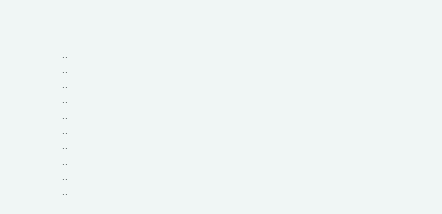..
..
..
..
..
..
..
..
..
..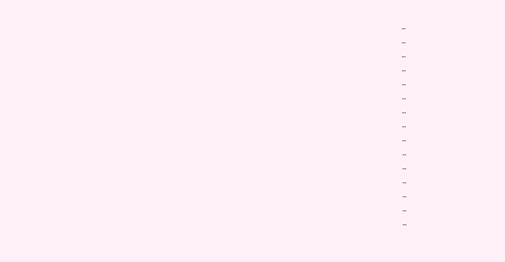..
..
..
..
..
..
..
..
..
..
..
..
..
..
..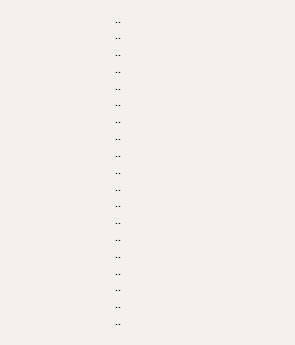..
..
..
..
..
..
..
..
..
..
..
..
..
..
..
..
..
..
..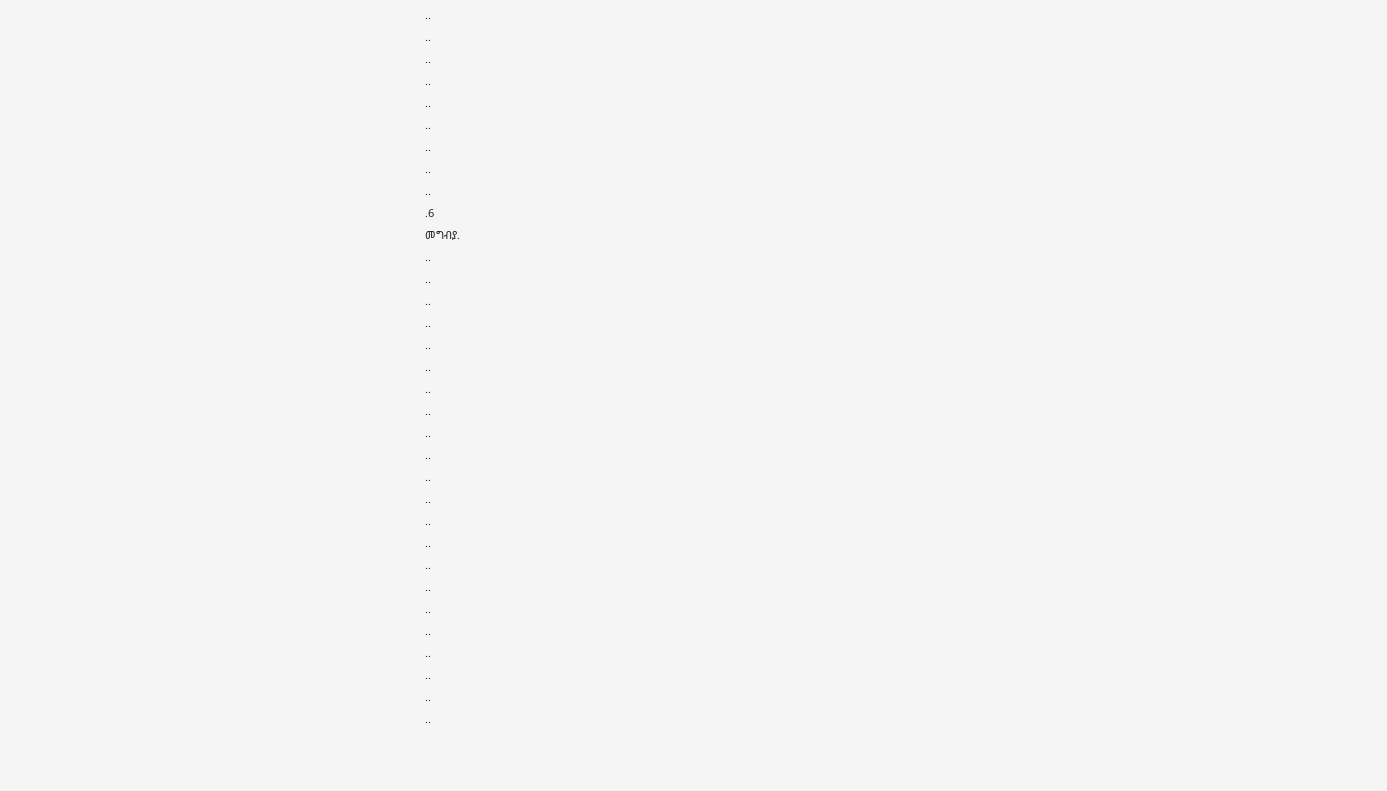..
..
..
..
..
..
..
..
..
.6
መግብያ.
..
..
..
..
..
..
..
..
..
..
..
..
..
..
..
..
..
..
..
..
..
..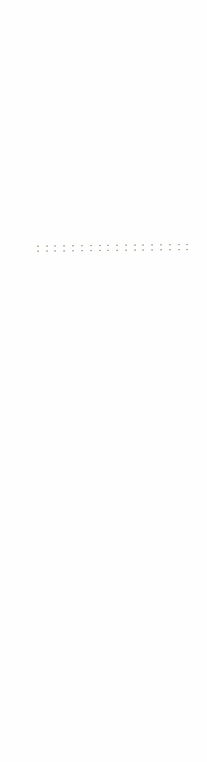..
..
..
..
..
..
..
..
..
..
..
..
..
..
..
..
..
..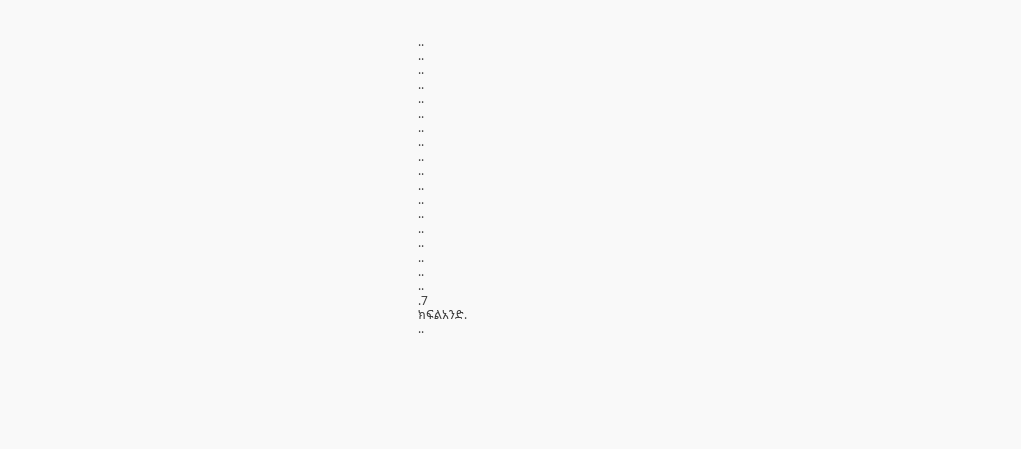..
..
..
..
..
..
..
..
..
..
..
..
..
..
..
..
..
..
.7
ክፍልአንድ.
..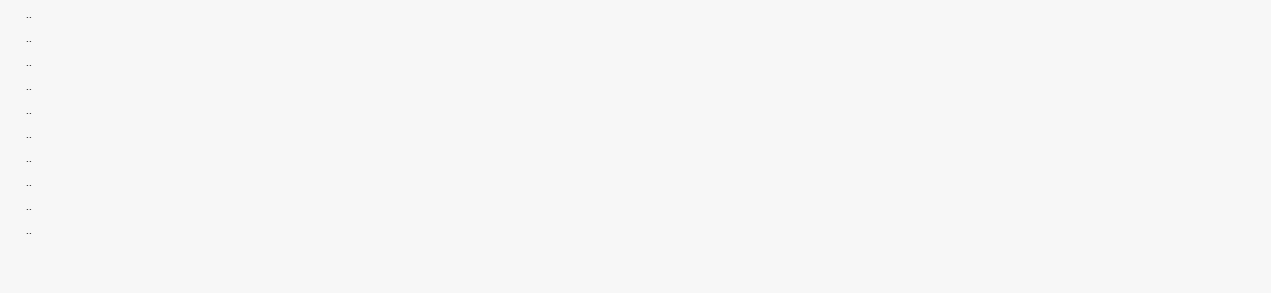..
..
..
..
..
..
..
..
..
..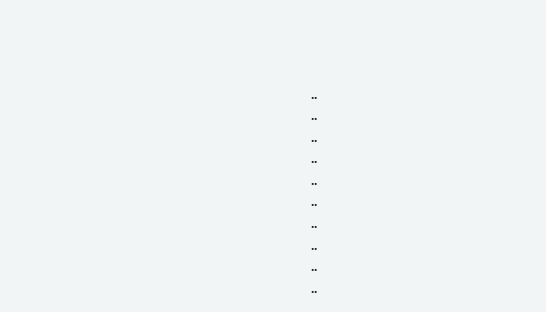..
..
..
..
..
..
..
..
..
..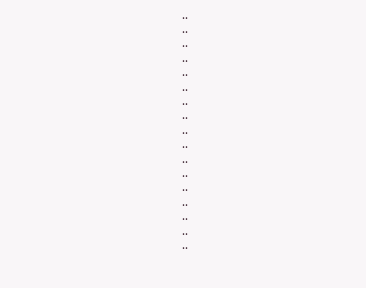..
..
..
..
..
..
..
..
..
..
..
..
..
..
..
..
..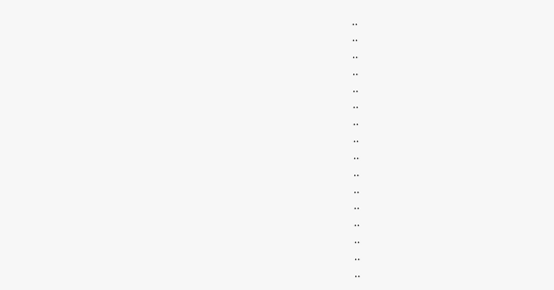..
..
..
..
..
..
..
..
..
..
..
..
..
..
..
..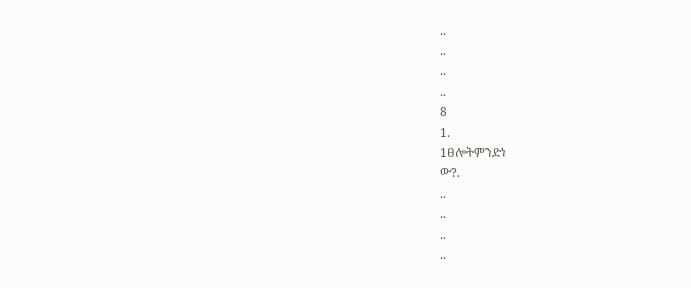..
..
..
..
8
1.
1ፀሎትምንድነ
ው?.
..
..
..
..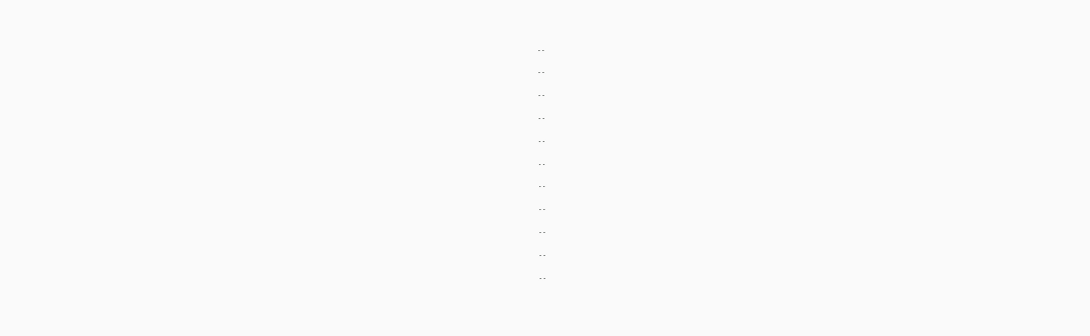..
..
..
..
..
..
..
..
..
..
..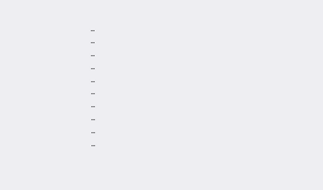..
..
..
..
..
..
..
..
..
..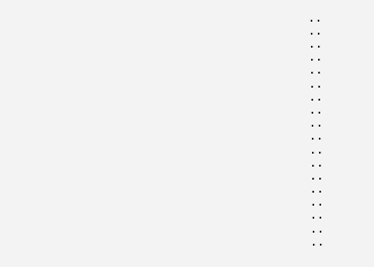..
..
..
..
..
..
..
..
..
..
..
..
..
..
..
..
..
..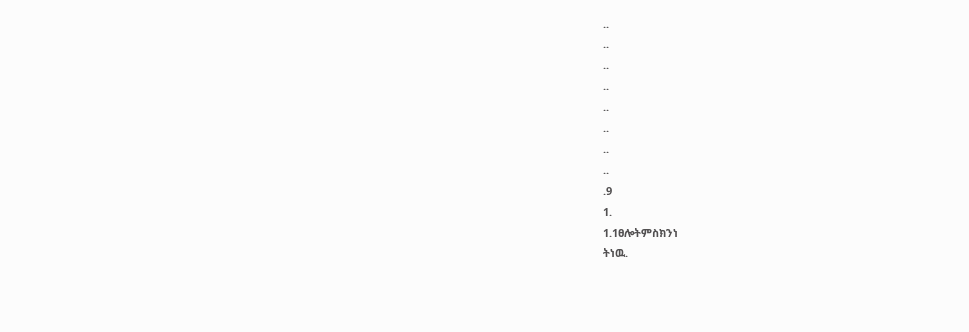..
..
..
..
..
..
..
..
.9
1.
1.1ፀሎትምስክንነ
ትነዉ.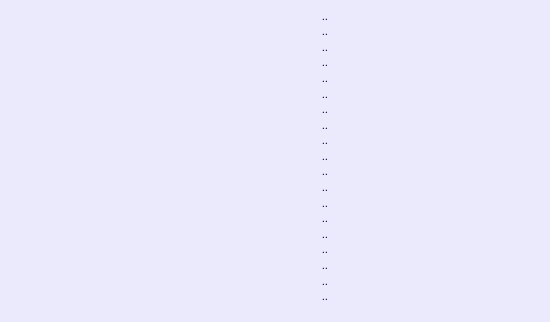..
..
..
..
..
..
..
..
..
..
..
..
..
..
..
..
..
..
..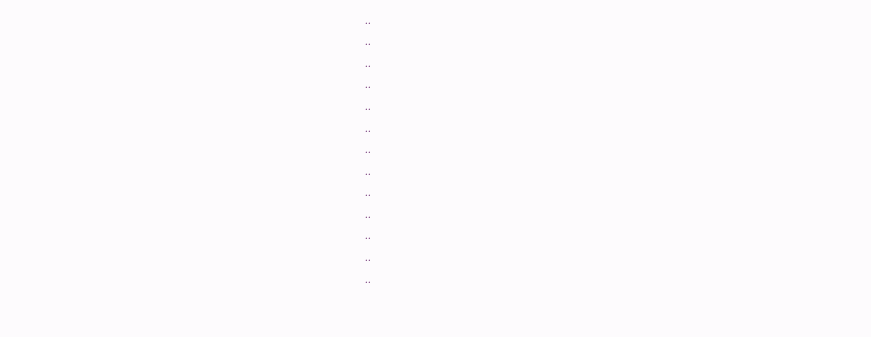..
..
..
..
..
..
..
..
..
..
..
..
..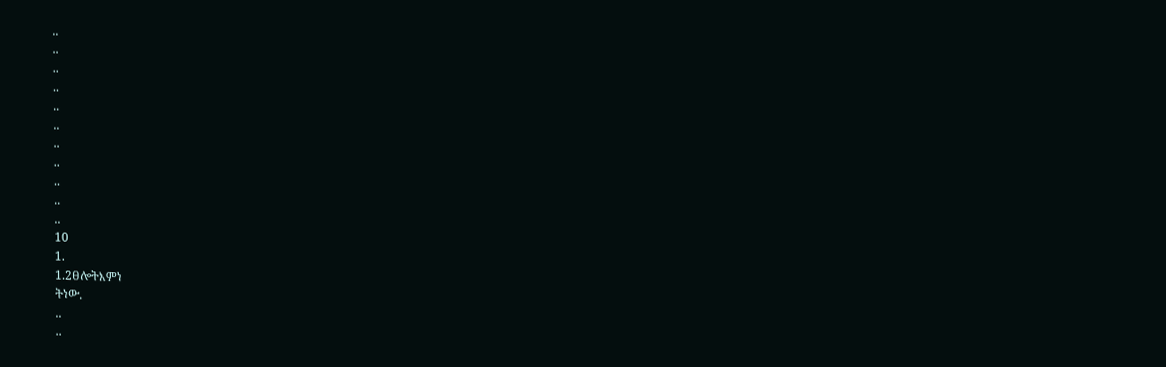..
..
..
..
..
..
..
..
..
..
..
10
1.
1.2ፀሎትእምነ
ትነው.
..
..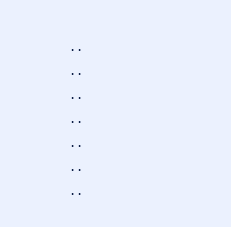..
..
..
..
..
..
..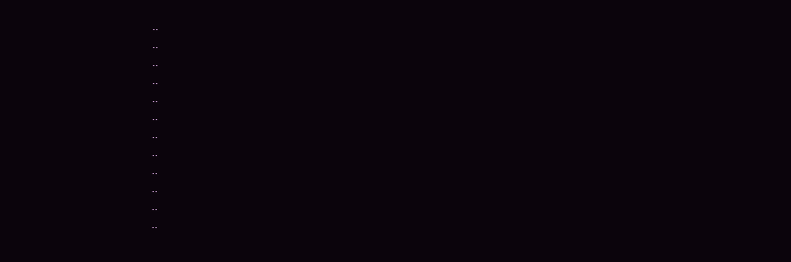..
..
..
..
..
..
..
..
..
..
..
..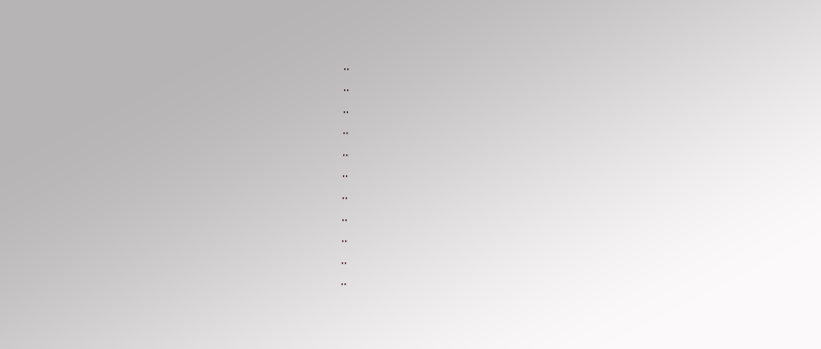..
..
..
..
..
..
..
..
..
..
..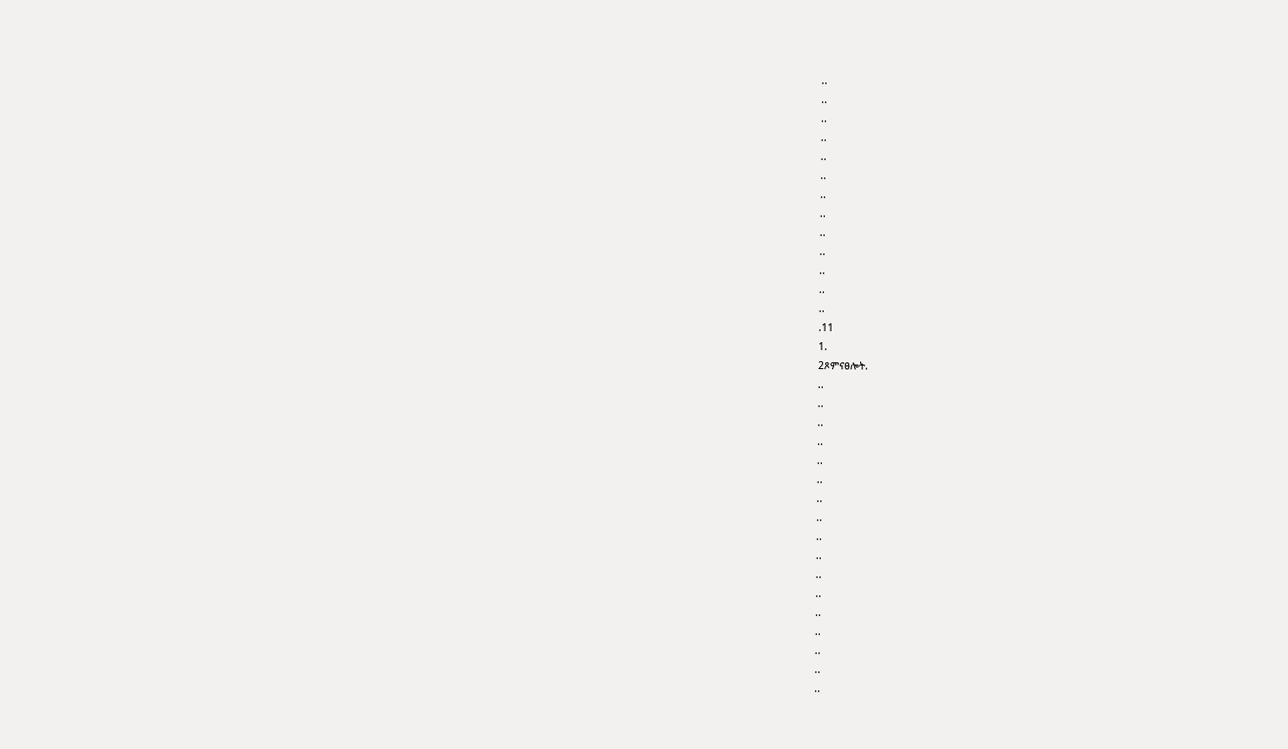..
..
..
..
..
..
..
..
..
..
..
..
..
.11
1.
2ጾምናፀሎት.
..
..
..
..
..
..
..
..
..
..
..
..
..
..
..
..
..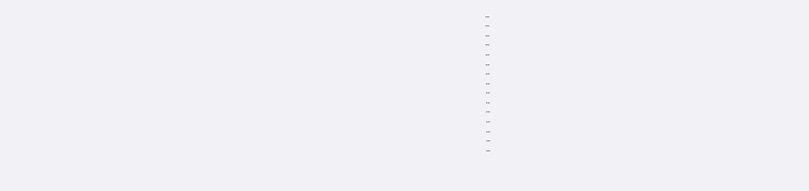..
..
..
..
..
..
..
..
..
..
..
..
..
..
..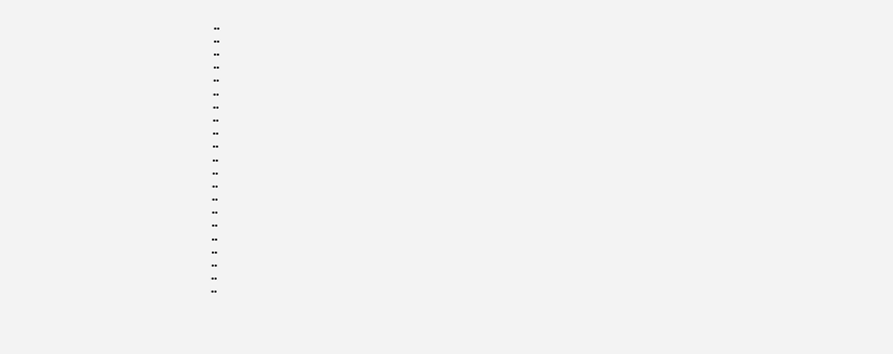..
..
..
..
..
..
..
..
..
..
..
..
..
..
..
..
..
..
..
..
..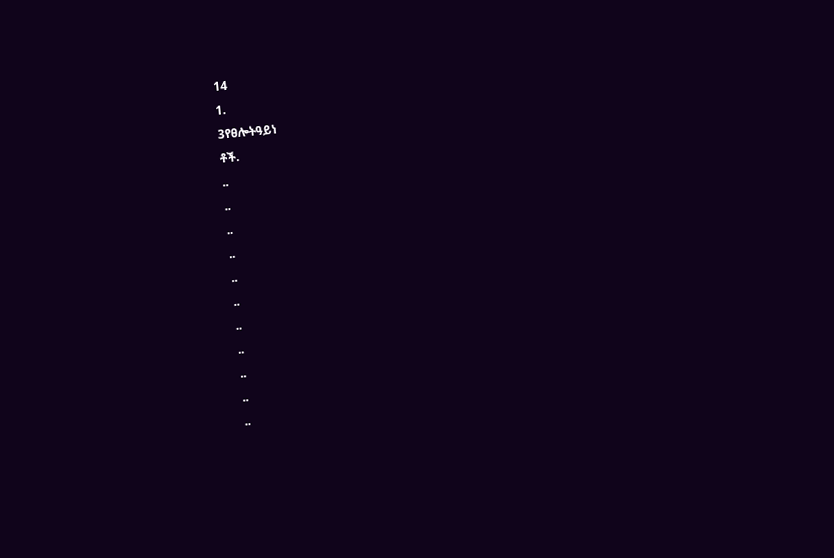14
1.
3የፀሎትዓይነ
ቶች.
..
..
..
..
..
..
..
..
..
..
..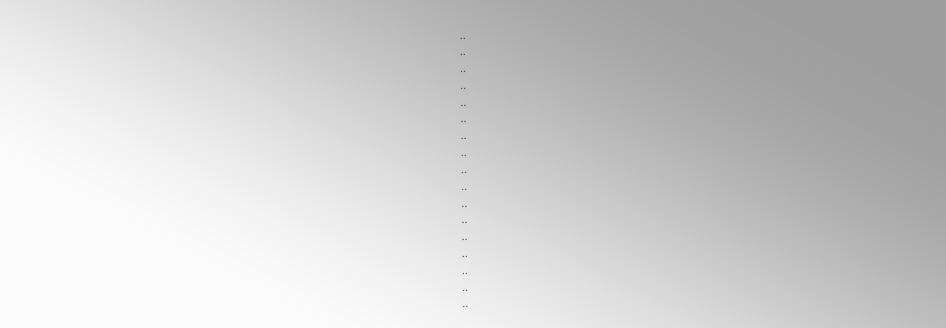..
..
..
..
..
..
..
..
..
..
..
..
..
..
..
..
..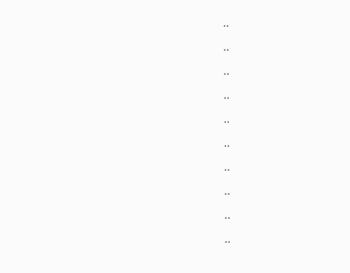..
..
..
..
..
..
..
..
..
..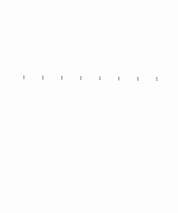..
..
..
..
..
..
..
..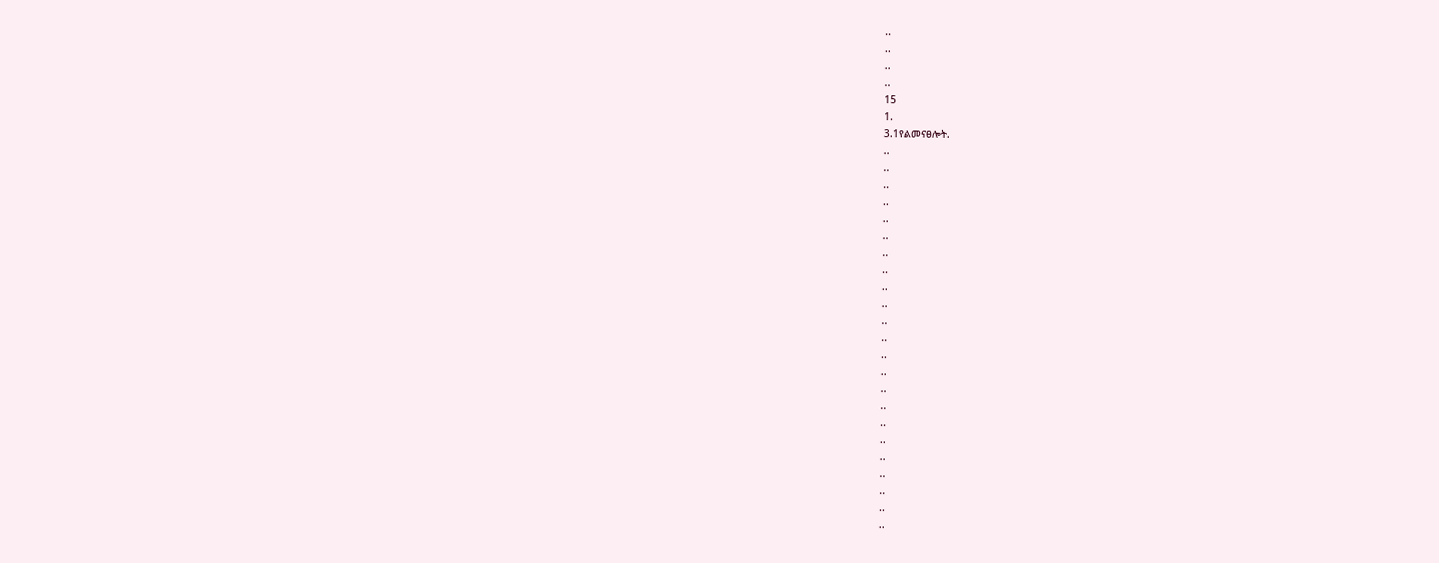..
..
..
..
15
1.
3.1የልመናፀሎት.
..
..
..
..
..
..
..
..
..
..
..
..
..
..
..
..
..
..
..
..
..
..
..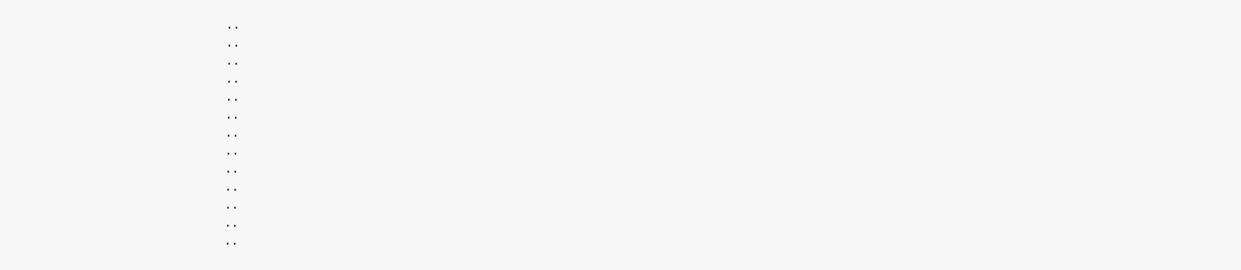..
..
..
..
..
..
..
..
..
..
..
..
..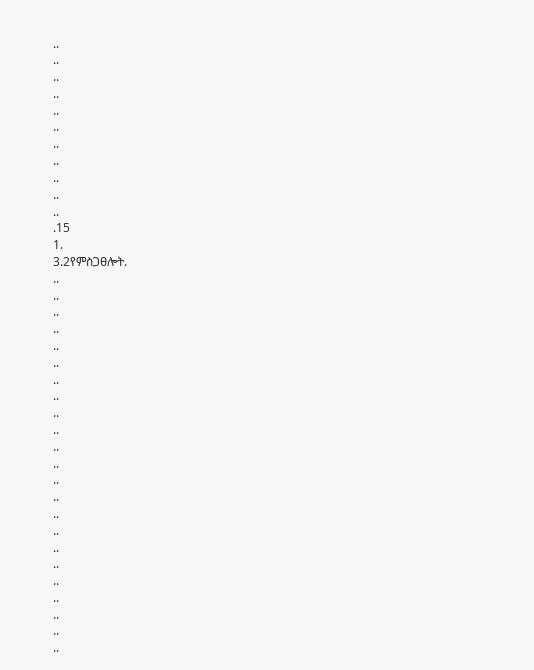..
..
..
..
..
..
..
..
..
..
..
.15
1.
3.2የምስጋፀሎት.
..
..
..
..
..
..
..
..
..
..
..
..
..
..
..
..
..
..
..
..
..
..
..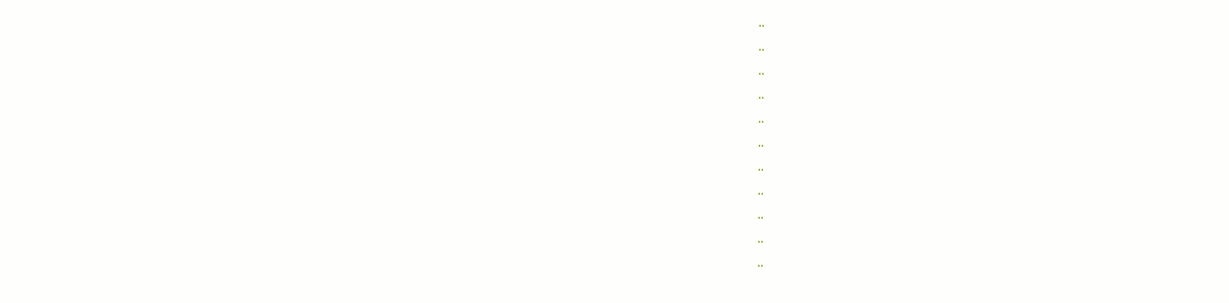..
..
..
..
..
..
..
..
..
..
..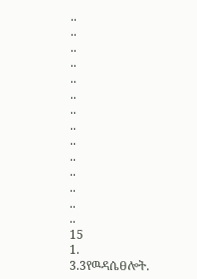..
..
..
..
..
..
..
..
..
..
..
..
..
..
15
1.
3.3የዉዳሴፀሎት.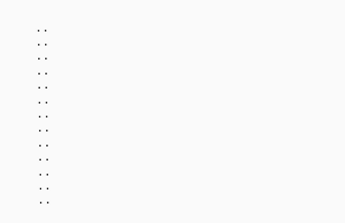..
..
..
..
..
..
..
..
..
..
..
..
..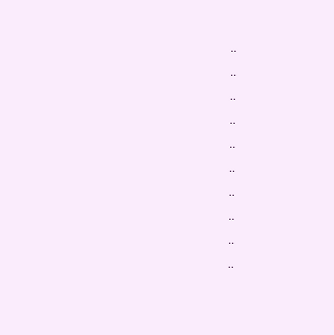..
..
..
..
..
..
..
..
..
..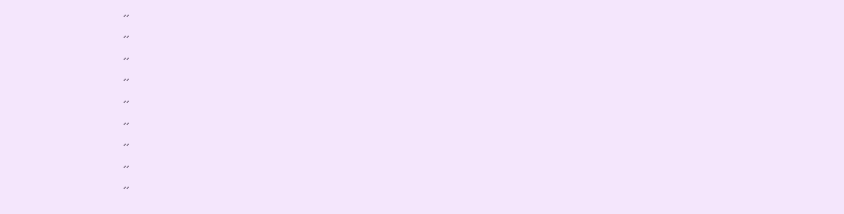..
..
..
..
..
..
..
..
..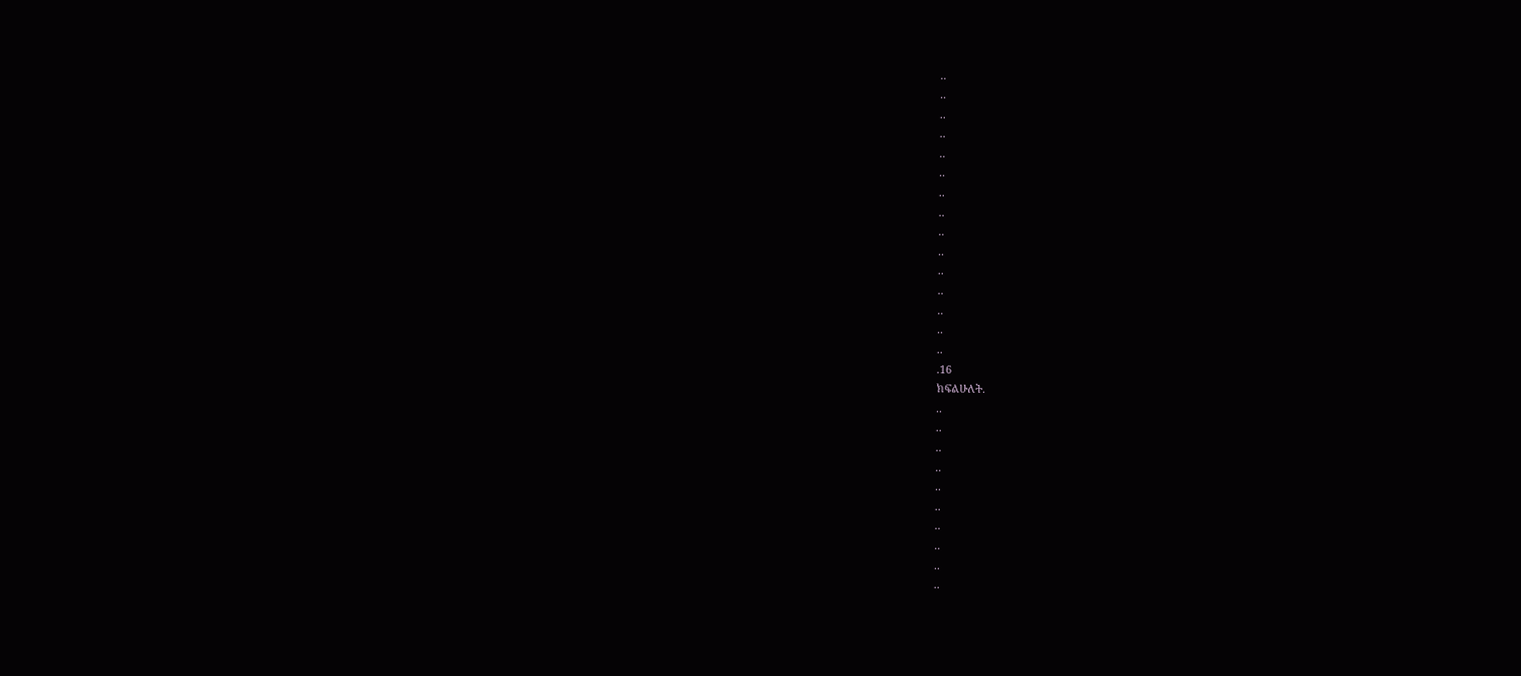..
..
..
..
..
..
..
..
..
..
..
..
..
..
..
.16
ክፍልሁለት.
..
..
..
..
..
..
..
..
..
..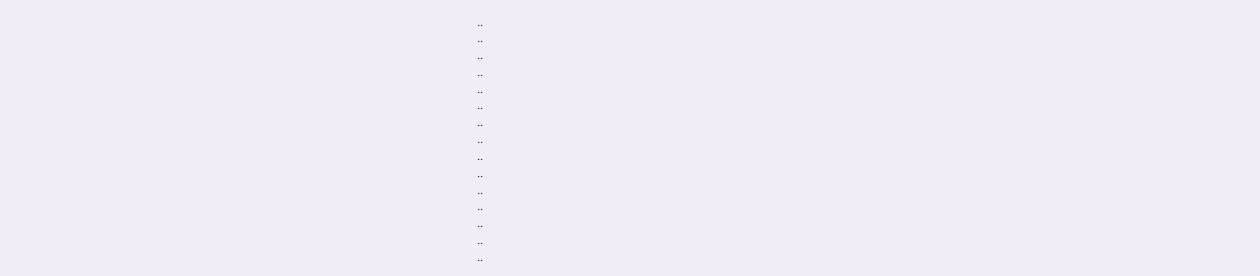..
..
..
..
..
..
..
..
..
..
..
..
..
..
..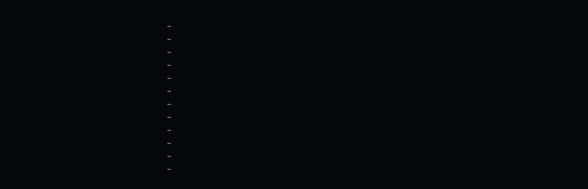..
..
..
..
..
..
..
..
..
..
..
..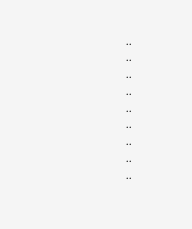..
..
..
..
..
..
..
..
..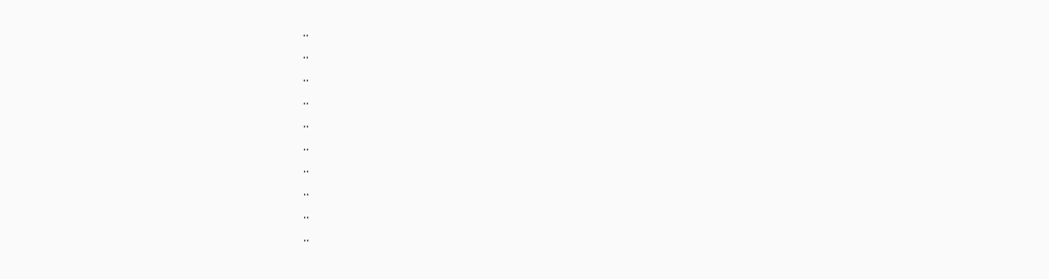..
..
..
..
..
..
..
..
..
..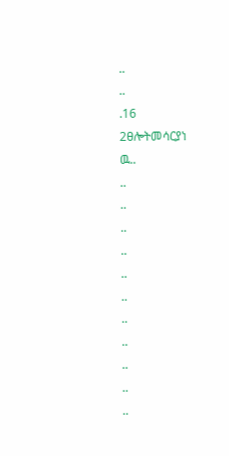..
..
.16
2ፀሎትመሳርያነ
ዉ..
..
..
..
..
..
..
..
..
..
..
..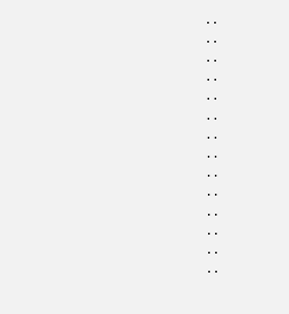..
..
..
..
..
..
..
..
..
..
..
..
..
..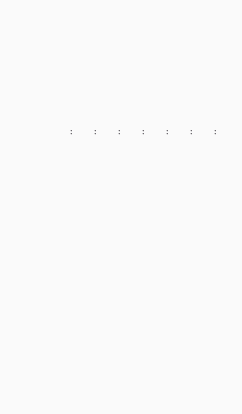..
..
..
..
..
..
..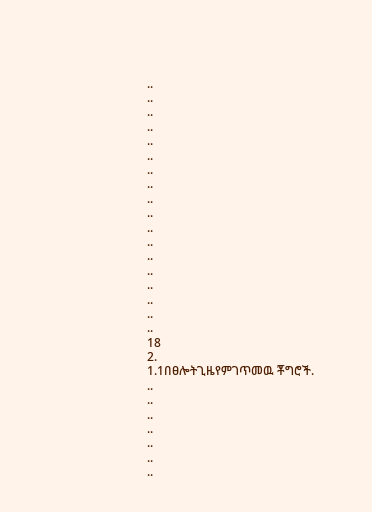..
..
..
..
..
..
..
..
..
..
..
..
..
..
..
..
..
..
18
2.
1.1በፀሎትጊዜየምገጥመዉ ቾግሮች.
..
..
..
..
..
..
..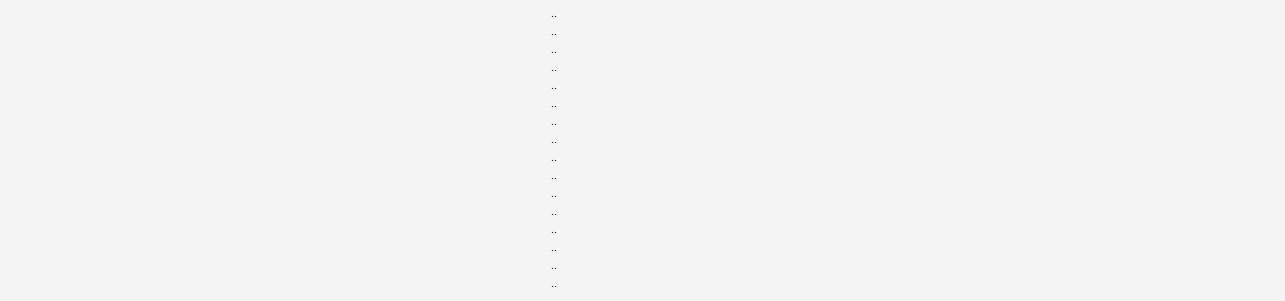..
..
..
..
..
..
..
..
..
..
..
..
..
..
..
..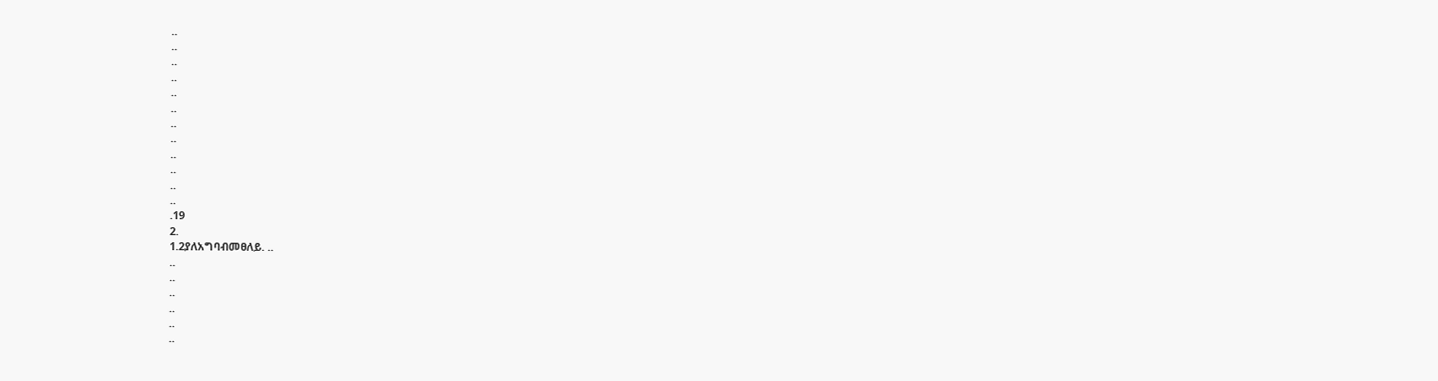..
..
..
..
..
..
..
..
..
..
..
..
.19
2.
1.2ያለአግባብመፀለይ. ..
..
..
..
..
..
..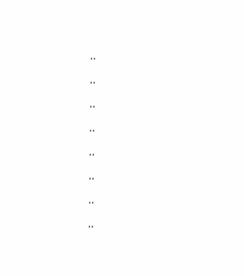..
..
..
..
..
..
..
..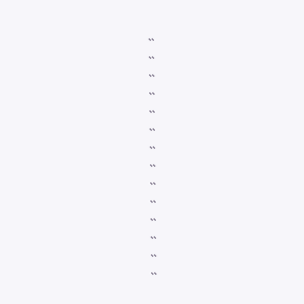..
..
..
..
..
..
..
..
..
..
..
..
..
..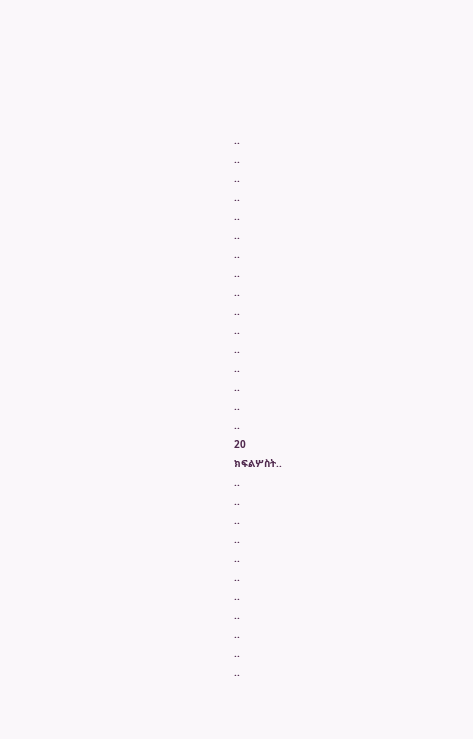..
..
..
..
..
..
..
..
..
..
..
..
..
..
..
..
20
ክፍልሦስት..
..
..
..
..
..
..
..
..
..
..
..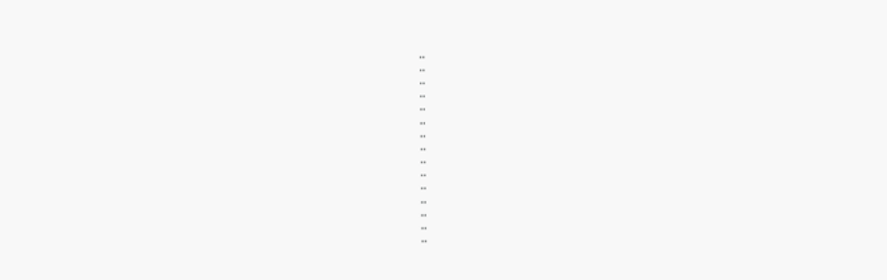..
..
..
..
..
..
..
..
..
..
..
..
..
..
..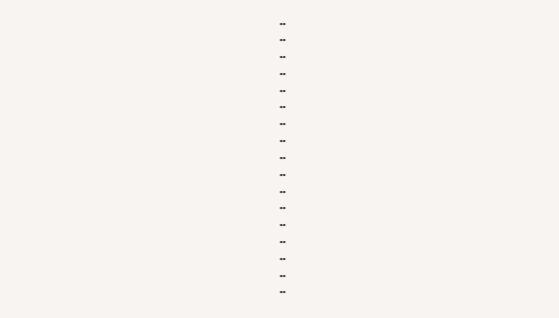..
..
..
..
..
..
..
..
..
..
..
..
..
..
..
..
..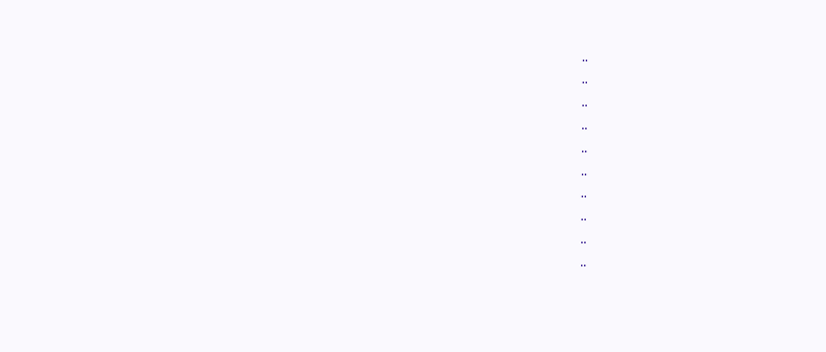..
..
..
..
..
..
..
..
..
..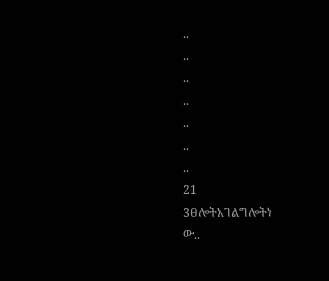..
..
..
..
..
..
..
21
3ፀሎትአገልግሎትነ
ው..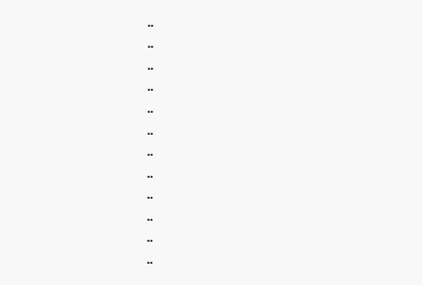..
..
..
..
..
..
..
..
..
..
..
..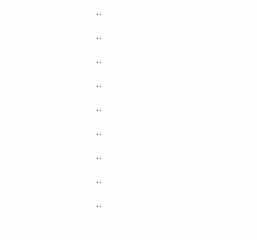..
..
..
..
..
..
..
..
..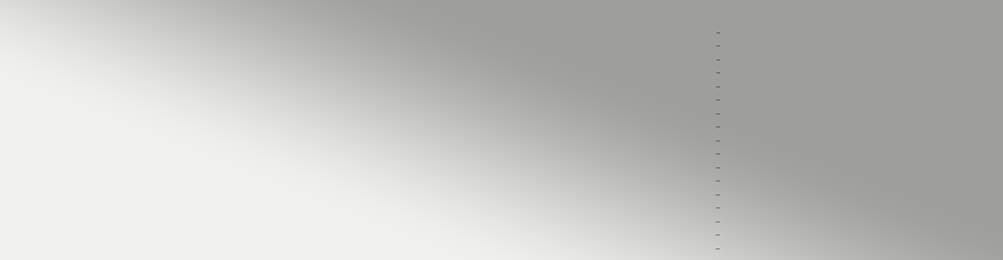..
..
..
..
..
..
..
..
..
..
..
..
..
..
..
..
..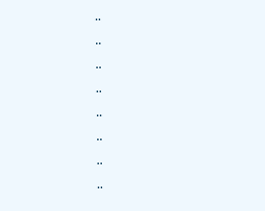..
..
..
..
..
..
..
..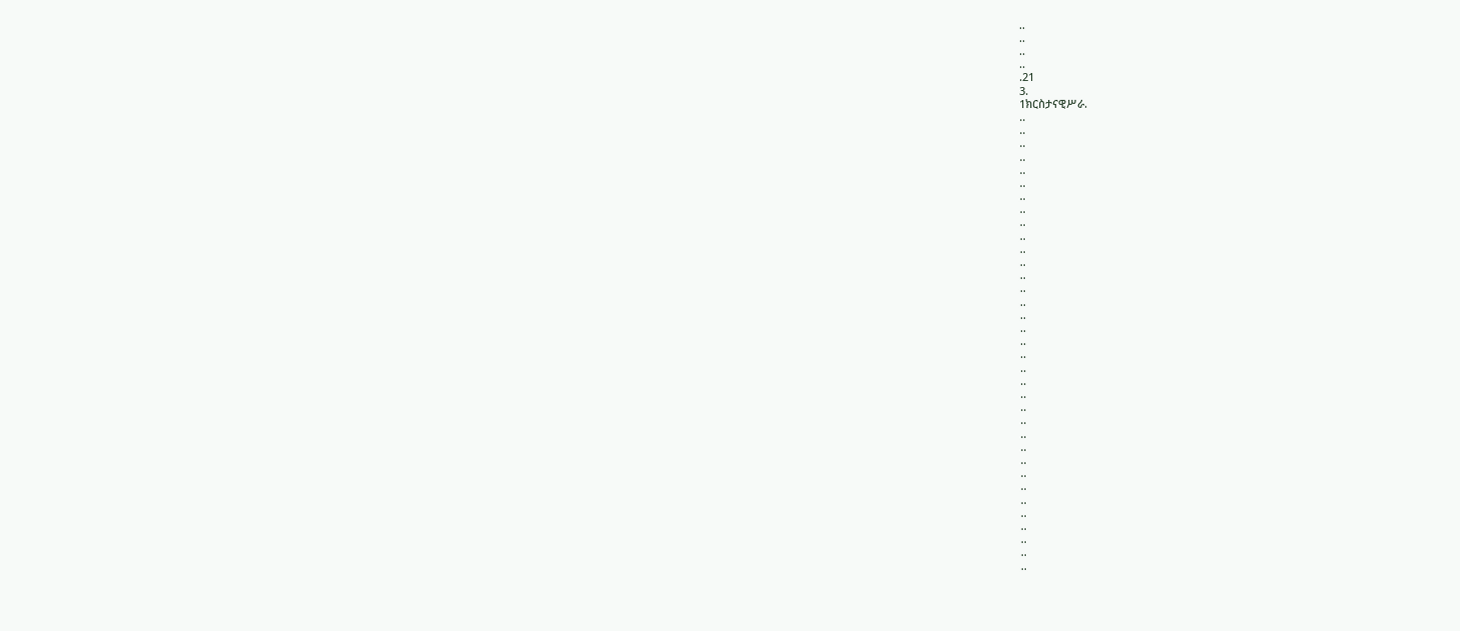..
..
..
..
.21
3.
1ክርስታናዊሥራ.
..
..
..
..
..
..
..
..
..
..
..
..
..
..
..
..
..
..
..
..
..
..
..
..
..
..
..
..
..
..
..
..
..
..
..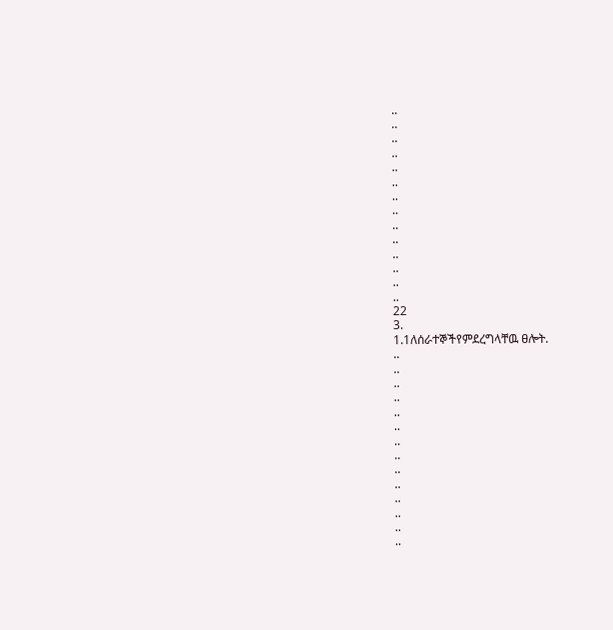..
..
..
..
..
..
..
..
..
..
..
..
..
..
22
3.
1.1ለሰራተኞችየምደረግላቸዉ ፀሎት.
..
..
..
..
..
..
..
..
..
..
..
..
..
..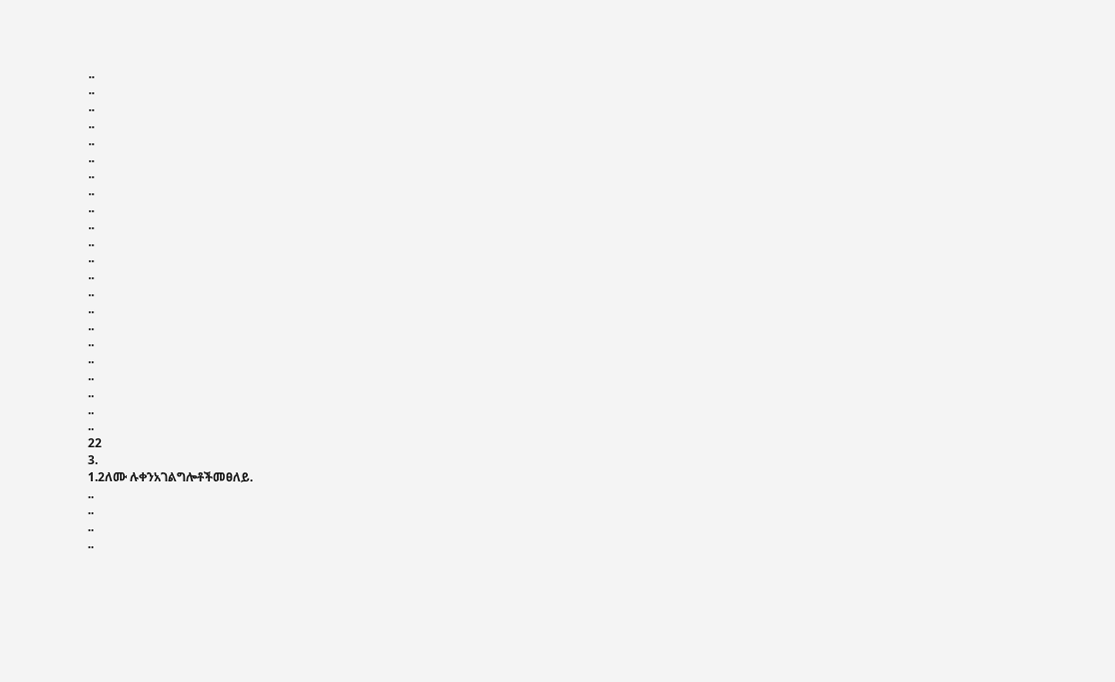..
..
..
..
..
..
..
..
..
..
..
..
..
..
..
..
..
..
..
..
..
..
22
3.
1.2ለሙ ሉቀንአገልግሎቶችመፀለይ.
..
..
..
..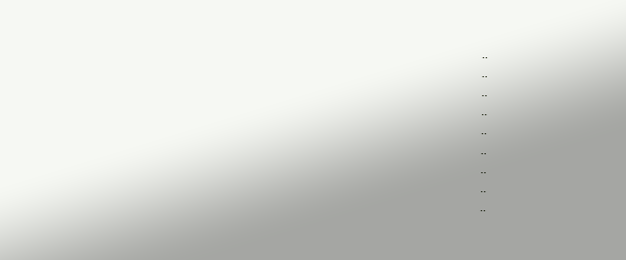..
..
..
..
..
..
..
..
..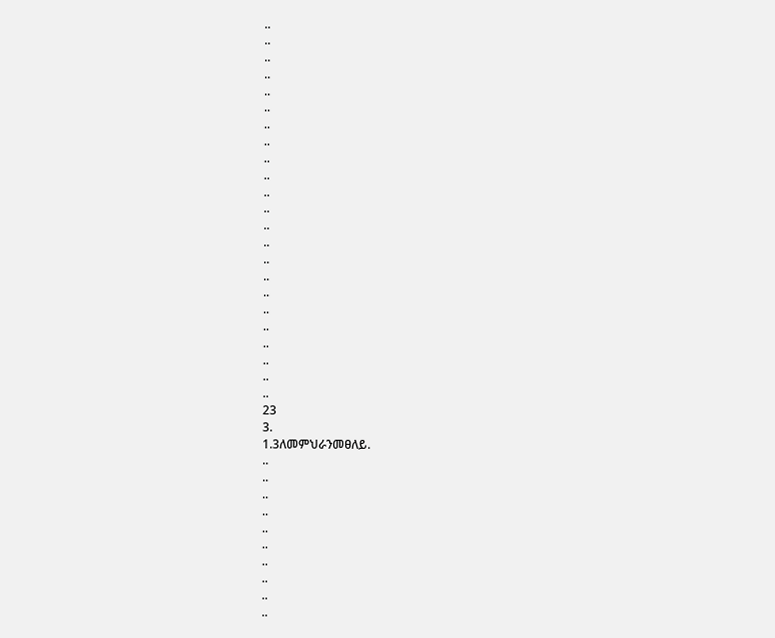..
..
..
..
..
..
..
..
..
..
..
..
..
..
..
..
..
..
..
..
..
..
..
23
3.
1.3ለመምህራንመፀለይ.
..
..
..
..
..
..
..
..
..
..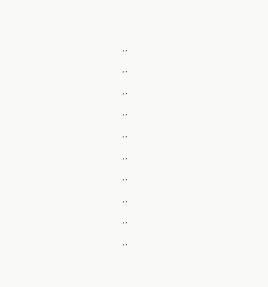..
..
..
..
..
..
..
..
..
..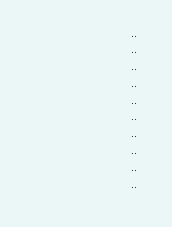..
..
..
..
..
..
..
..
..
..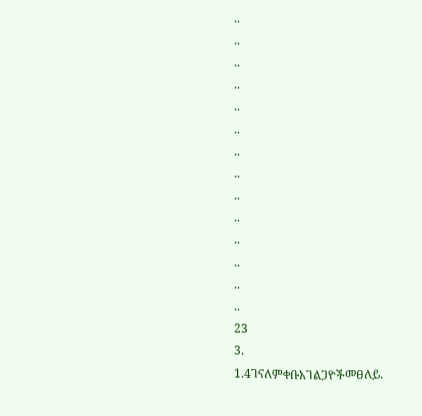..
..
..
..
..
..
..
..
..
..
..
..
..
..
23
3.
1.4ገናለምቀቡአገልጋዮችመፀለይ.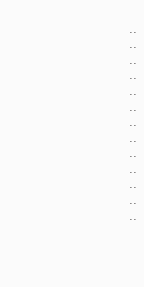..
..
..
..
..
..
..
..
..
..
..
..
..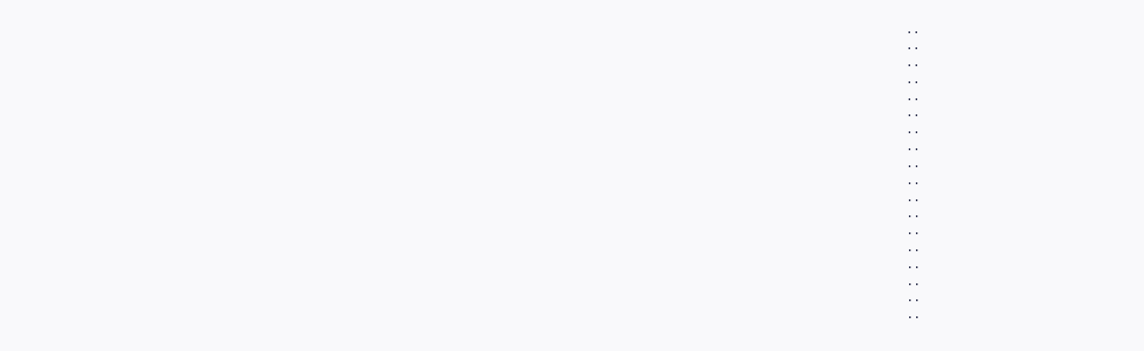..
..
..
..
..
..
..
..
..
..
..
..
..
..
..
..
..
..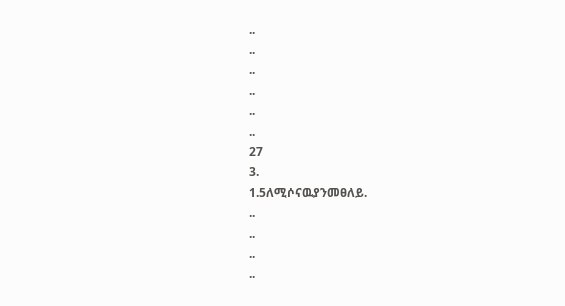..
..
..
..
..
..
27
3.
1.5ለሚሶናዉያንመፀለይ.
..
..
..
..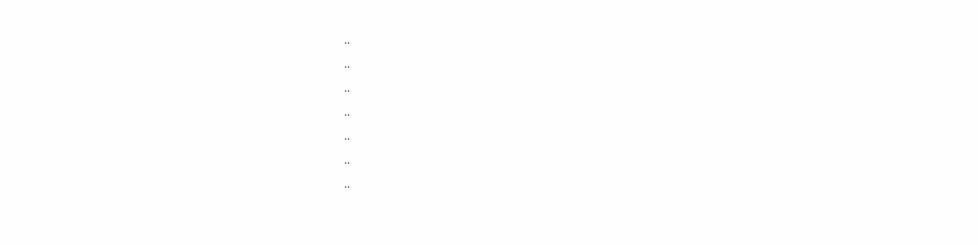..
..
..
..
..
..
..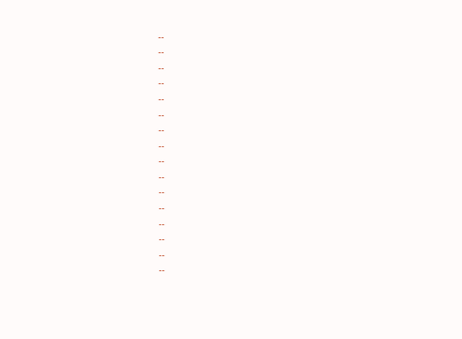..
..
..
..
..
..
..
..
..
..
..
..
..
..
..
..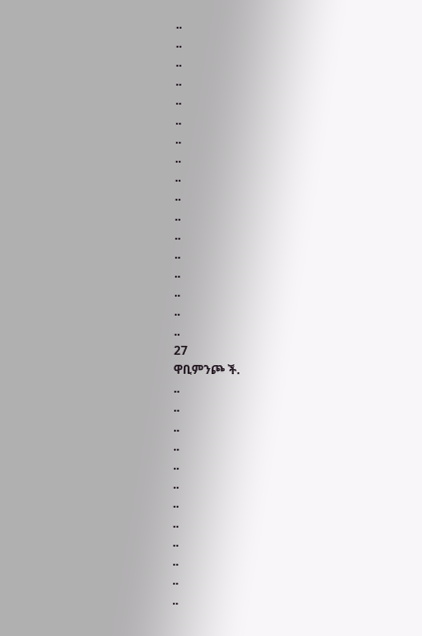..
..
..
..
..
..
..
..
..
..
..
..
..
..
..
..
..
27
ዋቢምንጮ ች.
..
..
..
..
..
..
..
..
..
..
..
..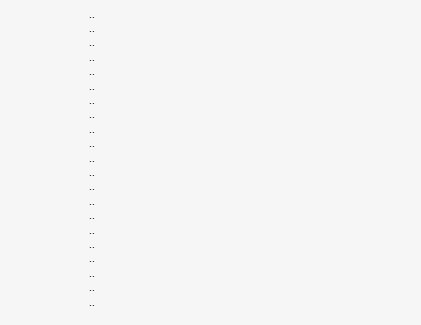..
..
..
..
..
..
..
..
..
..
..
..
..
..
..
..
..
..
..
..
..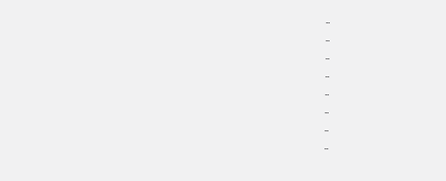..
..
..
..
..
..
..
..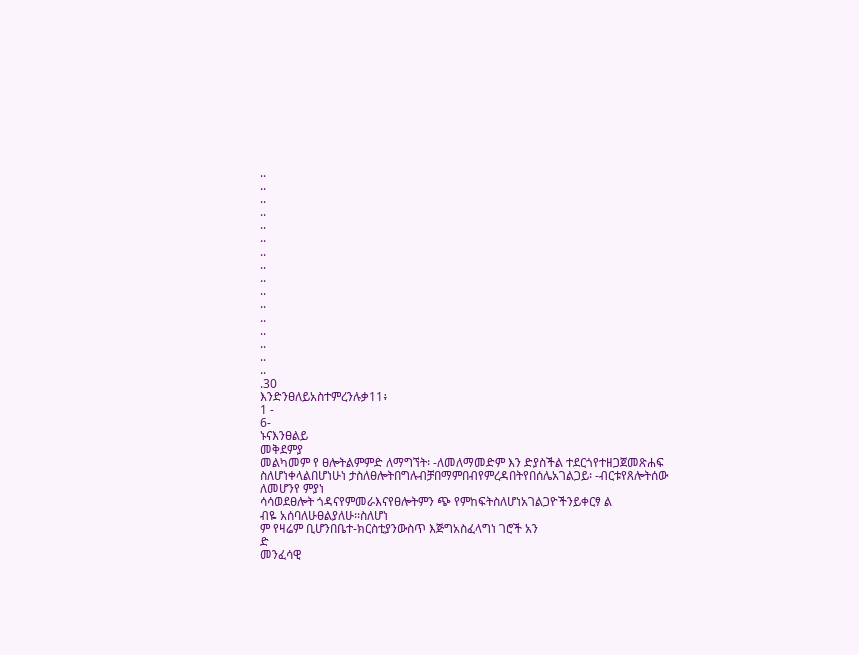..
..
..
..
..
..
..
..
..
..
..
..
..
..
..
..
.30
እንድንፀለይአስተምረንሉቃ11፥
1 -
6-
ኑናእንፀልይ
መቅደምያ
መልካመም የ ፀሎትልምምድ ለማግኘት፡ -ለመለማመድም እን ድያስችል ተደርጎየተዘጋጀመጽሐፍ
ስለሆነቀላልበሆነሁነ ታስለፀሎትበግሉብቻበማምበብየምረዳበትየበሰሌአገልጋይ፡ -ብርቱየጸሎትሰው
ለመሆንየ ምያነ
ሳሳወደፀሎት ጎዳናየምመራእናየፀሎትምን ጭ የምከፍትስለሆነአገልጋዮችንይቀርፃ ል
ብዬ አሰባለሁፀልያለሁ፡፡ስለሆነ
ም የዛሬም ቢሆንበቤተ-ክርስቲያንውስጥ እጅግአስፈላግነ ገሮች አን
ድ
መንፈሳዊ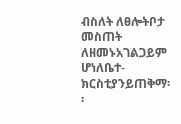ብስለት ለፀሎትቦታ መስጠት ለዘመኑአገልጋይም ሆነለቤተ-
ክርስቲያንይጠቅማ፡ ፡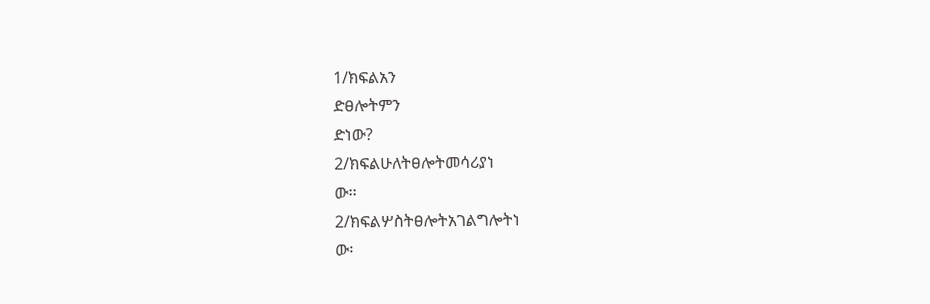1/ክፍልአን
ድፀሎትምን
ድነው?
2/ክፍልሁለትፀሎትመሳሪያነ
ው፡፡
2/ክፍልሦስትፀሎትአገልግሎትነ
ው፡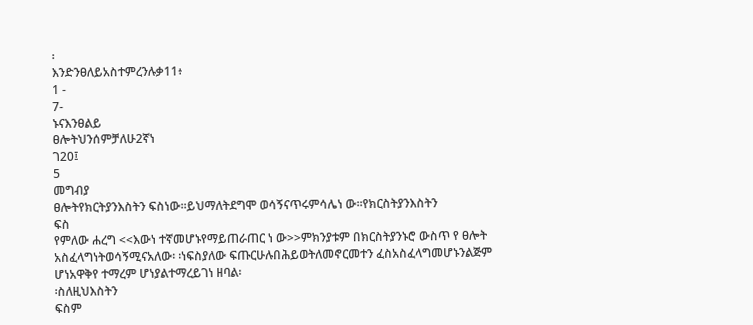፡
እንድንፀለይአስተምረንሉቃ11፥
1 -
7-
ኑናእንፀልይ
ፀሎትህንሰምቻለሁ2ኛነ
ገ20፤
5
መግብያ
ፀሎትየክርትያንእስትን ፍስነው፡፡ይህማለትደግሞ ወሳኝናጥሩምሳሌነ ው፡፡የክርስትያንእስትን
ፍስ
የምለው ሐረግ <<እውነ ተኛመሆኑየማይጠራጠር ነ ው>>ምክንያቱም በክርስትያንኑሮ ውስጥ የ ፀሎት
አስፈላግነትወሳኝሚናአለው፡ ፡ነፍስያለው ፍጡርሁሉበሕይወትለመኖርመተን ፈስአስፈላግመሆኑንልጅም
ሆነአዋቅየ ተማረም ሆነያልተማረይገነ ዘባል፡
፡ስለዚህእስትን
ፍስም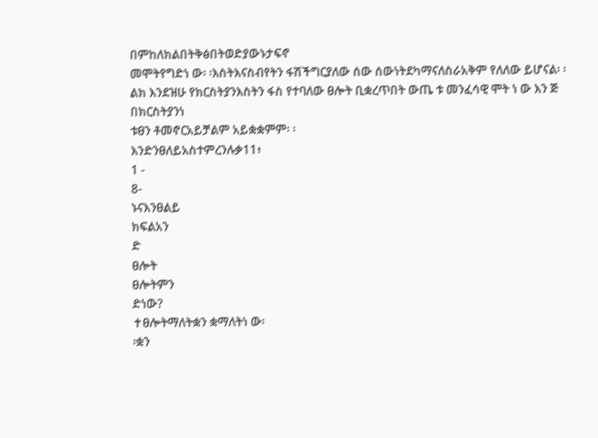በምከለክልበትቅፅበትወድያውኑታፍኖ
መሞትየግድነ ው፡ ፡እስትእናስብየትን ፋሽችግርያለው ሰው ሰውነትደካማናለስራአቅም የለለው ይሆናል፡ ፡
ልክ እንደዝሁ የክርስትያንእስትን ፋስ የተባለው ፀሎት ቢቋረጥበት ውጤ ቱ መንፈሳዊ ሞት ነ ው እን ጅ
በክርስትያንነ
ቱፀን ቶመኖርአይቻልም አይቋቋምም፡ ፡
እንድንፀለይአስተምረንሉቃ11፥
1 -
8-
ኑናእንፀልይ
ክፍልአን
ድ
ፀሎት
ፀሎትምን
ድነው?
✝ፀሎትማለትቋን ቋማለትነ ው፡
፡ቋን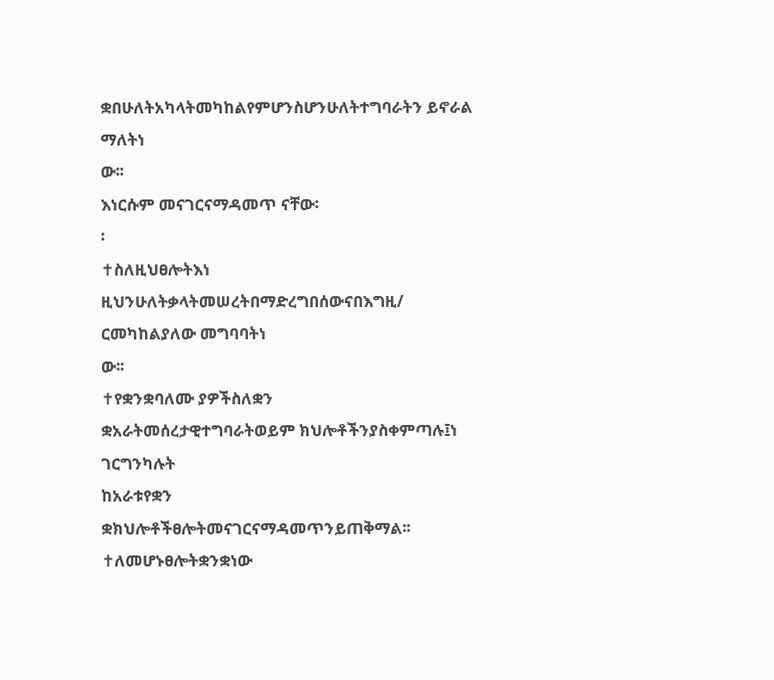ቋበሁለትአካላትመካከልየምሆንስሆንሁለትተግባራትን ይኖራል
ማለትነ
ው፡፡
እነርሱም መናገርናማዳመጥ ናቸው፡
፡
✝ስለዚህፀሎትእነ
ዚህንሁለትቃላትመሠረትበማድረግበሰውናበእግዚ/
ርመካከልያለው መግባባትነ
ው፡፡
✝የቋንቋባለሙ ያዎችስለቋን
ቋአራትመሰረታዊተግባራትወይም ክህሎቶችንያስቀምጣሉ፤ነ
ገርግንካሉት
ከአራቱየቋን
ቋክህሎቶችፀሎትመናገርናማዳመጥንይጠቅማል፡፡
✝ለመሆኑፀሎትቋንቋነው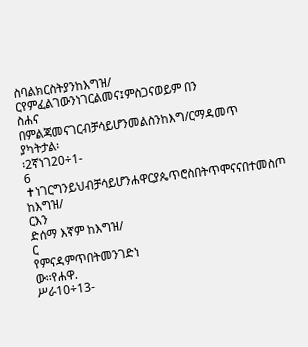ስባልክርስትያንከእግዝ/
ርየምፈልገውንነገርልመና፤ምስጋናወይም በን
ስሐና
በምልጃመናገርብቻሳይሆንመልስንከእግ/ርማዳመጥ ያካትታል፡
፡2ኛነገ20÷1-
6
✝ነገርግንይህብቻሳይሆንሐዋርያጴጥሮስበትጥሞናናበተመስጦ ከእግዝ/
ርእን
ድሰማ እኛም ከእግዝ/
ር
የምናዳምጥበትመንገድነ
ው፡፡የሐዋ.
ሥራ10÷13-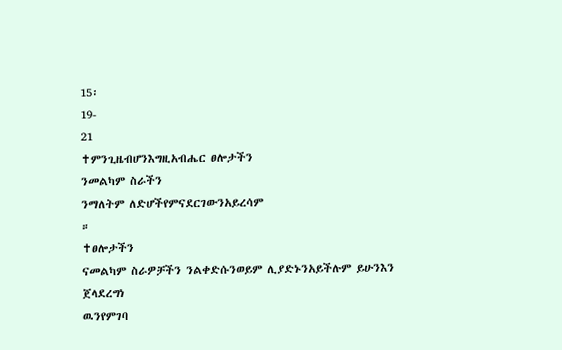15፡
19-
21
✝ምንጊዜብሆንእግዚአብሔር ፀሎታችን
ንመልካም ስራችን
ንማለትም ለድሆችየምናደርገውንአይረሳም
።
✝ፀሎታችን
ናመልካም ስራዎቻችን ንልቀድሱንወይም ሊያድኑንአይችሉም ይሁንእን
ጀላደረግነ
ዉንየምገባ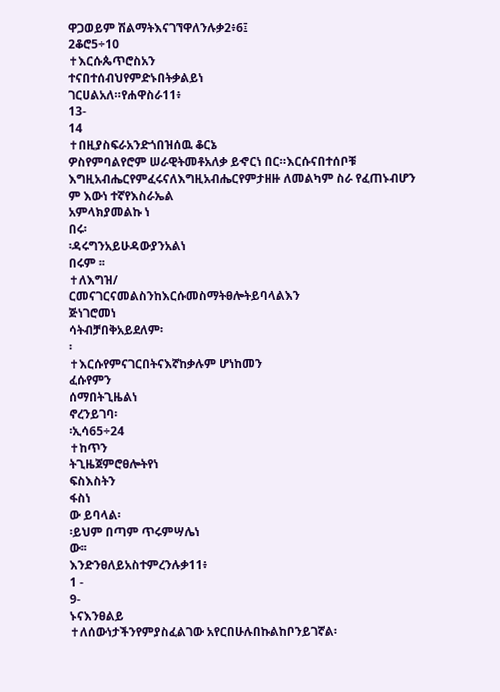ዋጋወይም ሽልማትእናገኘዋለንሉቃ2፥6፤
2ቆሮ5÷10
✝እርሱጴጥሮስአን
ተናበተሰብህየምድኑበትቃልይነ
ገርሀልአለ።የሐዋስራ11፥
13-
14
✝በዚያስፍራአንድጎበዝሰዉ ቆርኔ
ዎስየምባልየሮም ሠራዊትመቶአለቃ ይኆርነ በር።እርሱናበተሰቦቹ
እግዚአብሔርየምፈሩናለእግዚአብሔርየምታዘዙ ለመልካም ስራ የፈጠኑብሆን
ም እውነ ተኛየእስራኤል
አምላክያመልኩ ነ
በሩ፡
፡ዳሩግንአይሁዳውያንአልነ
በሩም ፡፡
✝ለእግዝ/
ርመናገርናመልስንከእርሱመስማትፀሎትይባላልእን
ጅነገሮመነ
ሳትብቻበቅአይደለም፡
፡
✝እርሱየምናገርበትናእኛከቃሉም ሆነከመን
ፈሱየምን
ሰማበትጊዜልነ
ኖረንይገባ፡
፡ኢሳ65÷24
✝ከጥን
ትጊዜጀምሮፀሎትየነ
ፍስእስትን
ፋስነ
ው ይባላል፡
፡ይህም በጣም ጥሩምሣሌነ
ው፡፡
እንድንፀለይአስተምረንሉቃ11፥
1 -
9-
ኑናእንፀልይ
✝ለሰውነታችንየምያስፈልገው አየርበሁሉበኩልከቦንይገኛል፡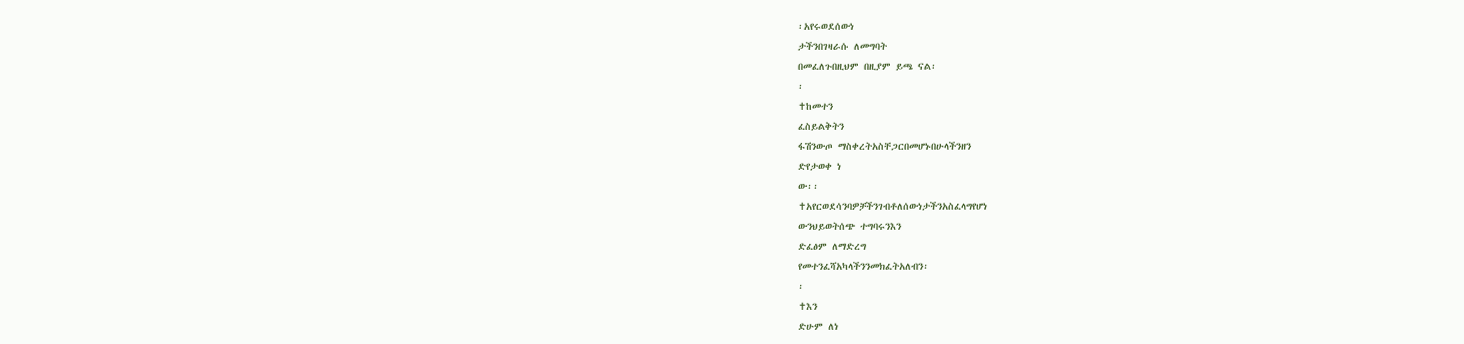፡አየሩወደሰውነ
ታችንበገዛራሱ ለመግባት
በመፈለጉበዚህም በዚያም ይጫ ናል፡
፡
✝ከመተን
ፈስይልቅትን
ፋሽንውጦ ማስቀረትአስቸጋርበመሆኑበሁላችንዘን
ድየታወቀ ነ
ው፡፡
✝አየርወደሳንባዎቻችንገብቶለሰውነታችንአስፈላግየሆነ
ውንህይወትሰጭ ተግባሩንእን
ድፈፅም ለማድረግ
የመተንፈሻአካላችንንመክፈትአለብን፡
፡
✝እን
ድሁም ለነ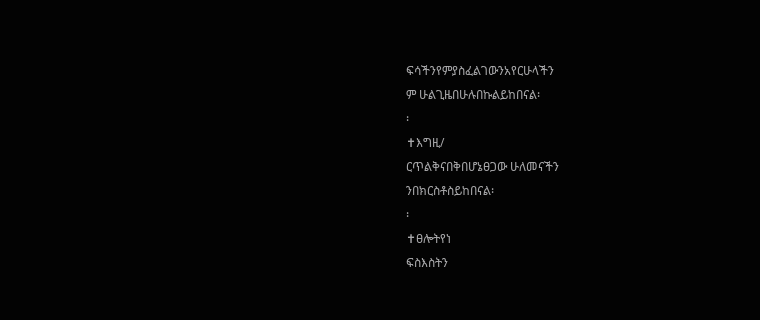ፍሳችንየምያስፈልገውንአየርሁላችን
ም ሁልጊዜበሁሉበኩልይከበናል፡
፡
✝እግዚ/
ርጥልቅናበቅበሆኔፀጋው ሁለመናችን
ንበክርስቶስይከበናል፡
፡
✝ፀሎትየነ
ፍስእስትን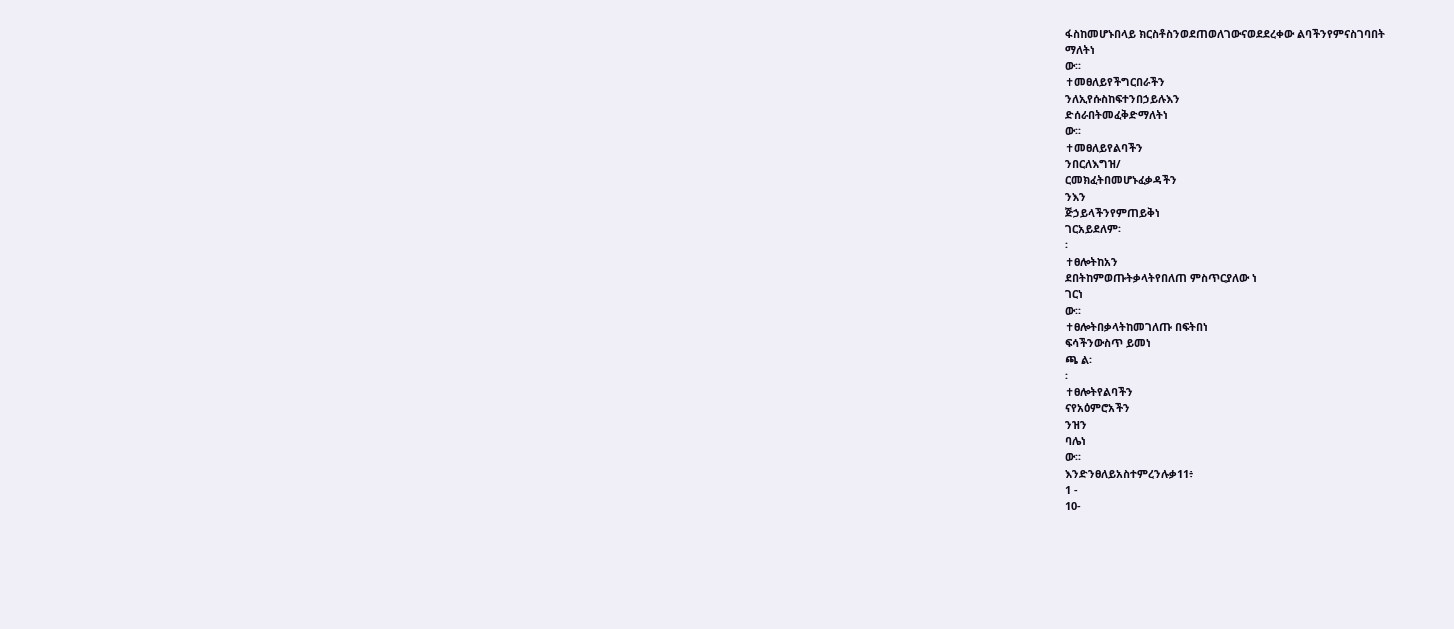ፋስከመሆኑበላይ ክርስቶስንወደጠወለገውናወደደረቀው ልባችንየምናስገባበት
ማለትነ
ው፡፡
✝መፀለይየችግርበራችን
ንለኢየሱስከፍተንበኃይሉእን
ድሰራበትመፈቅድማለትነ
ው፡፡
✝መፀለይየልባችን
ንበርለእግዝ/
ርመክፈትበመሆኑፈቃዳችን
ንእን
ጅኃይላችንየምጠይቅነ
ገርአይደለም፡
፡
✝ፀሎትከአን
ደበትከምወጡትቃላትየበለጠ ምስጥርያለው ነ
ገርነ
ው፡፡
✝ፀሎትበቃላትከመገለጡ በፍትበነ
ፍሳችንውስጥ ይመነ
ጫ ል፡
፡
✝ፀሎትየልባችን
ናየአዕምሮአችን
ንዝን
ባሌነ
ው፡፡
እንድንፀለይአስተምረንሉቃ11፥
1 -
10-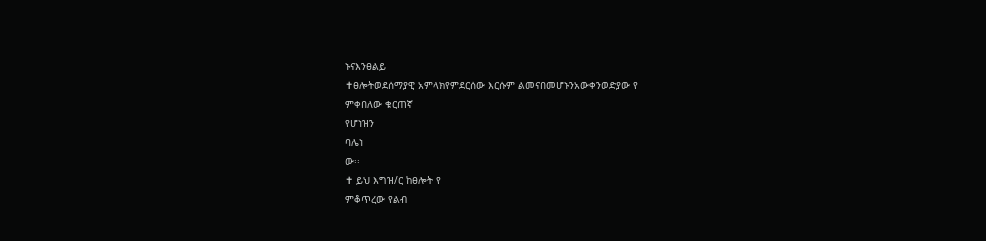ኑናእንፀልይ
✝ፀሎትወደሰማያዊ አምላክየምደርሰው እርሱም ልመናበመሆኑንአውቀንወድያው የ
ምቀበለው ቁርጠኛ
የሆነዝን
ባሌነ
ው፡፡
✝ ይህ እግዝ/ር ከፀሎት የ
ምቆጥረው የልብ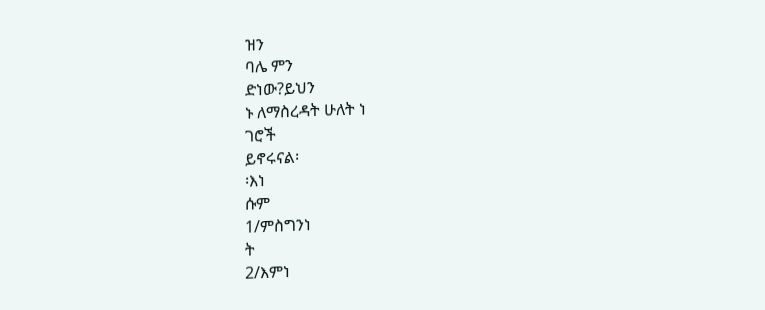ዝን
ባሌ ምን
ድነው?ይህን
ኑ ለማስረዳት ሁለት ነ
ገሮች
ይኖሩናል፡
፡እነ
ሱም
1/ምስግንነ
ት
2/እምነ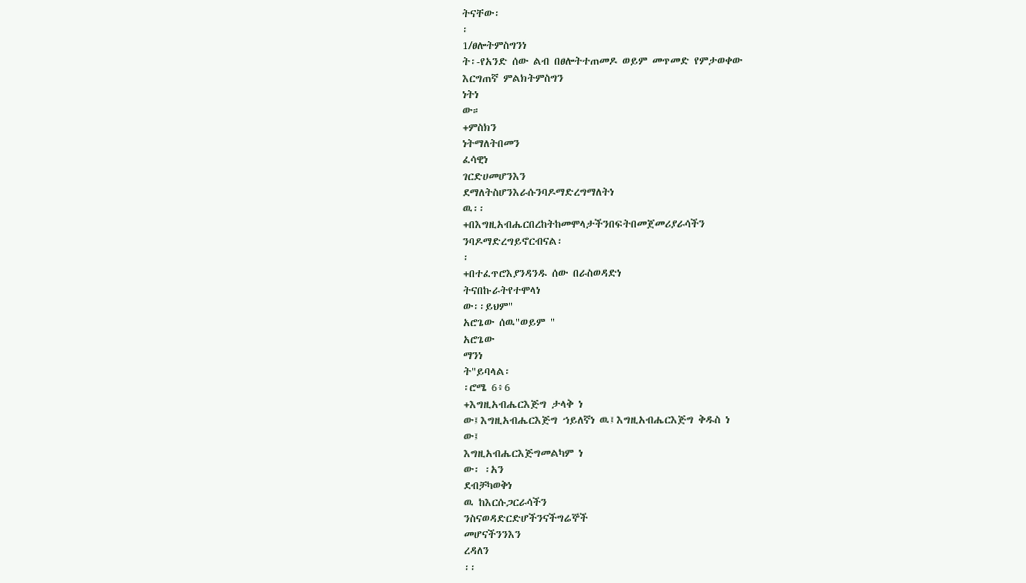ትናቸው፡
፡
1/ፀሎትምስግንነ
ት፡-የአንድ ሰው ልብ በፀሎትተጠመዶ ወይም መጥመድ የምታወቀው
እርግጠኛ ምልክትምስግን
ነትነ
ው።
+ምስክን
ነትማለትበመን
ፈሳዊነ
ገርድሀመሆንእን
ደማለትስሆንእራሱንባዶማድረግማለትነ
ዉ፡፡
+በእግዚአብሔርበረከትከመሞላታችንበፍትበመጀመሪያራሳችን
ንባዶማድረግይኖርብናል፡
፡
+በተፈጥሮእያንዳንዱ ሰው በራስወዳድነ
ትናበኩራትየተሞላነ
ው፡፡ይህም"
አሮጌው ሰዉ"ወይም "
አሮጌው
ማንነ
ት"ይባላል፡
፡ሮሜ 6፥6
+እግዚአብሔርእጅግ ታላቅ ነ
ው፤እግዚአብሔርእጅግ ኀይለኛነ ዉ፤እግዚአብሔርእጅግ ቅዱስ ነ
ው፤
እግዚአብሔርእጅግመልካም ነ
ው፡ ፡አን
ደብቻካወቅነ
ዉ ከእርሱጋርራሳችን
ንስናወዳድርድሆችንናችግሬኞች
መሆናችንንእን
ረዳለን
፡፡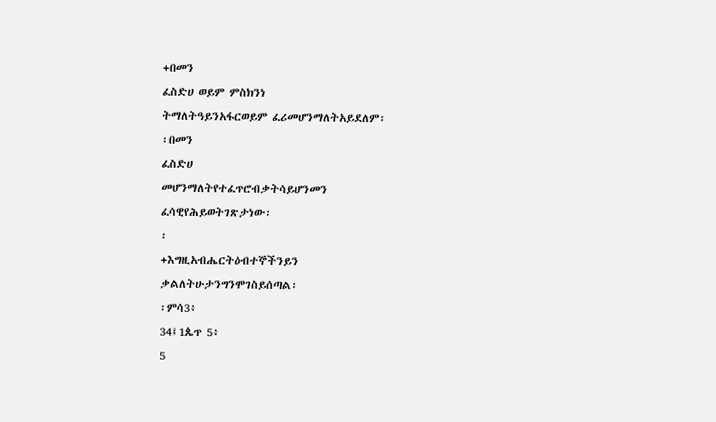+በመን
ፈስድሀ ወይም ምስክንነ
ትማለትዓይንአፋርወይም ፈሪመሆንማለትአይደለም፡
፡በመን
ፈስድሀ
መሆንማለትየተፈጥሮብቃትሳይሆንመን
ፈሳዊየሕይወትገጽታነው፡
፡
+እግዚአብሔርትዕብተኞችንይን
ቃልለትሁታንግንሞገስይሰጣል፡
፡ምሳ3፥
34፤1ጴጥ 5፥
5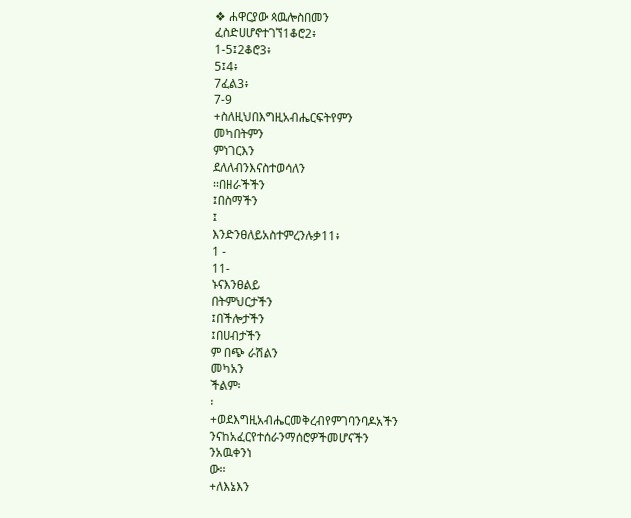❖ ሐዋርያው ጳዉሎስበመን
ፈስድሀሆኖተገኘ1ቆሮ2፥
1-5፤2ቆሮ3፥
5፤4፥
7ፈል3፥
7-9
+ስለዚህበእግዚአብሔርፍትየምን
መካበትምን
ምነገርእን
ደለለብንእናስተወሳለን
፡፡በዘራችችን
፤በስማችን
፤
እንድንፀለይአስተምረንሉቃ11፥
1 -
11-
ኑናእንፀልይ
በትምህርታችን
፤በችሎታችን
፤በሀብታችን
ም በጭ ራሽልን
መካአን
ችልም፡
፡
+ወደእግዚአብሔርመቅረብየምገባንባዶአችን
ንናከአፈርየተሰራንማሰሮዎችመሆናችን
ንአዉቀንነ
ው፡፡
+ለእኔእን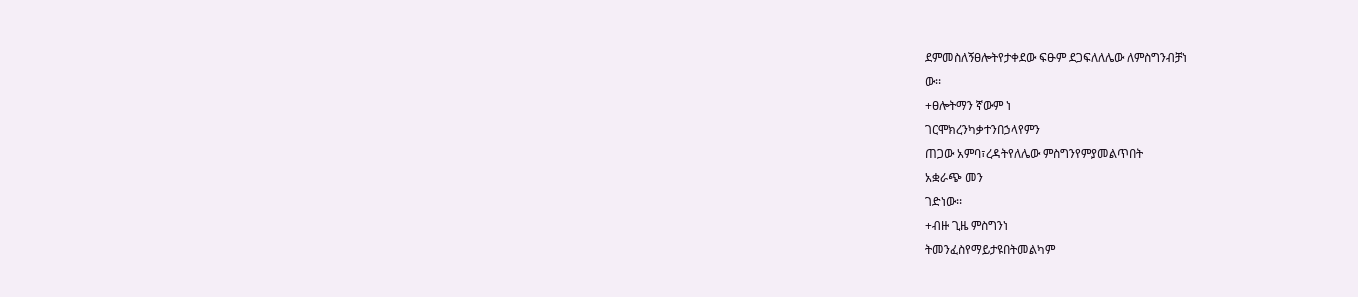ደምመስለኝፀሎትየታቀደው ፍፁም ደጋፍለለሌው ለምስግንብቻነ
ው፡፡
+ፀሎትማን ኛውም ነ
ገርሞክረንካቃተንበኃላየምን
ጠጋው አምባ፣ረዳትየለሌው ምስግንየምያመልጥበት
አቋራጭ መን
ገድነው፡፡
+ብዙ ጊዜ ምስግንነ
ትመንፈስየማይታዩበትመልካም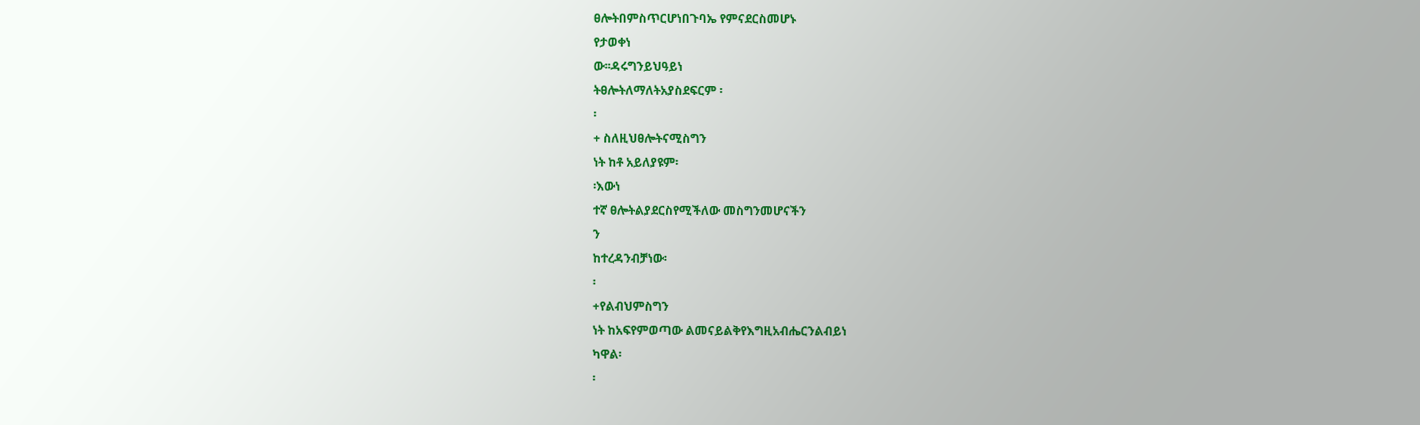ፀሎትበምስጥርሆነበጉባኤ የምናደርስመሆኑ
የታወቀነ
ው፡፡ዳሩግንይህዓይነ
ትፀሎትለማለትአያስደፍርም ፡
፡
+ ስለዚህፀሎትናሚስግን
ነት ከቶ አይለያዩም፡
፡እውነ
ተኛ ፀሎትልያደርስየሚችለው መስግንመሆናችን
ን
ከተረዳንብቻነው፡
፡
+የልብህምስግን
ነት ከአፍየምወጣው ልመናይልቅየእግዚአብሔርንልብይነ
ካዋል፡
፡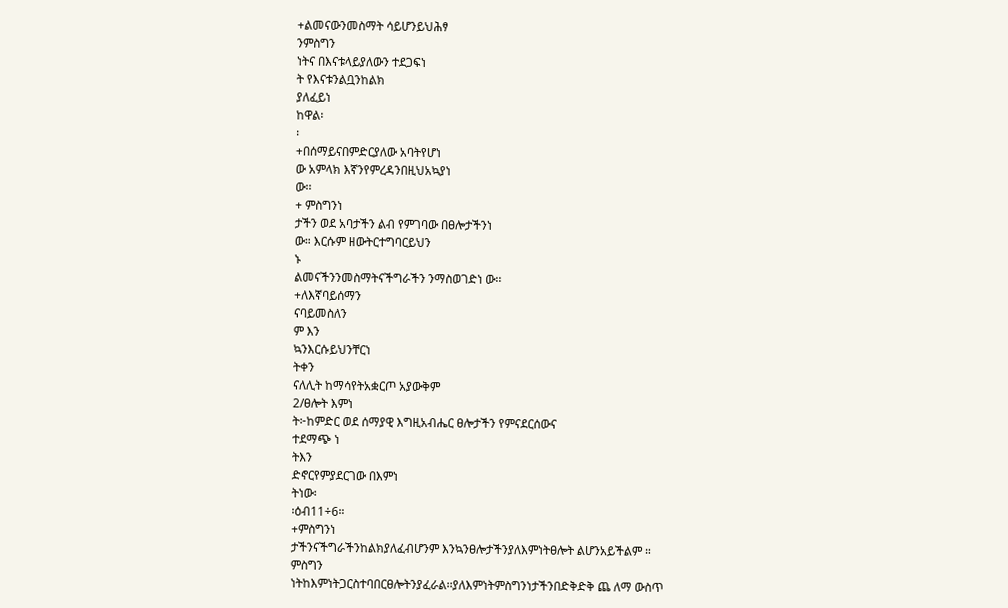+ልመናውንመስማት ሳይሆንይህሕፃ
ንምስግን
ነትና በእናቱላይያለውን ተደጋፍነ
ት የእናቱንልቧንከልክ
ያለፈይነ
ከዋል፡
፡
+በሰማይናበምድርያለው አባትየሆነ
ው አምላክ እኛንየምረዳንበዚህአኳያነ
ው፡፡
+ ምስግንነ
ታችን ወደ አባታችን ልብ የምገባው በፀሎታችንነ
ው። እርሱም ዘውትርተግባርይህን
ኑ
ልመናችንንመስማትናችግራችን ንማስወገድነ ው፡፡
+ለእኛባይሰማን
ናባይመስለን
ም እን
ኳንእርሱይህንቸርነ
ትቀን
ናለሊት ከማሳየትአቋርጦ አያውቅም
2/ፀሎት እምነ
ት፦ከምድር ወደ ሰማያዊ እግዚአብሔር ፀሎታችን የምናደርሰውና
ተደማጭ ነ
ትእን
ድኖርየምያደርገው በእምነ
ትነው፡
፡ዕብ11÷6።
+ምስግንነ
ታችንናችግራችንከልክያለፈብሆንም እንኳንፀሎታችንያለእምነትፀሎት ልሆንአይችልም ።
ምስግን
ነትከእምነትጋርስተባበርፀሎትንያፈራል፡፡ያለእምነትምስግንነታችንበድቅድቅ ጨ ለማ ውስጥ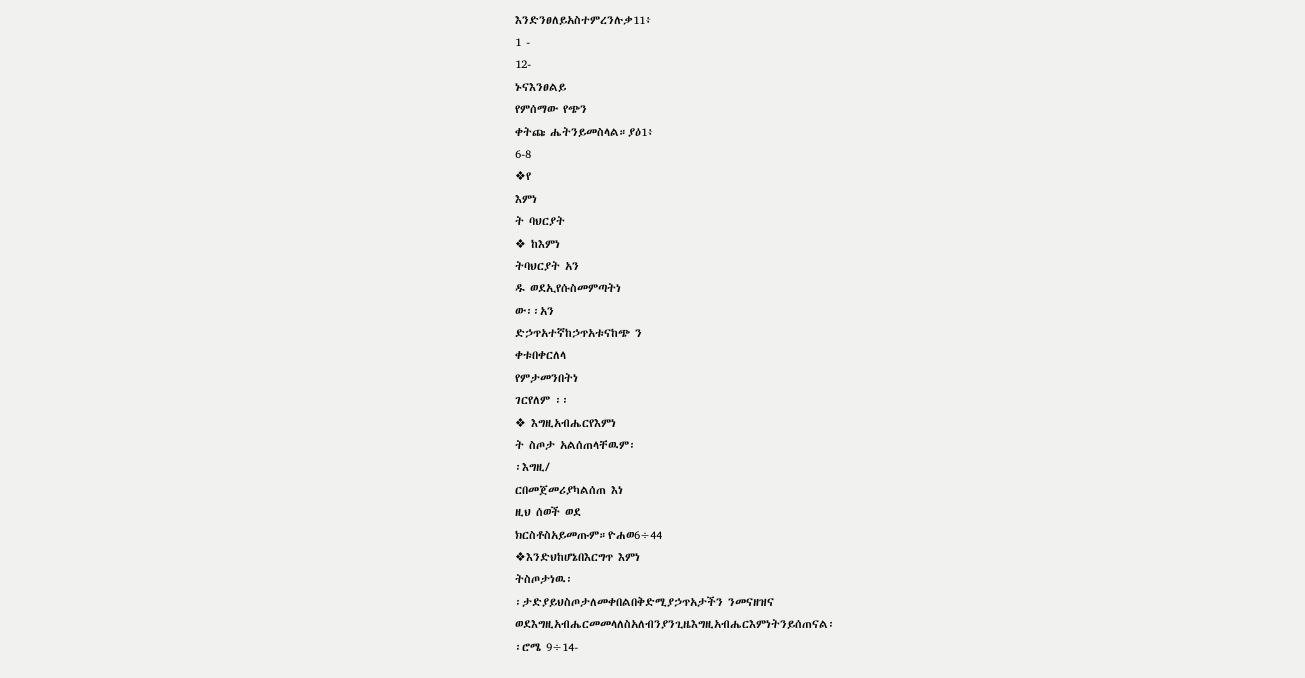እንድንፀለይአስተምረንሉቃ11፥
1 -
12-
ኑናእንፀልይ
የምሰማው የጭን
ቀትጩ ሔትንይመስላል።ያዕ1፥
6-8
❖የ
እምነ
ት ባህርያት
❖ ከእምነ
ትባህርያት አን
ዱ ወደኢየሱስመምጣትነ
ው፡፡አን
ድኃጥአተኛከኃጥአቱናከጭ ን
ቀቱበቀርለላ
የምታመንበትነ
ገርየለም ፡፡
❖ እግዚአብሔርየእምነ
ት ስጦታ አልሰጠላቸዉም፡
፡እግዚ/
ርበመጀመሪያካልሰጠ እነ
ዚህ ሰወች ወደ
ክርስቶስአይመጡም።ዮሐወ6÷44
❖እንድህከሆኔበእርግጥ እምነ
ትስጦታነዉ፡
፡ታድያይህስጦታለመቀበልበቅድሚያኃጥአታችን ንመናዘዝና
ወደእግዚአብሔርመመላለስአለብንያንጊዜእግዚአብሔርእምነትንይሰጠናል፡
፡ሮሜ 9÷14-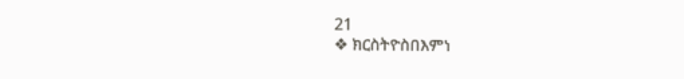21
❖ ክርስትዮስበእምነ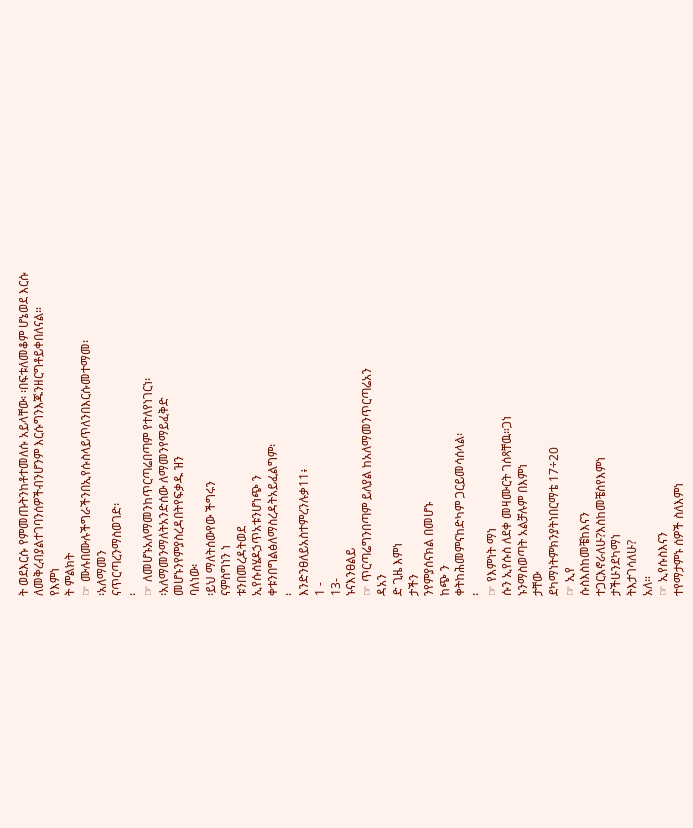ት ወደእርሱ የምመጡትንከቶተመለሱ አይላቸው፡ ፡በፍቱለመቆም ሆኔወደ እርሱ
ለመቅረብያልተገባንሰዎችብንሆንም እርሱግንእጁንዘርግቶይቀበለናል።
የእምነ
ት ምልክት
☞ ሙሉበሙሉችግራችንበኢየሱስላይጥለንበእርሱመተማመ፡
፡አለማመን
ናጥርጣረንማስወገድ፡
፡
☞ ለመሆኑአለማመንከጥርጣሬበጣም የተለየነገርነ፡
፡አለማመንማለትአንድሰው ለማመንየማይፈቅድ
መሆኑንየምያስረዳበትየፍቃዱ ዝን
ባለነው፡
፡ይህ ማለትሰውየው ችግሩን
ናምስግነን ነ
ቱንበመረዳትወደ
ኢየሱስሄዶኃጥአቱንሆነጭ ን
ቀቱንበግልፅለማስረዳትአይፈልግም፡
፡
እንድንፀለይአስተምረንሉቃ11፥
1 -
13-
ኑናእንፀልይ
☞ ጥርጣሬግንበጣም ይለያል ከአለማመንጥርጣሬአን
ዳአን
ድ ጊዜ እምነ
ታችን
ንየምያሰናክል በመሆኑ
ከጭ ን
ቀትከሕመምናከድካም ጋርይመሳሰላል፡
፡
☞ የእምነት ማነ
ሱን ኢየሱስ ለደቀ መዛሙርት ገሰጻቸዉ።ጋነ
ኑንማስወጣት አልቻሉም በእምነ
ታቸው
ደካማነትምክንያትነበርማቴ 17÷20
☞ ኢየ
ሱስእስከመቼከእናን
ተጋርእኖራለሁ?እስከመቼስየእምነ
ታችሁንደካማነ
ትእታገሳለሁ?
አለ።
☞ ኢየሱስእናን
ተየማታምኑ ሰዎች ስለእምነ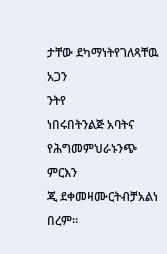ታቸው ደካማነትየገለጻቸዉ አጋን
ንትየ
ነበሩበትንልጅ አባትና
የሕግመምህራኑንጭ ምርእን
ጂ ደቀመዛሙርትብቻአልነ በረም።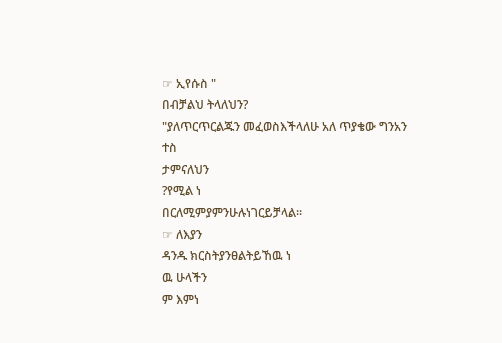☞ ኢየሱስ "
በብቻልህ ትላለህን?
"ያለጥርጥርልጁን መፈወስእችላለሁ አለ ጥያቄው ግንአን
ተስ
ታምናለህን
?የሚል ነ
በርለሚምያምንሁሉነገርይቻላል።
☞ ለእያን
ዳንዱ ክርስትያንፀልትይኸዉ ነ
ዉ ሁላችን
ም እምነ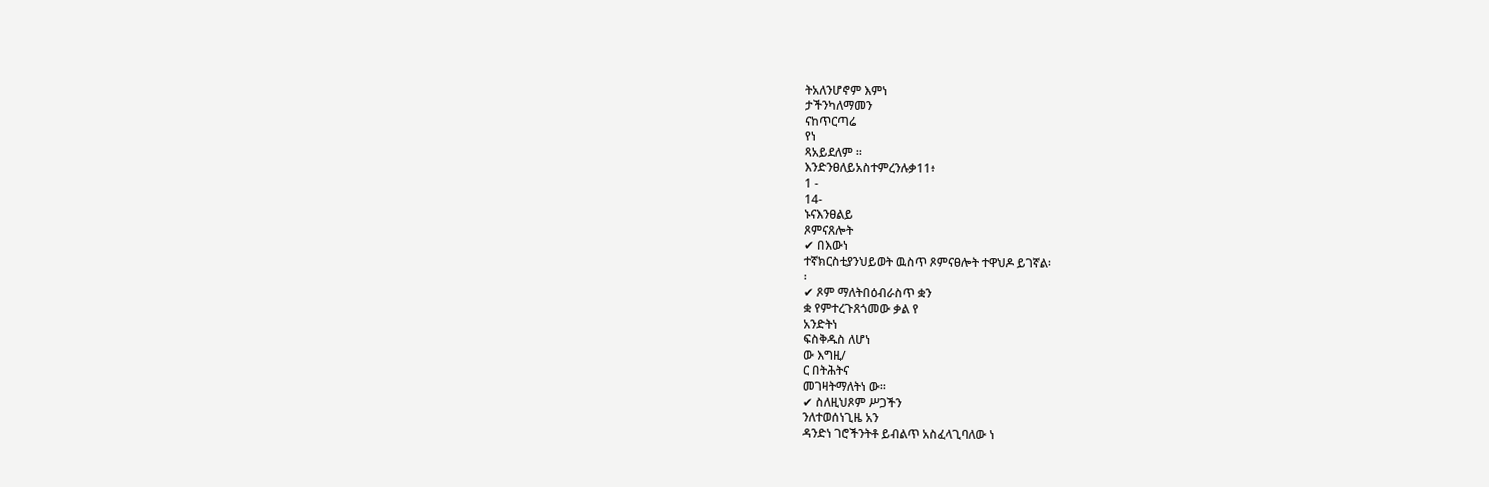ትአለንሆኖም እምነ
ታችንካለማመን
ናከጥርጣሬ
የነ
ጻአይደለም ።
እንድንፀለይአስተምረንሉቃ11፥
1 -
14-
ኑናእንፀልይ
ጾምናጸሎት
✔ በእውነ
ተኛክርስቲያንህይወት ዉስጥ ጾምናፀሎት ተዋህዶ ይገኛል፡
፡
✔ ጾም ማለትበዕብራስጥ ቋን
ቋ የምተረጉጸጎመው ቃል የ
አንድትነ
ፍስቅዱስ ለሆነ
ው እግዚ/
ር በትሕትና
መገዛትማለትነ ው፡፡
✔ ስለዚህጾም ሥጋችን
ንለተወሰነጊዜ አን
ዳንድነ ገሮችንትቶ ይብልጥ አስፈላጊባለው ነ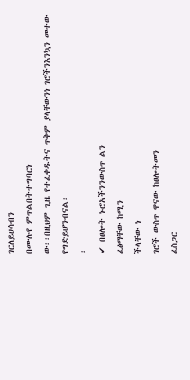ገርለይሀሳብን
በሙሉየ ምጥልበትተግባርነ
ው፡፡በዚህም ጊዜ የተፈቀዱትና ጥቅም ያላቸውንነ ገሮችንእንኳን መተው
የግድይሆንብናል፡
፡
✔ በፀሎት ኑሮአችንንውስጥ ልን
ፈፅማቸው ከሚን
ችላቸው ነ
ገሮች ውስጥ ዋናው ከፀሎትመን
ፈስጋር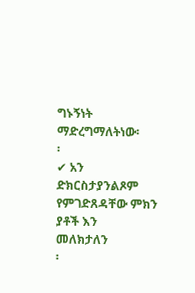ግኑኝነት ማድረግማለትነው፡
፡
✔ አን
ድክርስታያንልጾም የምገድጸዳቸው ምክን
ያቶች እን
መለክታለን
፡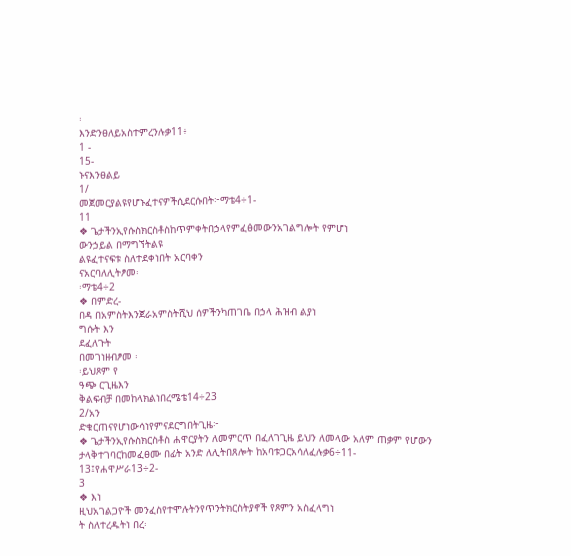፡
እንድንፀለይአስተምረንሉቃ11፥
1 -
15-
ኑናእንፀልይ
1/
መጀመርያልዩየሆኑፈተናዎችሲደርሱበት፦ማቴ4÷1-
11
❖ ጌታችንኢየሱስክርስቶስከጥምቀትበኃላየምፈፅመውንአገልግሎት የምሆነ
ውንኃይል በማግኘትልዩ
ልዩፈተናፍቱ ስለተደቀነበት አርባቀን
ናአርባለሊትፆመ፡
፡ማቴ4÷2
❖ በምድረ-
በዳ በአምስትእንጀራአምስትሺህ ሰዎችንካጠገቤ በኃላ ሕዝብ ልያነ
ግሱት እን
ደፈለጉት
በመገነዘብፆመ ፡
፡ይህጾም የ
ዓጭ ርጊዜእን
ቅልፍብቻ በመከላክልነበረሜቴ14÷23
2/አን
ድቁርጠናየሆነውሳነየምናደርግበትጊዜ፦
❖ ጌታችንኢየሱስክርስቶስ ሐዋርያትን ለመምርጥ በፈለገጊዜ ይህን ለመላው አለም ጠቃም የሆውን
ታላቅተገባርከመፈፀሙ በፊት አንድ ለሊትበጸሎት ከአባቱጋርአሳለፈሉቃ6÷11-
13፤የሐዋሥራ13÷2-
3
❖ እነ
ዚህአገልጋዮች መንፈስየተሞሉትንየጥንትክርስትያኖች የጾምን አስፈላግነ
ት ስለተረዱትነ በረ፡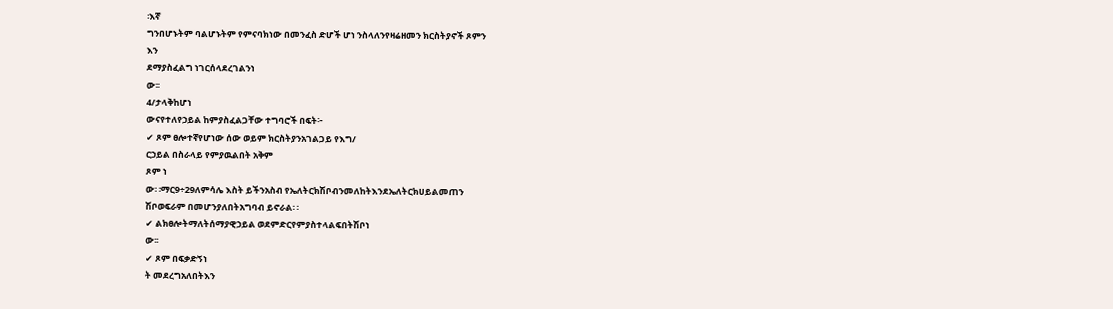፡እኛ
ግንበሆኑትም ባልሆኑትም የምናባክነው በመንፈስ ድሆች ሆነ ንስላለንየዛሬዘመን ክርስትያኖች ጾምን
እን
ደማያስፈልግ ነገርሰላደረገልንነ
ው፡፡
4/ታላቅከሆነ
ውናየተለየኃይል ከምያስፈልጋቸው ተግባሮች በፍት፦
✔ ጾም ፀሎተኛየሆነው ሰው ወይም ክርስትያንአገልጋይ የእግ/
ርኃይል በስራላይ የምያዉልበት አቅም
ጾም ነ
ው፡ ፡ማር9÷29ለምሳሌ እስት ይችንአስብ የኤለትርክሽቦብንመለከትእንደኤለትርክሀይልመጠን
ሽቦወፍራም በመሆንያለበትአግባብ ይኖራል፡ ፡
✔ ልክፀሎትማለትሰማያዊኃይል ወደምድርየምያስተላልፍበትሽቦነ
ው፡፡
✔ ጾም በፍቃድኝነ
ት መደረግአለበትእን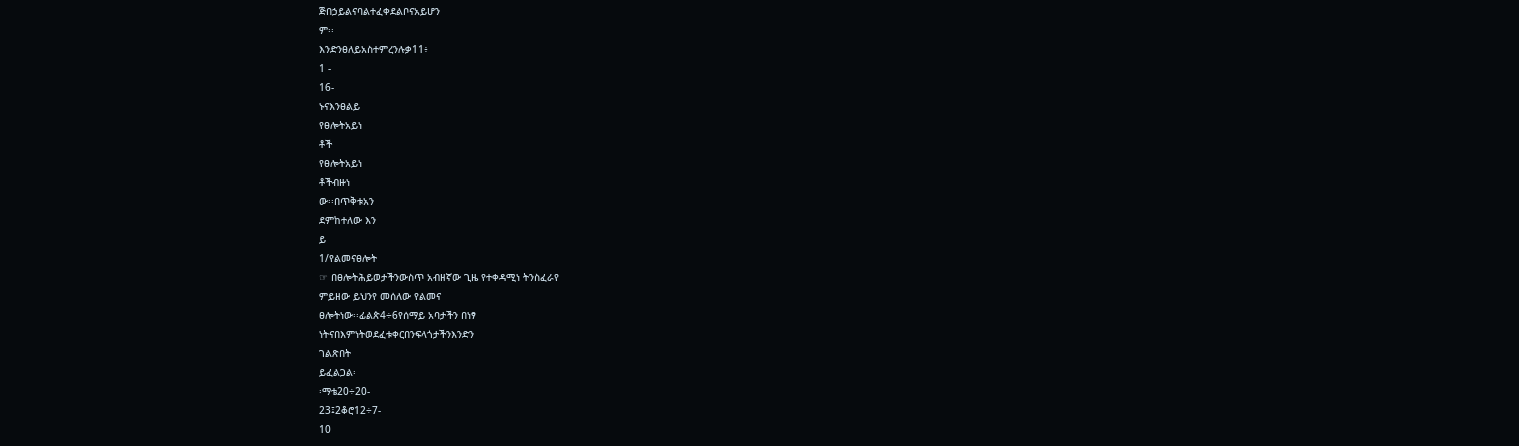ጅበኃይልናባልተፈቀደልቦናአይሆን
ም፡፡
እንድንፀለይአስተምረንሉቃ11፥
1 -
16-
ኑናእንፀልይ
የፀሎትአይነ
ቶች
የፀሎትአይነ
ቶችብዙነ
ው፡፡በጥቅቱአን
ደምከተለው እን
ይ
1/የልመናፀሎት
☞ በፀሎትሕይወታችንውስጥ አብዘኛው ጊዜ የተቀዳሚነ ትንስፈራየ
ምይዘው ይህንየ መሰለው የልመና
ፀሎትነው፡፡ፊልጵ4÷6የሰማይ አባታችን በነፃ
ነትናበእምነትወደፈቱቀርበንፍላጎታችንእንድን
ገልጽበት
ይፈልጋል፡
፡ማቴ20÷20-
23፤2ቆሮ12÷7-
10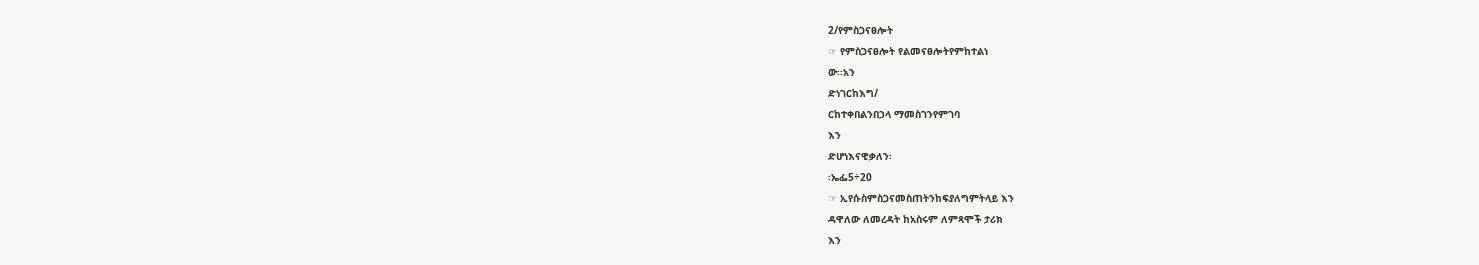2/የምስጋናፀሎት
☞ የምስጋናፀሎት የልመናፀሎትየምከተልነ
ው፡፡አን
ድነገርከእግ/
ርከተቀበልንበኃላ ማመስገንየምገባ
እን
ድሆነእናዊቃለን፡
፡ኤፌ5÷20
☞ ኢየሱስምስጋናመስጠትንከፍያለግምትላይ እን
ዳዋለው ለመረዳት ከአስሩም ለምጻሞች ታሪክ
እን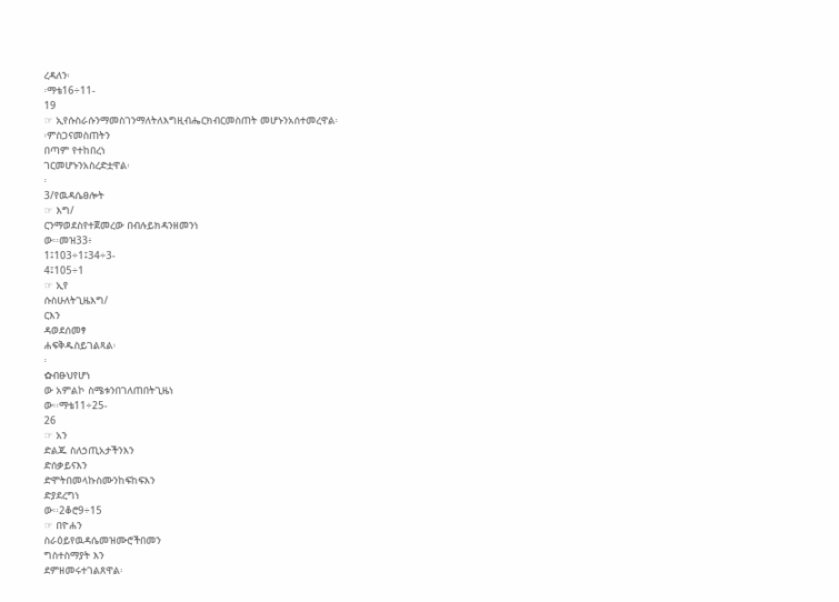ረዳለን፡
፡ማቴ16÷11-
19
☞ ኢየሱስራሱንማመስገንማለትለእግዚብሔርክብርመስጠት መሆኑንአሰተመረዋል፡
፡ምስጋናመስጠትን
በጣም የተከበረነ
ገርመሆኑንአስረድቷዋል፡
፡
3/የዉዳሴፀሎት
☞ እግ/
ርንማወደስየተጀመረው በብሉይክዳንዘመንነ
ው፡፡መዝ33፥
1፤103÷1፤34÷3-
4፤105÷1
☞ ኢየ
ሱስሁለትጊዜእግ/
ርእን
ዳወደሰመፃ
ሐፍቅዱስይገልጻል፡
፡
✿ብፁህየሆነ
ው አምልኮ ስሜቱንበገለጠበትጊዜነ
ው፡፡ማቴ11÷25-
26
☞ አን
ድልጁ ስለኃጢአታችንእን
ድሰቃይናእን
ድሞትበመላኩስሙንከፍከፍእን
ድያደረግነ
ው፡፡2ቆሮ9÷15
☞ በዮሐን
ስራዕይየዉዳሴመዝሙሮችበመን
ግስተስማያት እን
ደምዘመሩተገልጸዋል፡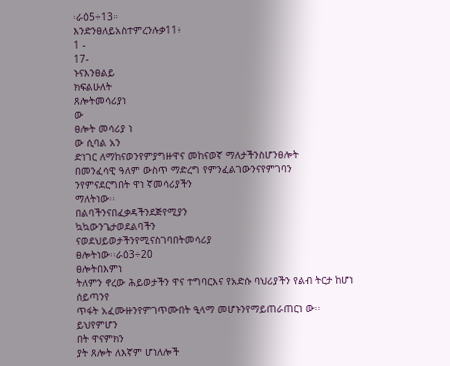፡ራዕ5÷13።
እንድንፀለይአስተምረንሉቃ11፥
1 -
17-
ኑናእንፀልይ
ክፍልሁለት
ጸሎትመሳሪያነ
ው
ፀሎት መሳሪያ ነ
ው ሲባል አን
ድነገር ለማከናወንየምያግዙዋና መከናወኛ ማለታችንስሆንፀሎት
በመንፈሳዊ ዓለም ውስጥ ማድረግ የምንፈልገውንናየምገባን
ንየምናደርግበት ዋነ ኛመሳሪያችን
ማለትነው፡፡
በልባችንናበፈቃዳችንደጅየሚያን
ኳኳውንጌታወደልባችን
ናወደህይወታችንየሚናስገባበትመሳሪያ
ፀሎትነው፡፡ራዕ3÷20
ፀሎትበእምነ
ትለምን ኖረው ሕይወታችን ዋና ተግባርእና የአድሱ ባህሪያችን የልብ ትርታ ከሆነ
ሰይጣንየ
ጥፋት አፈሙዙንየምገጥሙበት ዒላማ መሆኑንየማይጠራጠርነ ው፡፡
ይህየምሆን
በት ዋናምክን
ያት ጸሎት ለእኛም ሆነለሎች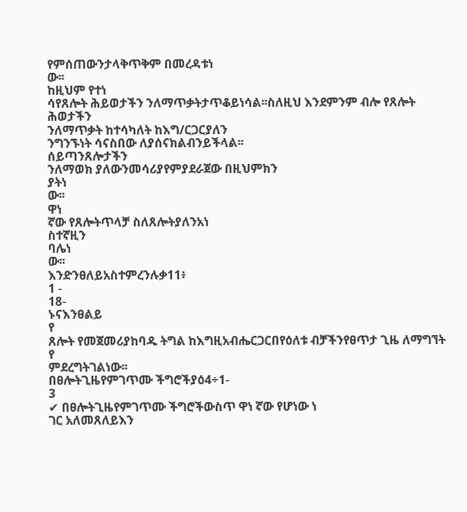የምሰጠውንታላቅጥቅም በመረዳቱነ
ው፡፡
ከዚህም የተነ
ሳየጸሎት ሕይወታችን ንለማጥቃትታጥቆይነሳል፡፡ስለዚህ እንደምንም ብሎ የጸሎት
ሕወታችን
ንለማጥቃት ከተሳካለት ከእግ/ርጋርያለን
ንግንኙነት ሳናስበው ለያሰናክልብንይችላል፡፡
ሰይጣንጸሎታችን
ንለማወክ ያለውንመሳሪያየምያደራጀው በዚህምክን
ያትነ
ው፡፡
ዋነ
ኛው የጸሎትጥላቻ ስለጸሎትያለንአነ
ስተኛዚን
ባሌነ
ው፡፡
እንድንፀለይአስተምረንሉቃ11፥
1 -
18-
ኑናእንፀልይ
የ
ጸሎት የመጀመሪያከባዱ ትግል ከእግዚአብሔርጋርበየዕለቱ ብቻችንየፀጥታ ጊዜ ለማግኘት
የ
ምደረግትገልነው፡፡
በፀሎትጊዜየምገጥሙ ችግሮችያዕ4÷1-
3
✔ በፀሎትጊዜየምገጥሙ ችግሮችውስጥ ዋነ ኛው የሆነው ነ
ገር አለመጸለይእን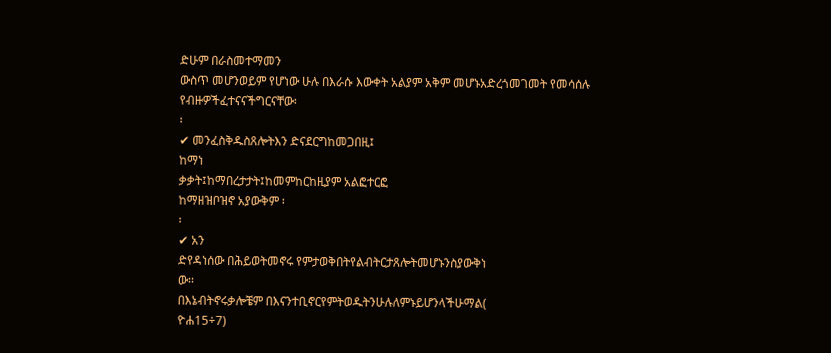ድሁም በራስመተማመን
ውስጥ መሆንወይም የሆነው ሁሉ በእራሱ እውቀት አልያም አቅም መሆኑአድረጎመገመት የመሳሰሉ
የብዙዎችፈተናናችግርናቸው፡
፡
✔ መንፈስቅዱስጸሎትእን ድናደርግከመጋበዚ፤
ከማነ
ቃቃት፤ከማበረታታት፤ከመምከርከዚያም አልፎተርፎ
ከማዘዝቦዝኖ አያውቅም ፡
፡
✔ አን
ድየዳነሰው በሕይወትመኖሩ የምታወቅበትየልብትርታጸሎትመሆኑንስያውቅነ
ው፡፡
በእኔብትኖሩቃሎቼም በእናንተቢኖርየምትወዱትንሁሉለምኑይሆንላችሁማል(
ዮሐ15÷7)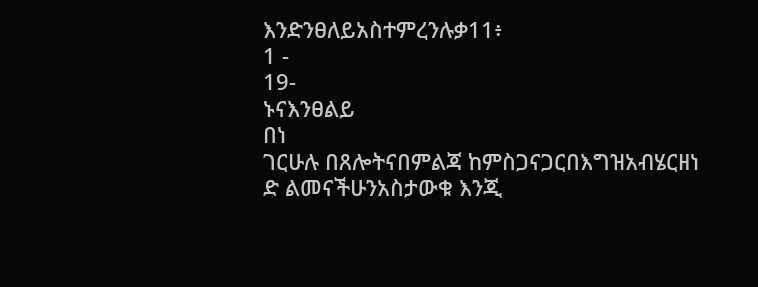እንድንፀለይአስተምረንሉቃ11፥
1 -
19-
ኑናእንፀልይ
በነ
ገርሁሉ በጸሎትናበምልጃ ከምስጋናጋርበእግዝአብሄርዘነ
ድ ልመናችሁንአስታውቁ እንጂ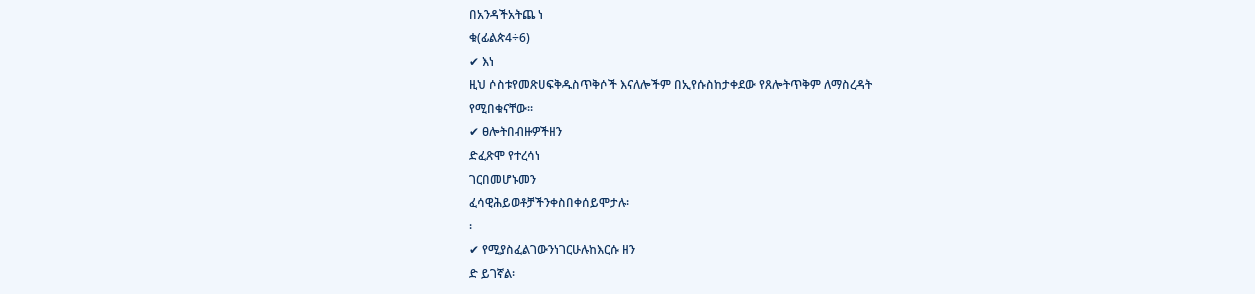በአንዳችአትጨ ነ
ቁ(ፊልጵ4÷6)
✔ እነ
ዚህ ሶስቱየመጽሀፍቅዱስጥቅሶች እናለሎችም በኢየሱስከታቀደው የጸሎትጥቅም ለማስረዳት
የሚበቁናቸው፡፡
✔ ፀሎትበብዙዎችዘን
ድፈጽሞ የተረሳነ
ገርበመሆኑመን
ፈሳዊሕይወቶቻችንቀስበቀሰይሞታሉ፡
፡
✔ የሚያስፈልገውንነገርሁሉከእርሱ ዘን
ድ ይገኛል፡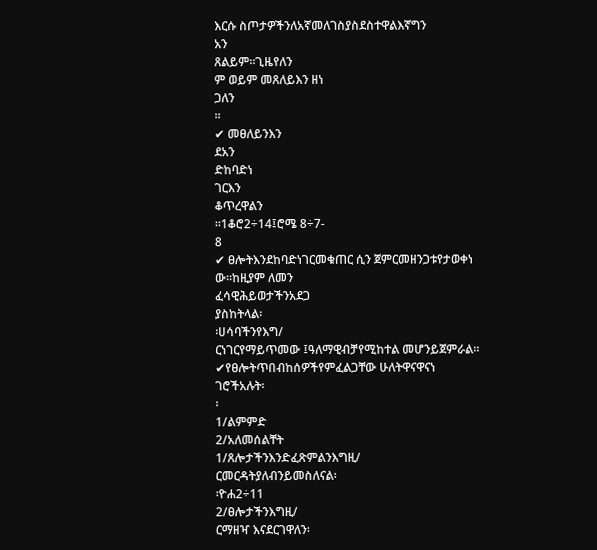እርሱ ስጦታዎችንለአኛመለገስያስደስተዋልእኛግን
አን
ጸልይም፡፡ጊዜየለን
ም ወይም መጸለይእን ዘነ
ጋለን
፡፡
✔ መፀለይንእን
ደአን
ድከባድነ
ገርእን
ቆጥረዋልን
፡፡1ቆሮ2÷14፤ሮሜ 8÷7-
8
✔ ፀሎትእንደከባድነገርመቁጠር ሲን ጀምርመዘንጋቱየታወቀነ
ው፡፡ከዚያም ለመን
ፈሳዊሕይወታችንአደጋ
ያስከትላል፡
፡ሀሳባችንየእግ/
ርነገርየማይጥመው ፤ዓለማዊብቻየሚከተል መሆንይጀምራል፡፡
✔የፀሎትጥበብከሰዎችየምፈልጋቸው ሁለትዋናዋናነ
ገሮችአሉት፡
፡
1/ልምምድ
2/አለመሰልቸት
1/ጸሎታችንእንድፈጽምልንእግዚ/
ርመርዳትያለብንይመስለናል፡
፡ዮሐ2÷11
2/ፀሎታችንእግዚ/
ርማዘዣ እናደርገዋለን፡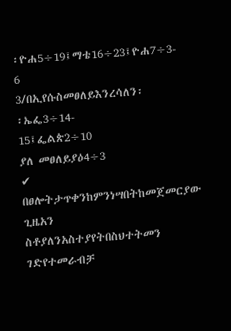፡ዮሐ5÷19፤ማቴ16÷23፤ዮሐ7÷3-
6
3/በኢየሱስመፀለይእንረሳለን፡
፡ኤፌ3÷14-
15፤ፌልጵ2÷10
ያለ መፀለይያዕ4÷3
✔ በፀሎትታጥቀንከምንነሣበትከመጀመርያው ጊዜአን
ስቶያለንአስተያየትበስህተትመን
ገድየተመራብቻ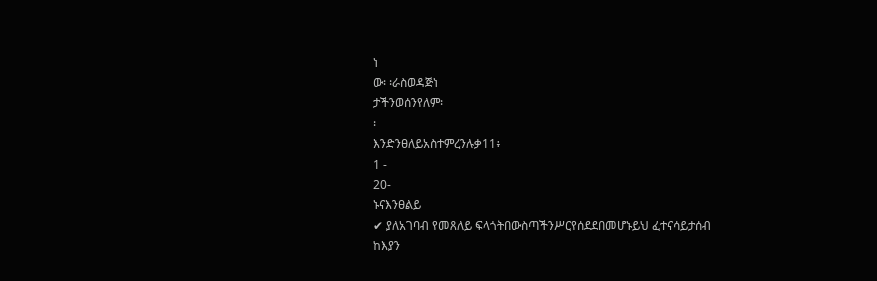ነ
ው፡ ፡ራስወዳጅነ
ታችንወሰንየለም፡
፡
እንድንፀለይአስተምረንሉቃ11፥
1 -
20-
ኑናእንፀልይ
✔ ያለአገባብ የመጸለይ ፍላጎትበውስጣችንሥርየሰደደበመሆኑይህ ፈተናሳይታሰብ ከእያን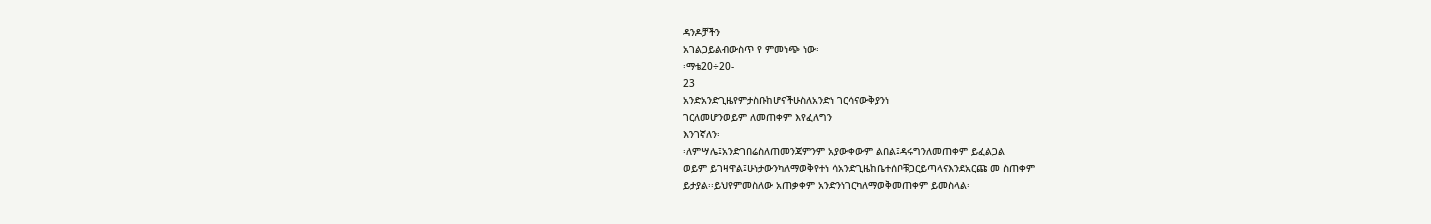ዳንዶቻችን
አገልጋይልብውስጥ የ ምመነጭ ነው፡
፡ማቴ20÷20-
23
አንድአንድጊዜየምታስቡከሆናችሁስለአንድነ ገርሳናውቅያንነ
ገርለመሆንወይም ለመጠቀም እየፈለግን
እንገኛለን፡
፡ለምሣሌ፤አንድገበሬስለጠመንጃምንም አያውቀውም ልበል፤ዳሩግንለመጠቀም ይፈልጋል
ወይም ይገዛዋል፤ሁነታውንካለማወቅየተነ ሳአንድጊዜከቤተሰቦቹጋርይጣላናእንደአርጩ መ ስጠቀም
ይታያል፡፡ይህየምመስለው አጠቃቀም አንድንነገርካለማወቅመጠቀም ይመስላል፡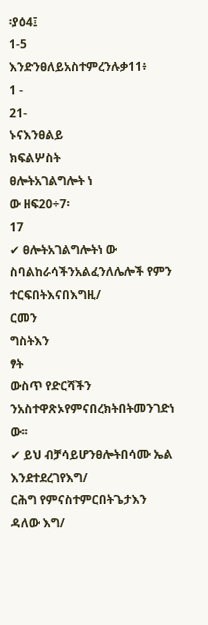፡ያዕ4፤
1-5
እንድንፀለይአስተምረንሉቃ11፥
1 -
21-
ኑናእንፀልይ
ክፍልሦስት
ፀሎትአገልግሎት ነ
ው ዘፍ20÷7፡
17
✔ ፀሎትአገልግሎትነ ው ስባልከራሳችንአልፈንለሌሎች የምን
ተርፍበትእናበእግዚ/
ርመን
ግስትእን
ፃት
ውስጥ የድርሻችን
ንአስተዋጽኦየምናበረክትበትመንገድነ
ው፡፡
✔ ይህ ብቻሳይሆንፀሎትበሳሙ ኤል እንደተደረገየእግ/
ርሕግ የምናስተምርበትጌታእን ዳለው እግ/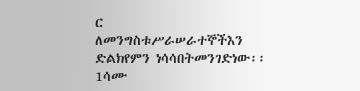ር
ለመንግስቱሥራሠራተኞችእን
ድልክየምን ነሳሳበትመንገድነው፡፡1ሳሙ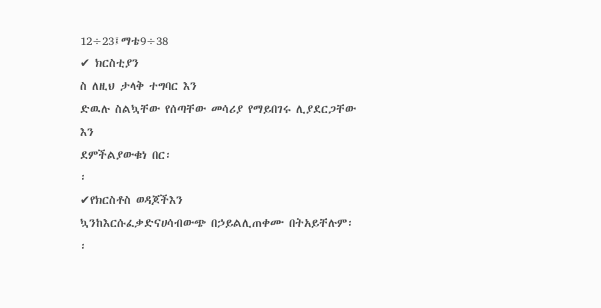12÷23፤ማቴ9÷38
✔ ክርስቲያን
ስ ለዚህ ታላቅ ተግባር እን
ድዉሉ ስልኳቸው የሰጣቸው መሳሪያ የማይበገሩ ሊያደርጋቸው
እን
ደምችልያውቁነ በር፡
፡
✔የክርስቶስ ወዳጆችእን
ኳንከእርሱፈቃድናሀሳብውጭ በኃይልሊጠቀሙ በትአይቸሉም፡
፡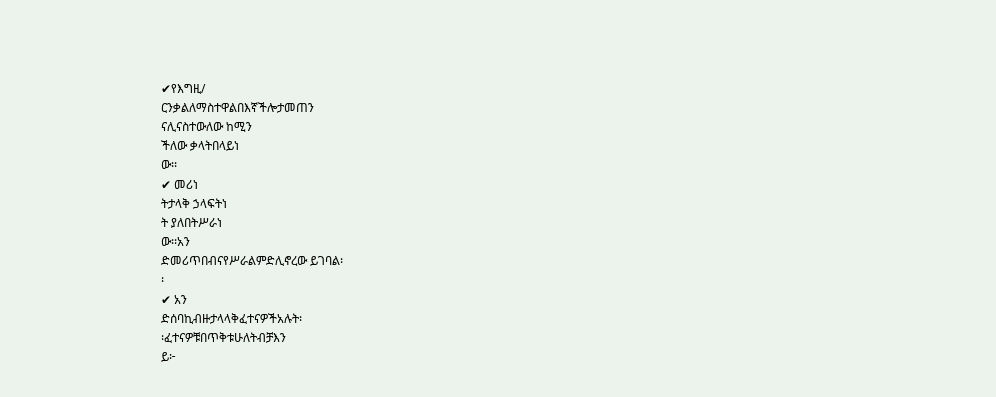✔የእግዚ/
ርንቃልለማስተዋልበእኛችሎታመጠን
ናሊናስተውለው ከሚን
ችለው ቃላትበላይነ
ው፡፡
✔ መሪነ
ትታላቅ ኃላፍትነ
ት ያለበትሥራነ
ው፡፡አን
ድመሪጥበብናየሥራልምድሊኖረው ይገባል፡
፡
✔ አን
ድሰባኪብዙታላላቅፈተናዎችአሉት፡
፡ፈተናዎቹበጥቅቱሁለትብቻእን
ይ፦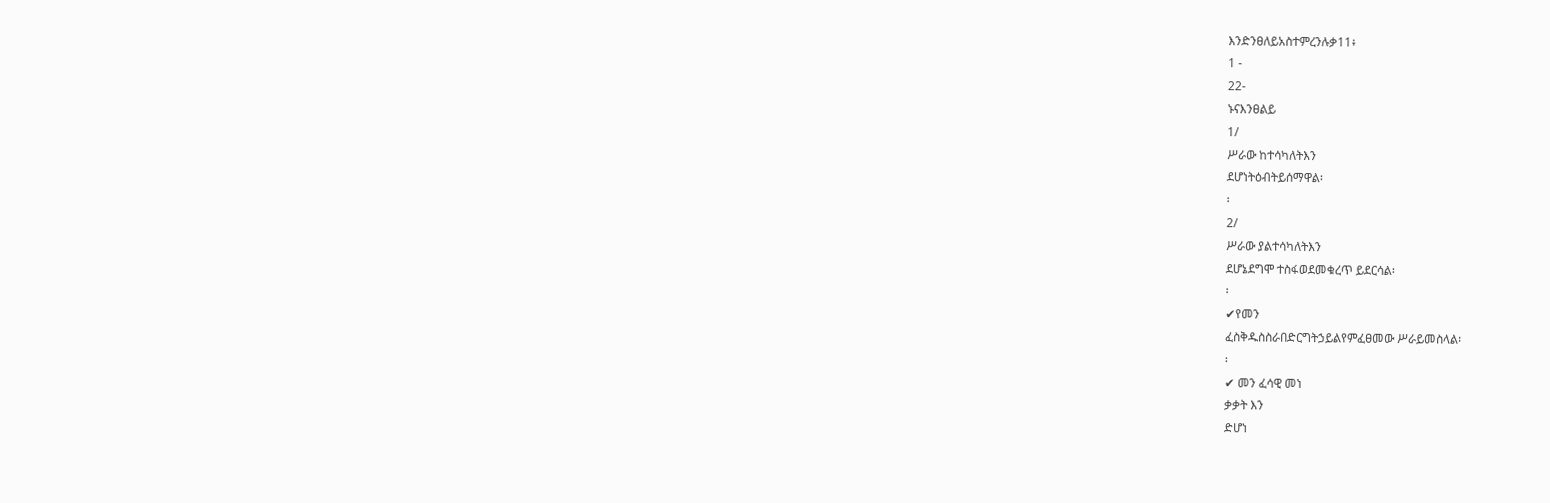እንድንፀለይአስተምረንሉቃ11፥
1 -
22-
ኑናእንፀልይ
1/
ሥራው ከተሳካለትእን
ደሆነትዕብትይሰማዋል፡
፡
2/
ሥራው ያልተሳካለትእን
ደሆኔደግሞ ተስፋወደመቁረጥ ይደርሳል፡
፡
✔የመን
ፈስቅዱስስራበድርግትኃይልየምፈፀመው ሥራይመስላል፡
፡
✔ መን ፈሳዊ መነ
ቃቃት እን
ድሆነ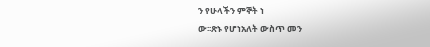ን የሁላችን ምኞት ነ
ው፡፡ጽኑ የሆነአለት ውስጥ መን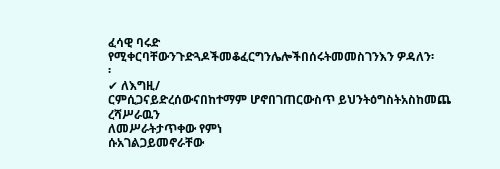ፈሳዊ ባሩድ
የሚቀርባቸውንጉድጓዶችመቆፈርግንሌሎችበሰሩትመመስገንእን ዎዳለን፡
፡
✔ ለእግዚ/
ርምሲጋናይድረሰውናበከተማም ሆኖበገጠርውስጥ ይህንትዕግስትአስከመጨ ረሻሥራዉን
ለመሥራትታጥቀው የምነ
ሱአገልጋይመኖራቸው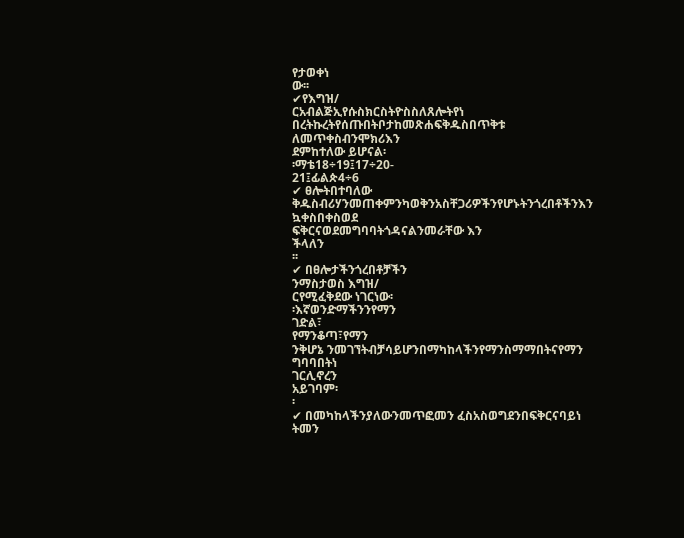የታወቀነ
ው፡፡
✔የእግዝ/
ርአብልጅኢየሱስክርስትዮስስለጸሎትየነ በረትኩረትየሰጡበትቦታከመጽሐፍቅዱስበጥቅቱ
ለመጥቀስብንሞክሪእን
ደምከተለው ይሆናል፡
፡ማቴ18÷19፤17÷20-
21፤ፊልጵ4÷6
✔ ፀሎትበተባለው ቅዱስብሪሃንመጠቀምንካወቅንአስቸጋሪዎችንየሆኑትንጎረበቶችንእን
ኳቀስበቀስወደ
ፍቅርናወደመግባባትጎዳናልንመራቸው እን
ችላለን
፡፡
✔ በፀሎታችንጎረበቶቻችን
ንማስታወስ እግዝ/
ርየሚፈቅደው ነገርነው፡
፡እኛወንድማችንንየማን
ገድል፣
የማንቆጣ፣የማን
ንቅሆኔ ንመገኘትብቻሳይሆንበማካከላችንየማንስማማበትናየማን
ግባባበትነ
ገርሊኖረን
አይገባም፡
፡
✔ በመካከላችንያለውንመጥፎመን ፈስአስወግደንበፍቅርናባይነ
ትመን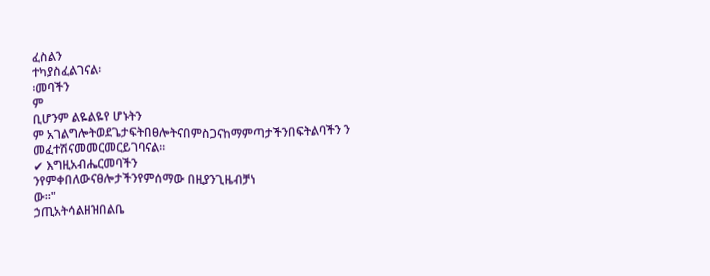ፈስልን
ተካያስፈልገናል፡
፡መባችን
ም
ቢሆንም ልዬልዬየ ሆኑትን
ም አገልግሎትወደጌታፍትበፀሎትናበምስጋናከማምጣታችንበፍትልባችን ን
መፈተሽናመመርመርይገባናል፡፡
✔ እግዚአብሔርመባችን
ንየምቀበለውናፀሎታችንየምሰማው በዚያንጊዜብቻነ
ው፡፡"
ኃጢአትሳልዘዝበልቤ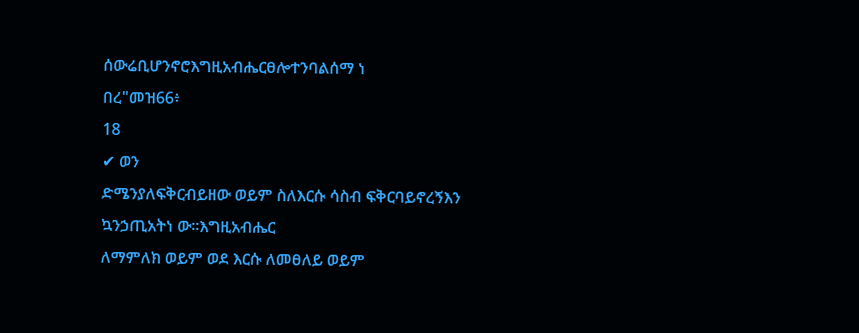ሰውሬቢሆንኖሮእግዚአብሔርፀሎተንባልሰማ ነ
በረ"መዝ66፥
18
✔ ወን
ድሜንያለፍቅርብይዘው ወይም ስለእርሱ ሳስብ ፍቅርባይኖረኝእን
ኳንኃጢአትነ ው፡፡እግዚአብሔር
ለማምለክ ወይም ወደ እርሱ ለመፀለይ ወይም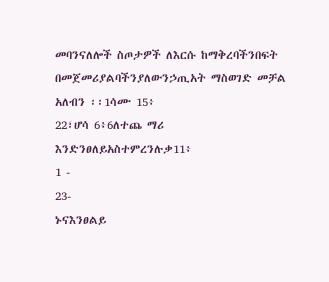መባንናለሎች ስጦታዎች ለእርሱ ከማቅረባችንበፍት
በመጀመሪያልባችንያለውንኃጢአት ማስወገድ መቻል አለብን ፡፡1ሳሙ 15፥
22፣ሆሳ 6፥6ለተጨ ማሪ
እንድንፀለይአስተምረንሉቃ11፥
1 -
23-
ኑናእንፀልይ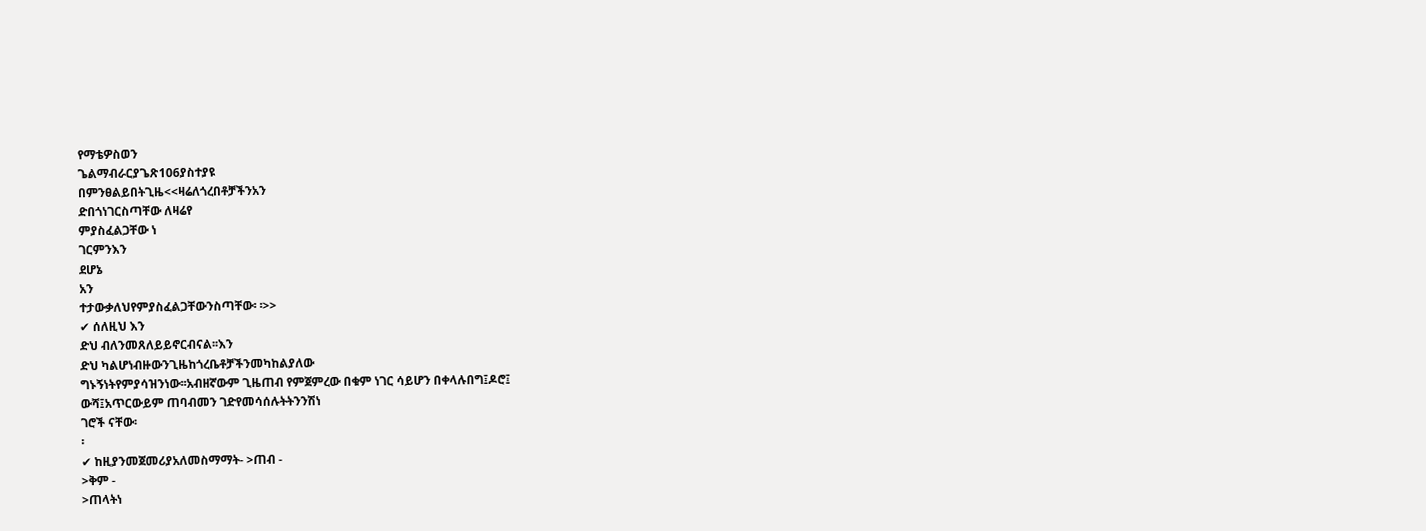የማቴዎስወን
ጌልማብራርያጌጽ106ያስተያዩ
በምንፀልይበትጊዜ<<ዛሬለጎረበቶቻችንአን
ድበጎነገርስጣቸው ለዛሬየ
ምያስፈልጋቸው ነ
ገርምንእን
ደሆኔ
አን
ተታውቃለህየምያስፈልጋቸውንስጣቸው፡ ፡>>
✔ ሰለዚህ እን
ድህ ብለንመጸለይይኖርብናል፡፡እን
ድህ ካልሆነብዙውንጊዜከጎረቤቶቻችንመካከልያለው
ግኑኝነትየምያሳዝንነው፡፡አብዘኛውም ጊዜጠብ የምጀምረው በቁም ነገር ሳይሆን በቀላሉበግ፤ዶሮ፤
ውሻ፤አጥርውይም ጠባብመን ገድየመሳሰሉትትንንሽነ
ገሮች ናቸው፡
፡
✔ ከዚያንመጀመሪያአለመስማማት- >ጠብ -
>ቅም -
>ጠላትነ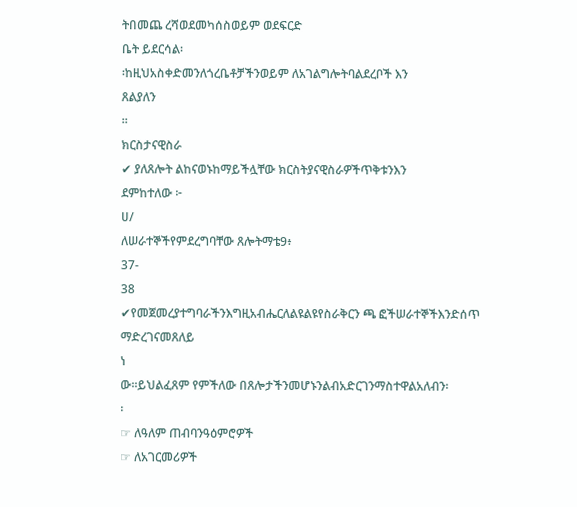ትበመጨ ረሻወደመካሰስወይም ወደፍርድ
ቤት ይደርሳል፡
፡ከዚህአስቀድመንለጎረቤቶቻችንወይም ለአገልግሎትባልደረቦች እን
ጸልያለን
፡፡
ክርስታናዊስራ
✔ ያለጸሎት ልከናወኑከማይችሏቸው ክርስትያናዊስራዎችጥቅቱንእን
ደምከተለው ፦
ሀ/
ለሠራተኞችየምደረግባቸው ጸሎትማቴ9፥
37-
38
✔የመጀመረያተግባራችንእግዚአብሔርለልዩልዩየስራቅርን ጫ ፎችሠራተኞችእንድሰጥ ማድረገናመጸለይ
ነ
ው፡፡ይህልፈጸም የምችለው በጸሎታችንመሆኑንልብአድርገንማስተዋልአለብን፡
፡
☞ ለዓለም ጠብባንዓዕምሮዎች
☞ ለአገርመሪዎች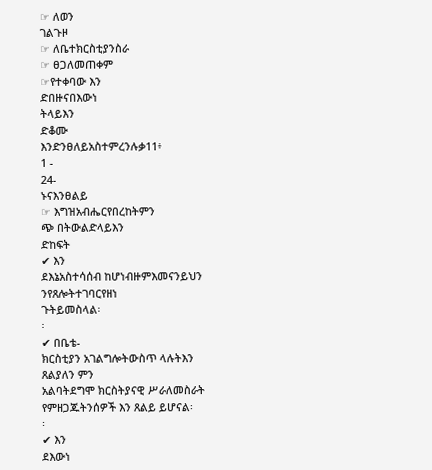☞ ለወን
ገልጉዞ
☞ ለቤተክርስቲያንስራ
☞ ፀጋለመጠቀም
☞የተቀባው እን
ድበዙናበእውነ
ትላይእን
ድቆሙ
እንድንፀለይአስተምረንሉቃ11፥
1 -
24-
ኑናእንፀልይ
☞ እግዝአብሔርየበረከትምን
ጭ በትውልድላይእን
ድከፍት
✔ እን
ደእኔአስተሳሰብ ከሆነብዙምእመናንይህን
ንየጸሎትተገባርየዘነ
ጉትይመስላል፡
፡
✔ በቤቴ-
ክርስቲያን አገልግሎትውስጥ ላሉትእን
ጸልያለን ምን
አልባትደግሞ ክርስትያናዊ ሥራለመስራት
የምዘጋጁትንሰዎች እን ጸልይ ይሆናል፡
፡
✔ እን
ደእውነ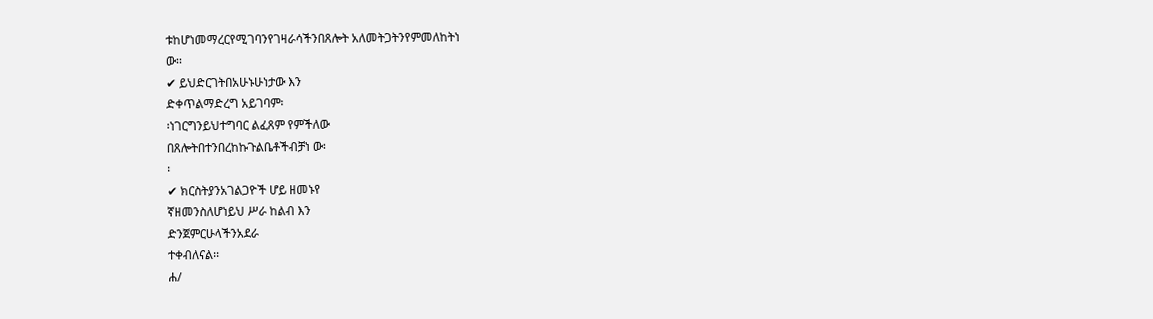ቱከሆነመማረርየሚገባንየገዛራሳችንበጸሎት አለመትጋትንየምመለከትነ
ው፡፡
✔ ይህድርገትበአሁኑሁነታው እን
ድቀጥልማድረግ አይገባም፡
፡ነገርግንይህተግባር ልፈጸም የምችለው
በጸሎትበተንበረከኩጉልቤቶችብቻነ ው፡
፡
✔ ክርስትያንአገልጋዮች ሆይ ዘመኑየ
ኛዘመንስለሆነይህ ሥራ ከልብ እን
ድንጀምርሁላችንአደራ
ተቀብለናል፡፡
ሐ/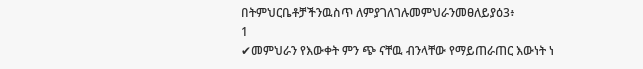በትምህርቤቶቻችንዉስጥ ለምያገለገሉመምህራንመፀለይያዕ3፥
1
✔መምህራን የእውቀት ምን ጭ ናቸዉ ብንላቸው የማይጠራጠር እውነት ነ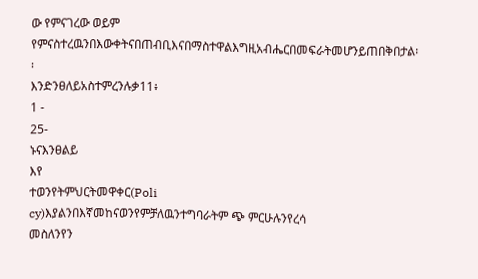ው የምናገረው ወይም
የምናስተረዉንበእውቀትናበጠብቢእናበማስተዋልእግዚአብሔርበመፍራትመሆንይጠበቅበታል፡
፡
እንድንፀለይአስተምረንሉቃ11፥
1 -
25-
ኑናእንፀልይ
እየ
ተወንየትምህርትመዋቀር(Poli
cy)እያልንበእኛመከናወንየምቻለዉንተግባራትም ጭ ምርሁሉንየረሳ
መስለንየን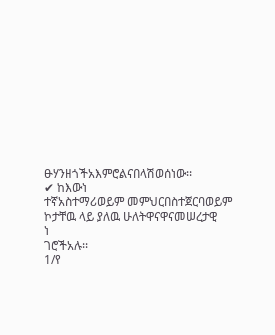ፁሃንዘጎችአእምሮልናበላሽወሰነው፡፡
✔ ከእውነ
ተኛአስተማሪወይም መምህርበስተጀርባወይም ኮታቸዉ ላይ ያለዉ ሁለትዋናዋናመሠረታዊ
ነ
ገሮችአሉ፡፡
1/የ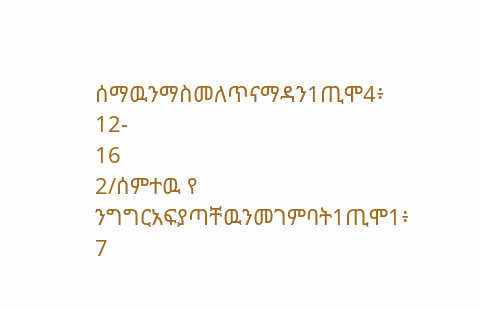ሰማዉንማስመለጥናማዳን1ጢሞ4፥
12-
16
2/ሰምተዉ የ
ንግግርአፍያጣቸዉንመገምባት1ጢሞ1፥
7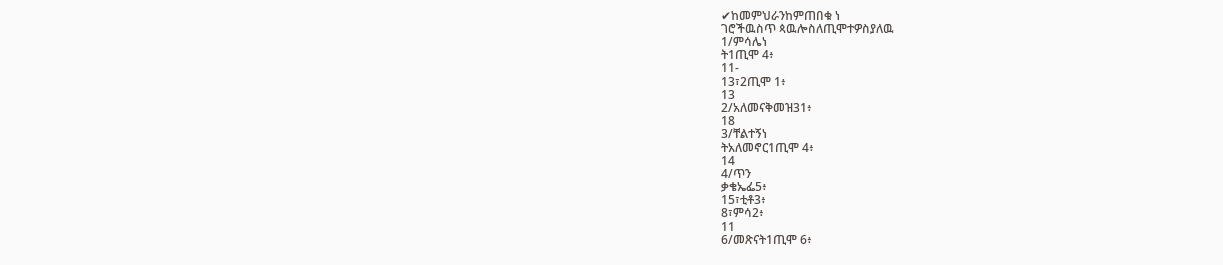✔ከመምህራንከምጠበቁ ነ
ገሮችዉስጥ ጳዉሎስለጢሞተዎስያለዉ
1/ምሳሌነ
ት1ጢሞ 4፥
11-
13፣2ጢሞ 1፥
13
2/አለመናቅመዝ31፥
18
3/ቸልተኝነ
ትአለመኖር1ጢሞ 4፥
14
4/ጥን
ቃቄኤፌ5፥
15፣ቲቶ3፥
8፣ምሳ2፥
11
6/መጽናት1ጢሞ 6፥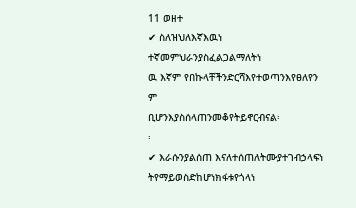11 ወዘተ
✔ ስለዝህለእኛእዉነ
ተኛመምህራንያስፈልጋልማለትነ
ዉ እኛም የበኩላቸችንድርሻእየተወጣንእየፀለየን
ም
ቢሆንእያስሰላጠንመቆየትይኖርብናል፡
፡
✔ እራሱንያልሰጠ እናለተሰጠለትሙያተገብኃላፍነ
ትየማይወስድከሆነክፋቱየጎላነ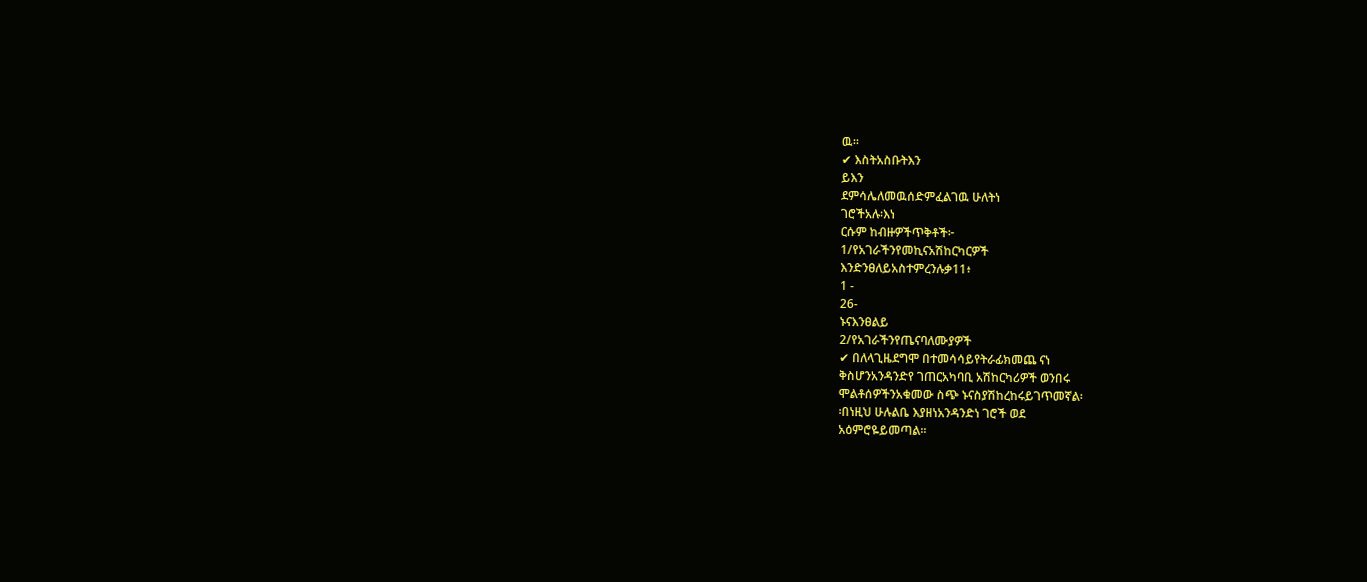ዉ፡፡
✔ እስትአስቡትእን
ይእን
ደምሳሌለመዉሰድምፈልገዉ ሁለትነ
ገሮችአሉ፡እነ
ርሱም ከብዙዎችጥቅቶች፦
1/የአገራችንየመኪናአሽከርካርዎች
እንድንፀለይአስተምረንሉቃ11፥
1 -
26-
ኑናእንፀልይ
2/የአገራችንየጤናባለሙያዎች
✔ በለላጊዜደግሞ በተመሳሳይየትራፊክመጨ ናነ
ቅስሆንአንዳንድየ ገጠርአካባቢ አሽከርካሪዎች ወንበሩ
ሞልቶሰዎችንአቁመው ስጭ ኑናስያሽከረከሩይገጥመኛል፡
፡በነዚህ ሁሉልቤ እያዘነአንዳንድነ ገሮች ወደ
አዕምሮዬይመጣል።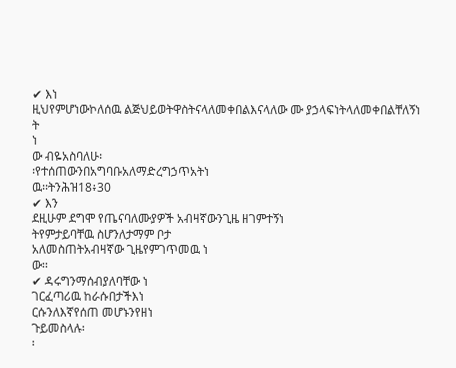✔ እነ
ዚህየምሆነውኮለሰዉ ልጅህይወትዋስትናላለመቀበልእናላለው ሙ ያኃላፍነትላለመቀበልቸለኝነ
ት
ነ
ው ብዬአስባለሁ፡
፡የተሰጠውንበአግባቡአለማድረግኃጥአትነ
ዉ፡፡ትንሕዝ18፥30
✔ እን
ደዚሁም ደግሞ የጤናባለሙያዎች አብዛኛውንጊዜ ዘገምተኝነ
ትየምታይባቸዉ ስሆንለታማም ቦታ
አለመስጠትአብዛኛው ጊዜየምገጥመዉ ነ
ው፡፡
✔ ዳሩግንማሰብያለባቸው ነ
ገርፈጣሪዉ ከራሱበታችእነ
ርሱንለእኛየሰጠ መሆኑንየዘነ
ጉይመስላሉ፡
፡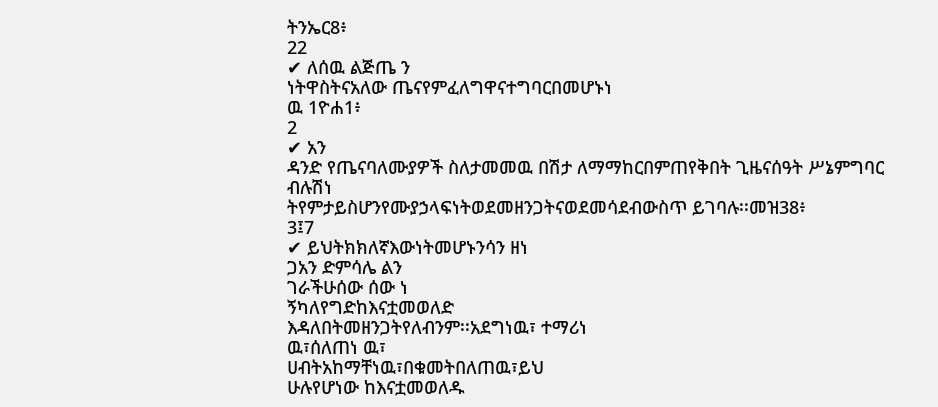ትንኤር8፥
22
✔ ለሰዉ ልጅጤ ን
ነትዋስትናአለው ጤናየምፈለግዋናተግባርበመሆኑነ
ዉ 1ዮሐ1፥
2
✔ አን
ዳንድ የጤናባለሙያዎች ስለታመመዉ በሽታ ለማማከርበምጠየቅበት ጊዜናሰዓት ሥኔምግባር
ብሉሽነ
ትየምታይስሆንየሙያኃላፍነትወደመዘንጋትናወደመሳደብውስጥ ይገባሉ፡፡መዝ38፥
3፤7
✔ ይህትክክለኛእውነትመሆኑንሳን ዘነ
ጋአን ድምሳሌ ልን
ገራችሁሰው ሰው ነ
ኝካለየግድከእናቷመወለድ
እዳለበትመዘንጋትየለብንም፡፡አደግነዉ፣ ተማሪነ
ዉ፣ሰለጠነ ዉ፣
ሀብትአከማቸነዉ፣በቁመትበለጠዉ፣ይህ
ሁሉየሆነው ከእናቷመወለዱ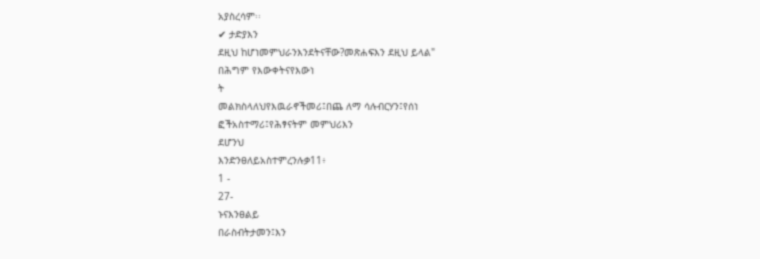አያስረሳም፡፡
✔ ታድያእን
ደዚህ ከሆነመምህራንእንደትናቸው?መጽሐፍእን ደዚህ ይላል"
በሕግም የእውቀትናየእውነ
ት
መልክስላለህየእዉራኖችመሪ፤በጨ ለማ ሳሉብርሃን፤የሰነ
ፎችአስተማሪ፤የሕፃናትም መምህሪእን
ደሆንህ
እንድንፀለይአስተምረንሉቃ11፥
1 -
27-
ኑናእንፀልይ
በራስብትታመን፤እን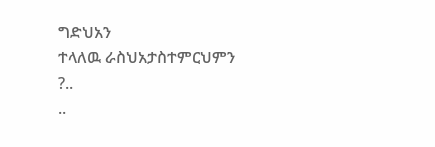ግድህአን
ተላለዉ ራስህአታስተምርህምን
?..
..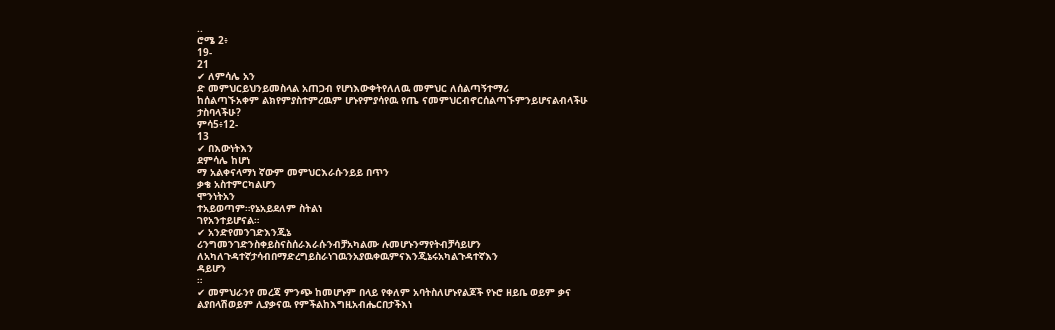..
ሮሜ 2፥
19-
21
✔ ለምሳሌ አን
ድ መምህርይህንይመስላል አጠጋብ የሆነእውቀትየለለዉ መምህር ለሰልጣኝተማሪ
ከሰልጣኙአቀም ልክየምያስተምረዉም ሆኑየምያሳየዉ የጤ ናመምህርብኖርሰልጣኙምንይሆናልብላችሁ
ታስባላችሁ?
ምሳ5፥12-
13
✔ በእውነትእን
ደምሳሌ ከሆነ
ማ አልቀናላማነ ኛውም መምህርእራሱንይይ በጥን
ቃቄ አስተምርካልሆን
ሞንነትአን
ተአይወጣም።የኔአይደለም ስትልነ
ገየአንተይሆናል።
✔ አንድየመንገድእንጂኔ
ሪንግመንገድንስቀይስናስሰራእራሱንብቻአካልሙ ሉመሆኑንማየትብቻሳይሆን
ለአካለጉዳተኛታሳብበማድረግይስራነገዉንአያዉቀዉምናእንጂኔሩአካልጉዳተኛእን
ዳይሆን
።
✔ መምህራንየ መረጃ ምንጭ ከመሆኑም በላይ የቀለም አባትስለሆኑየልጆች የኑሮ ዘይቤ ወይም ቃና
ልያበላሽወይም ሊያቃናዉ የምችልከእግዚአብሔርበታችእነ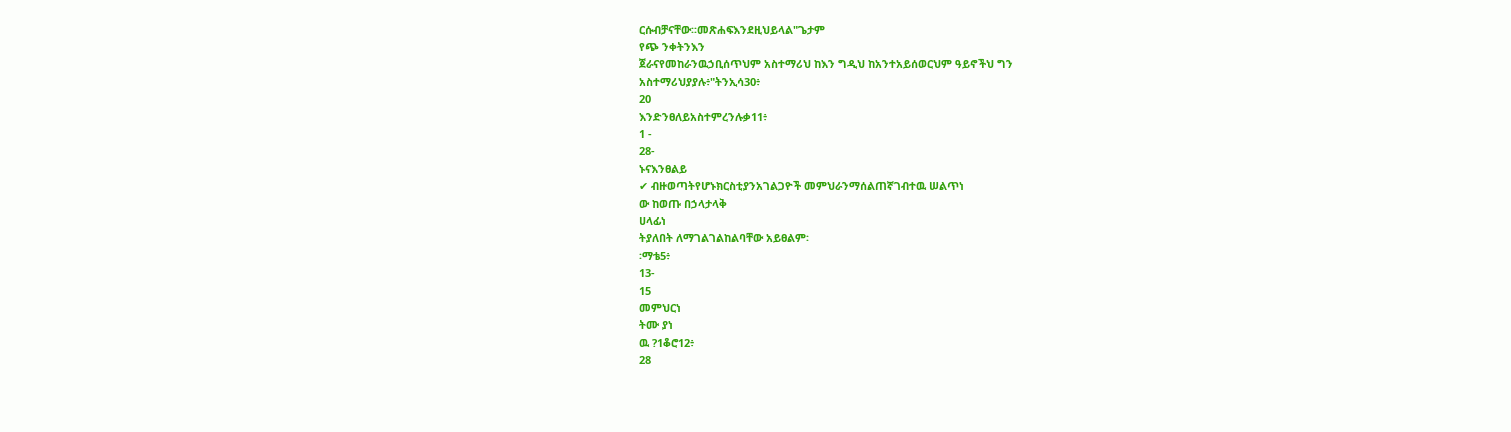ርሱብቻናቸው፡፡መጽሐፍእንደዚህይላል"ጌታም
የጭ ንቀትንእን
ጀራናየመከራንዉኃቢሰጥህም አስተማሪህ ከእን ግዲህ ከአንተአይሰወርህም ዓይኖችህ ግን
አስተማሪህያያሉ፥"ትንኢሳ30፥
20
እንድንፀለይአስተምረንሉቃ11፥
1 -
28-
ኑናእንፀልይ
✔ ብዙወጣትየሆኑክርስቲያንአገልጋዮች መምህራንማሰልጠኛገብተዉ ሠልጥነ
ው ከወጡ በኃላታላቅ
ሀላፊነ
ትያለበት ለማገልገልከልባቸው አይፀልም፡
፡ማቴ5፥
13-
15
መምህርነ
ትሙ ያነ
ዉ ?1ቆሮ12፥
28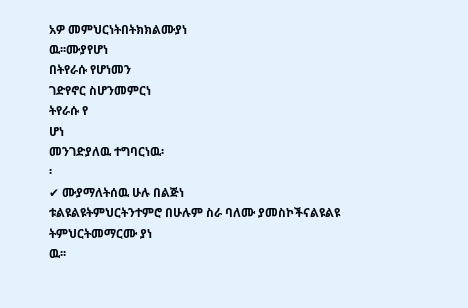አዎ መምህርነትበትክክልሙያነ
ዉ፡፡ሙያየሆነ
በትየራሱ የሆነመን
ገድየኖር ስሆንመምርነ
ትየራሱ የ
ሆነ
መንገድያለዉ ተግባርነዉ፡
፡
✔ ሙያማለትሰዉ ሁሉ በልጅነ
ቱልዩልዩትምህርትንተምሮ በሁሉም ስራ ባለሙ ያመስኮችናልዩልዩ
ትምህርትመማርሙ ያነ
ዉ፡፡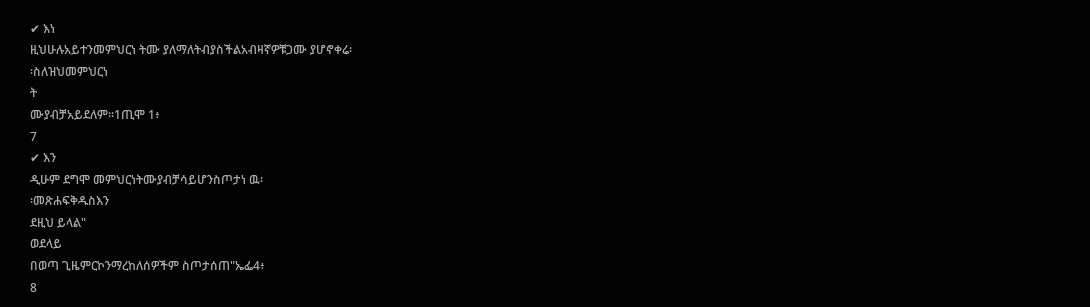✔ እነ
ዚህሁሉአይተንመምህርነ ትሙ ያለማለትብያስችልአብዛኛዎቹጋሙ ያሆኖቀሬ፡
፡ስለዝህመምህርነ
ት
ሙያብቻአይደለም፡፡1ጢሞ 1፥
7
✔ እን
ዲሁም ደግሞ መምህርነትሙያብቻሳይሆንስጦታነ ዉ፡
፡መጽሐፍቅዱስእን
ደዚህ ይላል"
ወደላይ
በወጣ ጊዜምርኮንማረከለሰዎችም ስጦታሰጠ"ኤፌ4፥
8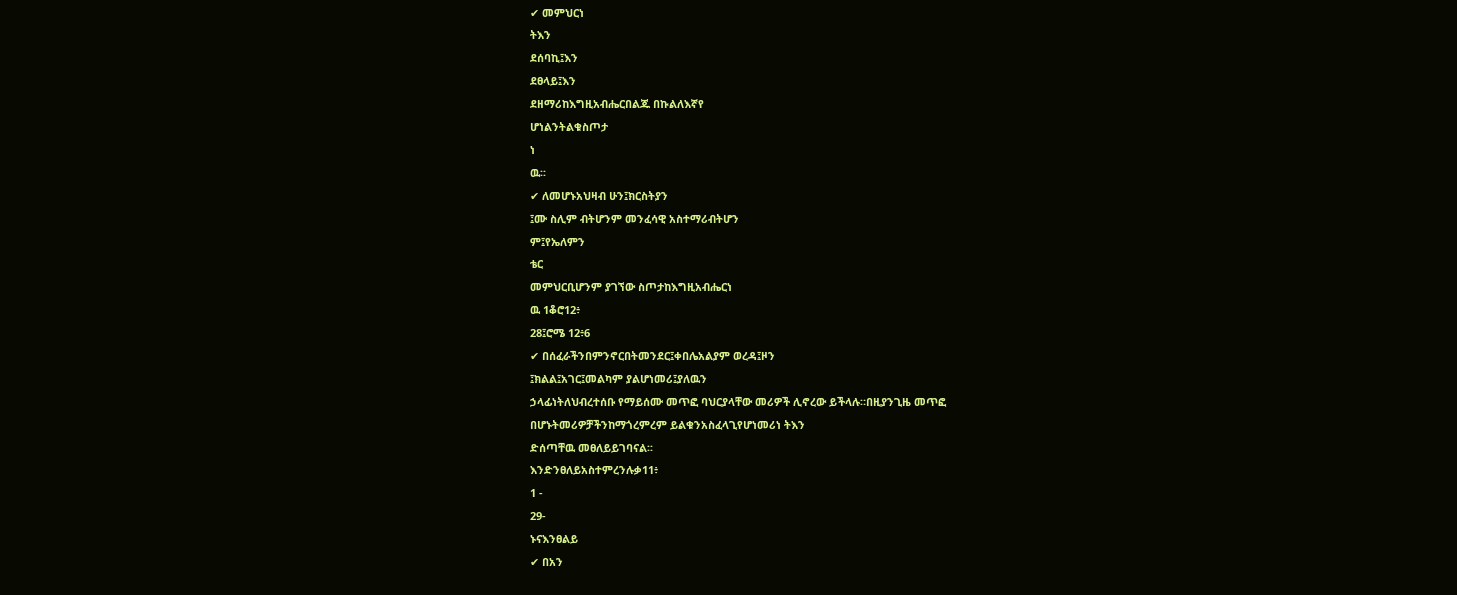✔ መምህርነ
ትእን
ደሰባኪ፤እን
ደፀላይ፤እን
ደዘማሪከእግዚአብሔርበልጁ በኩልለእኛየ
ሆነልንትልቁስጦታ
ነ
ዉ፡፡
✔ ለመሆኑአህዛብ ሁን፤ክርስትያን
፤ሙ ስሊም ብትሆንም መንፈሳዊ አስተማሪብትሆን
ም፤የኤለምን
ቴር
መምህርቢሆንም ያገኘው ስጦታከእግዚአብሔርነ
ዉ 1ቆሮ12፥
28፤ሮሜ 12፥6
✔ በሰፈራችንበምንኖርበትመንደር፤ቀበሌአልያም ወረዳ፤ዞን
፤ክልል፤አገር፤መልካም ያልሆነመሪ፤ያለዉን
ኃላፊነትለህብረተሰቡ የማይሰሙ መጥፎ ባህርያላቸው መሪዎች ሊኖረው ይችላሉ።በዚያንጊዜ መጥፎ
በሆኑትመሪዎቻችንከማጎረምረም ይልቁንአስፈላጊየሆነመሪነ ትእን
ድሰጣቸዉ መፀለይይገባናል፡፡
እንድንፀለይአስተምረንሉቃ11፥
1 -
29-
ኑናእንፀልይ
✔ በአን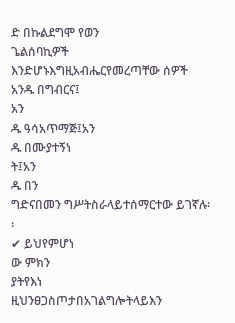ድ በኩልደግሞ የወን
ጌልሰባኪዎች እንድሆኑእግዚአብሔርየመረጣቸው ሰዎች አንዱ በግብርና፤
አን
ዱ ዓሳአጥማጅ፤አን
ዱ በሙያተኝነ
ት፤አን
ዱ በን
ግድናበመን ግሥትስራላይተሰማርተው ይገኛሉ፡
፡
✔ ይህየምሆነ
ው ምክን
ያትየእነ
ዚህንፀጋስጦታበአገልግሎትላይእን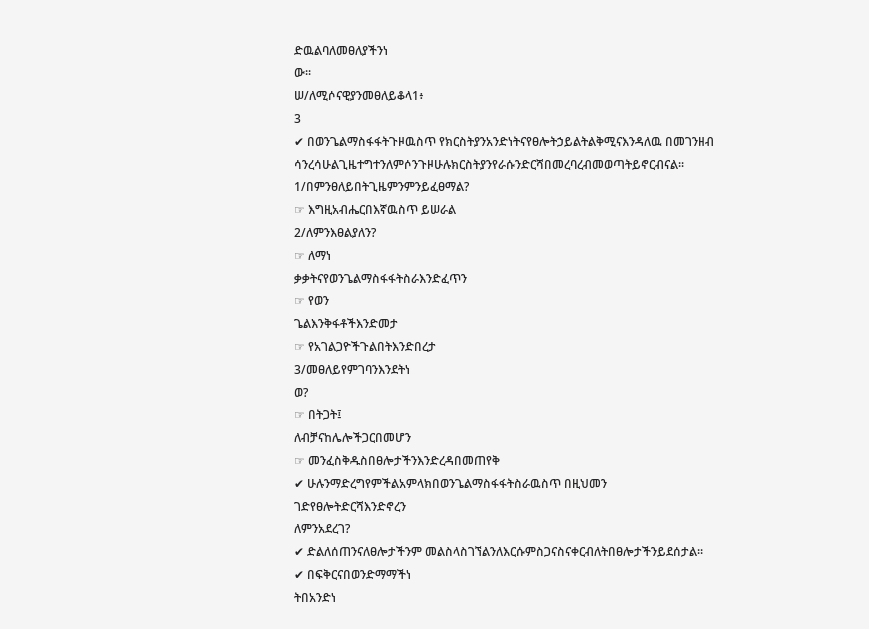ድዉልባለመፀለያችንነ
ው፡፡
ሠ/ለሚሶናዊያንመፀለይቆላ1፥
3
✔ በወንጌልማስፋፋትጉዞዉስጥ የክርስትያንአንድነትናየፀሎትኃይልትልቅሚናእንዳለዉ በመገንዘብ
ሳንረሳሁልጊዜተግተንለምሶንጉዞሁሉክርስትያንየራሱንድርሻበመረባረብመወጣትይኖርብናል፡፡
1/በምንፀለይበትጊዜምንምንይፈፀማል?
☞ እግዚአብሔርበእኛዉስጥ ይሠራል
2/ለምንእፀልያለን?
☞ ለማነ
ቃቃትናየወንጌልማስፋፋትስራእንድፈጥን
☞ የወን
ጌልእንቅፋቶችእንድመታ
☞ የአገልጋዮችጉልበትእንድበረታ
3/መፀለይየምገባንእንደትነ
ወ?
☞ በትጋት፤
ለብቻናከሌሎችጋርበመሆን
☞ መንፈስቅዱስበፀሎታችንእንድረዳበመጠየቅ
✔ ሁሉንማድረግየምችልአምላክበወንጌልማስፋፋትስራዉስጥ በዚህመን
ገድየፀሎትድርሻእንድኖረን
ለምንአደረገ?
✔ ድልለሰጠንናለፀሎታችንም መልስላስገኘልንለእርሱምስጋናስናቀርብለትበፀሎታችንይደሰታል።
✔ በፍቅርናበወንድማማችነ
ትበአንድነ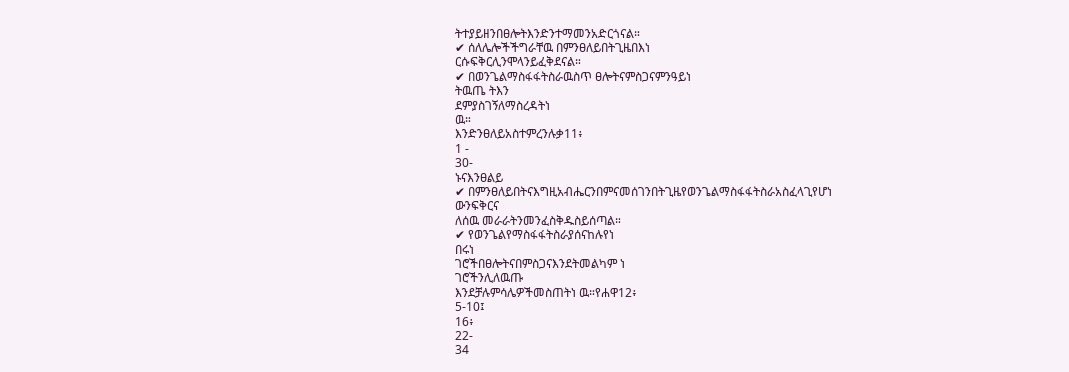ትተያይዘንበፀሎትእንድንተማመንአድርጎናል።
✔ ሰለሌሎችችግራቸዉ በምንፀለይበትጊዜበእነ
ርሱፍቅርሊንሞላንይፈቅደናል።
✔ በወንጌልማስፋፋትስራዉስጥ ፀሎትናምስጋናምንዓይነ
ትዉጤ ትእን
ደምያስገኝለማስረዳትነ
ዉ።
እንድንፀለይአስተምረንሉቃ11፥
1 -
30-
ኑናእንፀልይ
✔ በምንፀለይበትናእግዚአብሔርንበምናመሰገንበትጊዜየወንጌልማስፋፋትስራአስፈላጊየሆነ
ውንፍቅርና
ለሰዉ መራራትንመንፈስቅዱስይሰጣል።
✔ የወንጌልየማስፋፋትስራያሰናከሉየነ
በሩነ
ገሮችበፀሎትናበምስጋናእንደትመልካም ነ
ገሮችንሊለዉጡ
እንደቻሉምሳሌዎችመስጠትነ ዉ።የሐዋ12፥
5-10፤
16፥
22-
34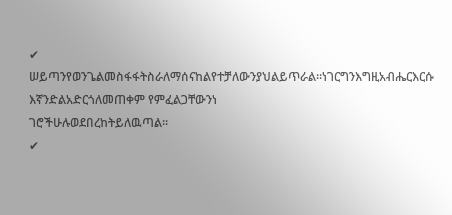✔ ሠይጣንየወንጌልመስፋፋትስራለማሰናከልየተቻለውንያህልይጥራል።ነገርግንእግዚአብሔርእርሱ
እኛንድልአድርጎለመጠቀም የምፈልጋቸውንነ
ገሮችሁሉወደበረከትይለዉጣል።
✔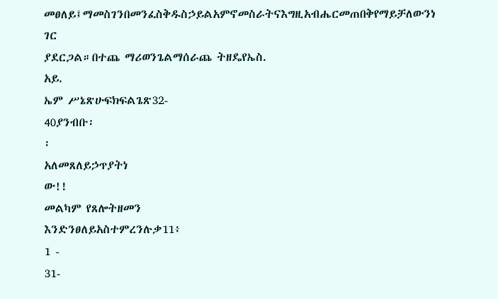መፀለይ፤ማመስገንበመንፈስቅዱስኃይልአምኖመስራትናእግዚአብሔርመጠበቅየማይቻለውንነ ገር
ያደርጋል።በተጨ ማሪወንጌልማሰራጨ ትዘዴየኤስ.
አይ.
ኤም ሥኔጽሁፍክፍልጌጽ32-
40ያንብቡ፡
፡
አለመጸለይኃጥያትነ
ው!!
መልካም የጸሎትዘመን
እንድንፀለይአስተምረንሉቃ11፥
1 -
31-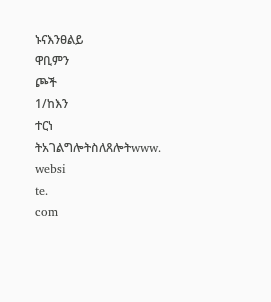ኑናእንፀልይ
ዋቢምን
ጮች
1/ከእን
ተርነ
ትአገልግሎትስለጸሎትwww.
websi
te.
com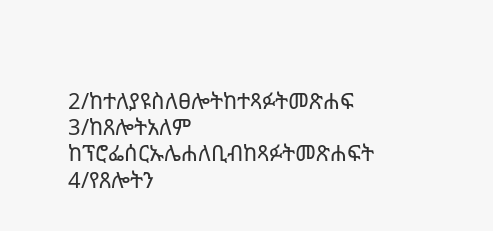2/ከተለያዩስለፀሎትከተጻፉትመጽሐፍ
3/ከጸሎትአለም ከፕሮፌሰርኡሌሐለቢብከጻፉትመጽሐፍት
4/የጸሎትን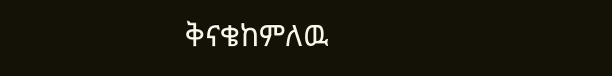ቅናቄከምለዉ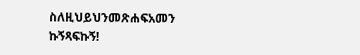ስለዚህይህንመጽሐፍአመን
ኩኝጻፍኩኝ!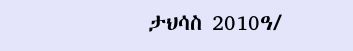ታህሳስ 2010ዓ/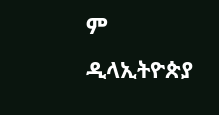ም ዲላኢትዮጵያ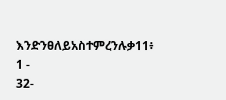እንድንፀለይአስተምረንሉቃ11፥
1 -
32-